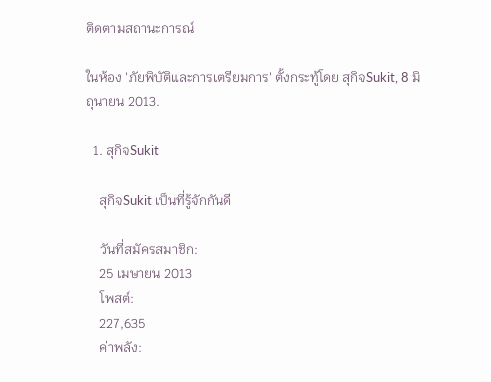ติดตามสถานะการณ์

ในห้อง 'ภัยพิบัติและการเตรียมการ' ตั้งกระทู้โดย สุกิจSukit, 8 มิถุนายน 2013.

  1. สุกิจSukit

    สุกิจSukit เป็นที่รู้จักกันดี

    วันที่สมัครสมาชิก:
    25 เมษายน 2013
    โพสต์:
    227,635
    ค่าพลัง: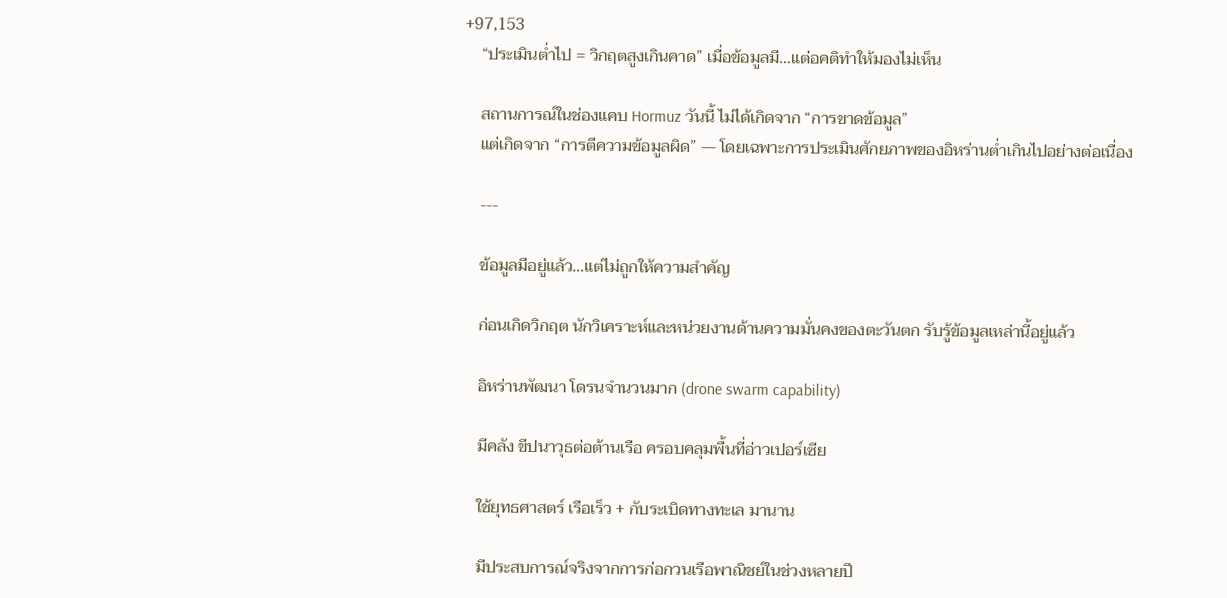+97,153
    “ประเมินต่ำไป = วิกฤตสูงเกินคาด” เมื่อข้อมูลมี…แต่อคติทำให้มองไม่เห็น

    สถานการณ์ในช่องแคบ Hormuz วันนี้ ไม่ได้เกิดจาก “การขาดข้อมูล”
    แต่เกิดจาก “การตีความข้อมูลผิด” — โดยเฉพาะการประเมินศักยภาพของอิหร่านต่ำเกินไปอย่างต่อเนื่อง

    ---

    ข้อมูลมีอยู่แล้ว…แต่ไม่ถูกให้ความสำคัญ

    ก่อนเกิดวิกฤต นักวิเคราะห์และหน่วยงานด้านความมั่นคงของตะวันตก รับรู้ข้อมูลเหล่านี้อยู่แล้ว

    อิหร่านพัฒนา โดรนจำนวนมาก (drone swarm capability)

    มีคลัง ขีปนาวุธต่อต้านเรือ ครอบคลุมพื้นที่อ่าวเปอร์เซีย

    ใช้ยุทธศาสตร์ เรือเร็ว + กับระเบิดทางทะเล มานาน

    มีประสบการณ์จริงจากการก่อกวนเรือพาณิชย์ในช่วงหลายปี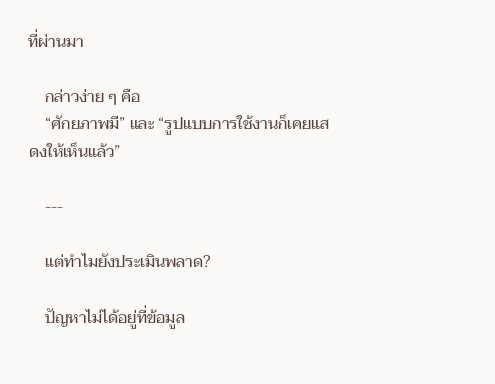ที่ผ่านมา

    กล่าวง่าย ๆ คือ
    “ศักยภาพมี” และ “รูปแบบการใช้งานก็เคยแสดงให้เห็นแล้ว”

    ---

    แต่ทำไมยังประเมินพลาด?

    ปัญหาไม่ได้อยู่ที่ข้อมูล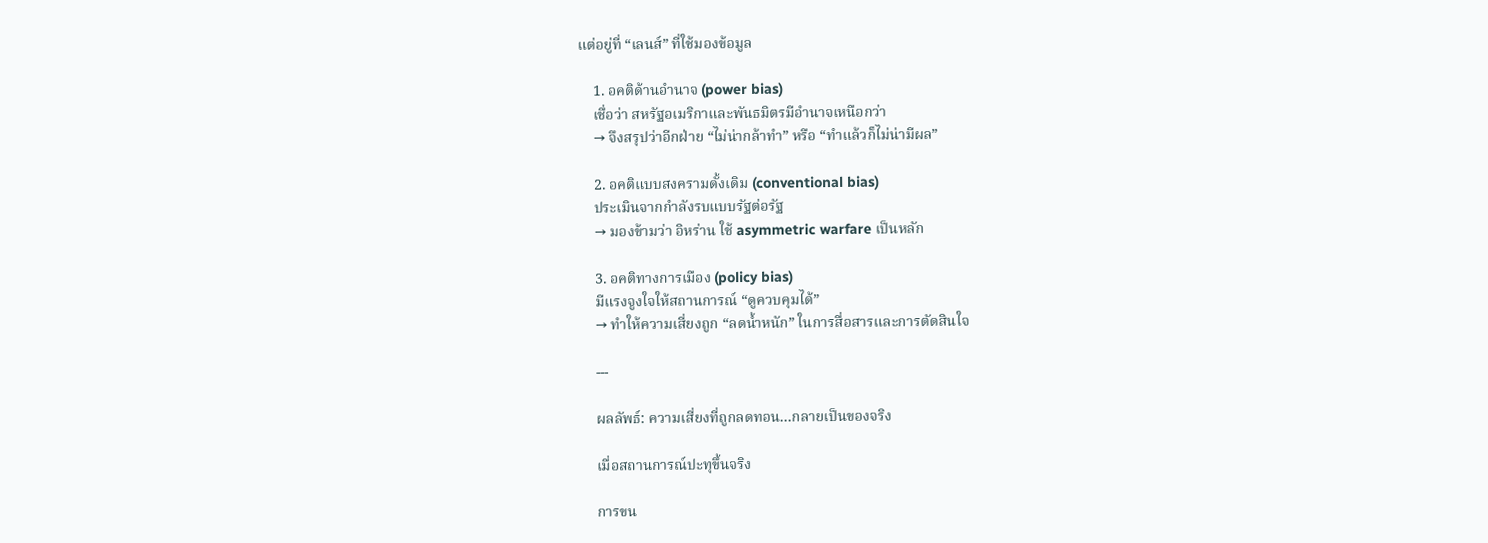แต่อยู่ที่ “เลนส์” ที่ใช้มองข้อมูล

    1. อคติด้านอำนาจ (power bias)
    เชื่อว่า สหรัฐอเมริกาและพันธมิตรมีอำนาจเหนือกว่า
    → จึงสรุปว่าอีกฝ่าย “ไม่น่ากล้าทำ” หรือ “ทำแล้วก็ไม่น่ามีผล”

    2. อคติแบบสงครามดั้งเดิม (conventional bias)
    ประเมินจากกำลังรบแบบรัฐต่อรัฐ
    → มองข้ามว่า อิหร่าน ใช้ asymmetric warfare เป็นหลัก

    3. อคติทางการเมือง (policy bias)
    มีแรงจูงใจให้สถานการณ์ “ดูควบคุมได้”
    → ทำให้ความเสี่ยงถูก “ลดน้ำหนัก” ในการสื่อสารและการตัดสินใจ

    ---

    ผลลัพธ์: ความเสี่ยงที่ถูกลดทอน…กลายเป็นของจริง

    เมื่อสถานการณ์ปะทุขึ้นจริง

    การขน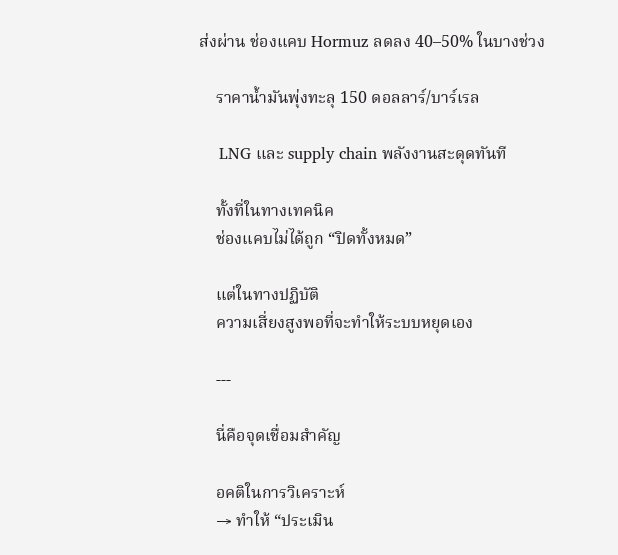ส่งผ่าน ช่องแคบ Hormuz ลดลง 40–50% ในบางช่วง

    ราคาน้ำมันพุ่งทะลุ 150 ดอลลาร์/บาร์เรล

    LNG และ supply chain พลังงานสะดุดทันที

    ทั้งที่ในทางเทคนิค
    ช่องแคบไม่ได้ถูก “ปิดทั้งหมด”

    แต่ในทางปฏิบัติ
    ความเสี่ยงสูงพอที่จะทำให้ระบบหยุดเอง

    ---

    นี่คือจุดเชื่อมสำคัญ

    อคติในการวิเคราะห์
    → ทำให้ “ประเมิน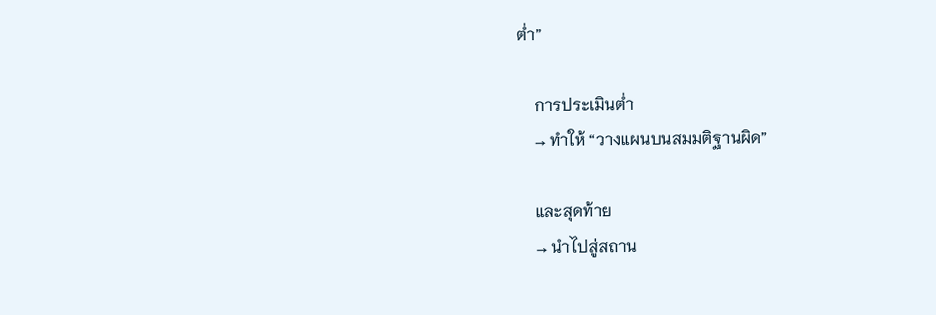ต่ำ”

    การประเมินต่ำ
    → ทำให้ “วางแผนบนสมมติฐานผิด”

    และสุดท้าย
    → นำไปสู่สถาน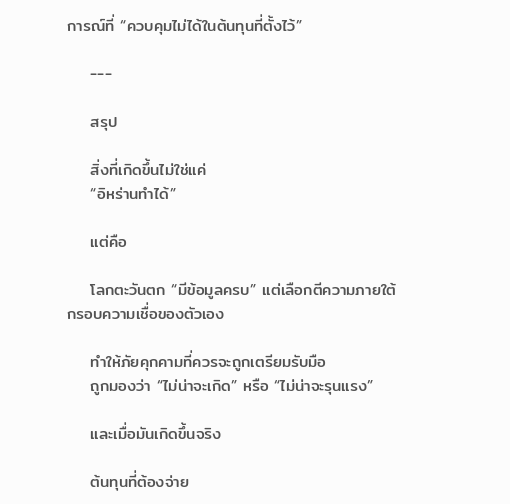การณ์ที่ “ควบคุมไม่ได้ในต้นทุนที่ตั้งไว้”

    ---

    สรุป

    สิ่งที่เกิดขึ้นไม่ใช่แค่
    “อิหร่านทำได้”

    แต่คือ

    โลกตะวันตก “มีข้อมูลครบ” แต่เลือกตีความภายใต้กรอบความเชื่อของตัวเอง

    ทำให้ภัยคุกคามที่ควรจะถูกเตรียมรับมือ
    ถูกมองว่า “ไม่น่าจะเกิด” หรือ “ไม่น่าจะรุนแรง”

    และเมื่อมันเกิดขึ้นจริง

    ต้นทุนที่ต้องจ่าย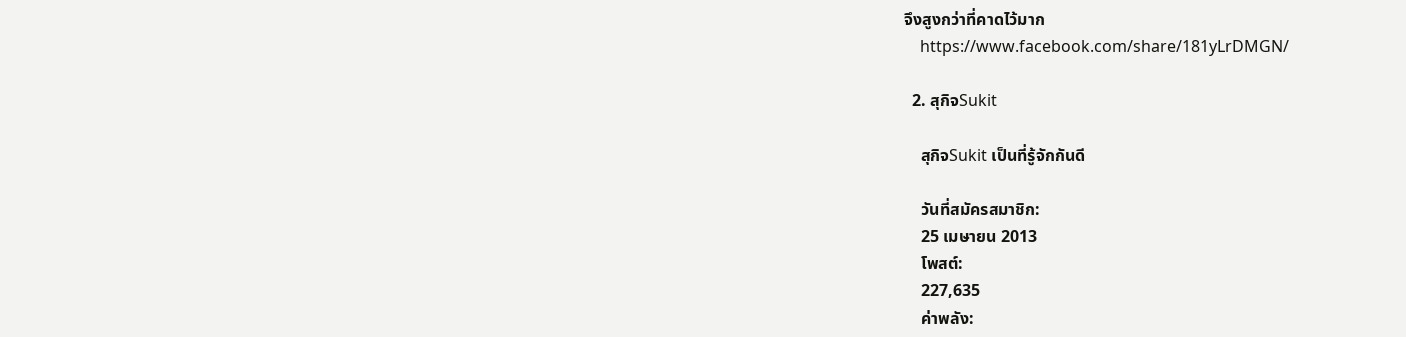จึงสูงกว่าที่คาดไว้มาก
    https://www.facebook.com/share/181yLrDMGN/

  2. สุกิจSukit

    สุกิจSukit เป็นที่รู้จักกันดี

    วันที่สมัครสมาชิก:
    25 เมษายน 2013
    โพสต์:
    227,635
    ค่าพลัง: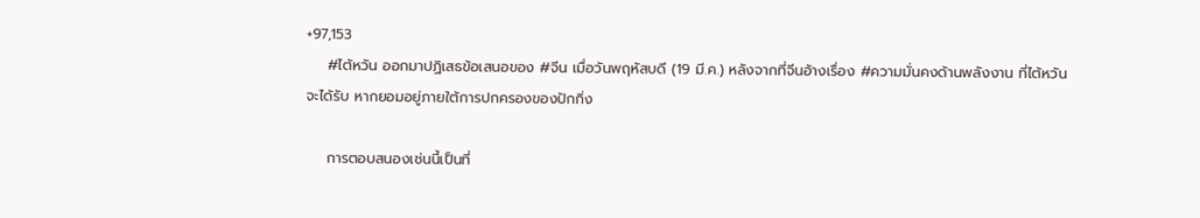+97,153
    #ไต้หวัน ออกมาปฏิเสธข้อเสนอของ #จีน เมื่อวันพฤหัสบดี (19 มี.ค.) หลังจากที่จีนอ้างเรื่อง #ความมั่นคงด้านพลังงาน ที่ไต้หวันจะได้รับ หากยอมอยู่ภายใต้การปกครองของปักกิ่ง

    การตอบสนองเช่นนี้เป็นที่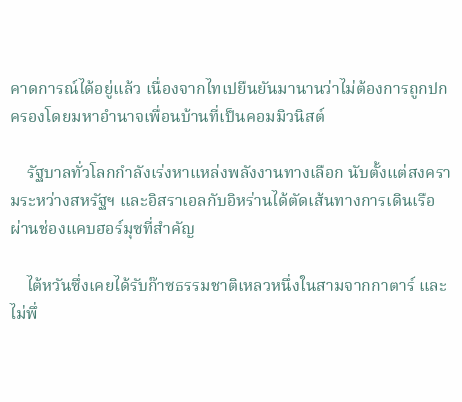คาดการณ์ได้อยู่แล้ว เนื่องจากไทเปยืนยันมานานว่าไม่ต้องการถูกปกครองโดยมหาอำนาจเพื่อนบ้านที่เป็นคอมมิวนิสต์

    รัฐบาลทั่วโลกกำลังเร่งหาแหล่งพลังงานทางเลือก นับตั้งแต่สงครามระหว่างสหรัฐฯ และอิสราเอลกับอิหร่านได้ตัดเส้นทางการเดินเรือผ่านช่องแคบฮอร์มุซที่สำคัญ

    ไต้หวันซึ่งเคยได้รับก๊าซธรรมชาติเหลวหนึ่งในสามจากกาตาร์ และไม่พึ่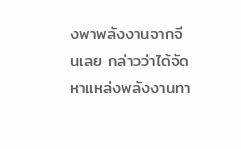งพาพลังงานจากจีนเลย กล่าวว่าได้จัดหาแหล่งพลังงานทา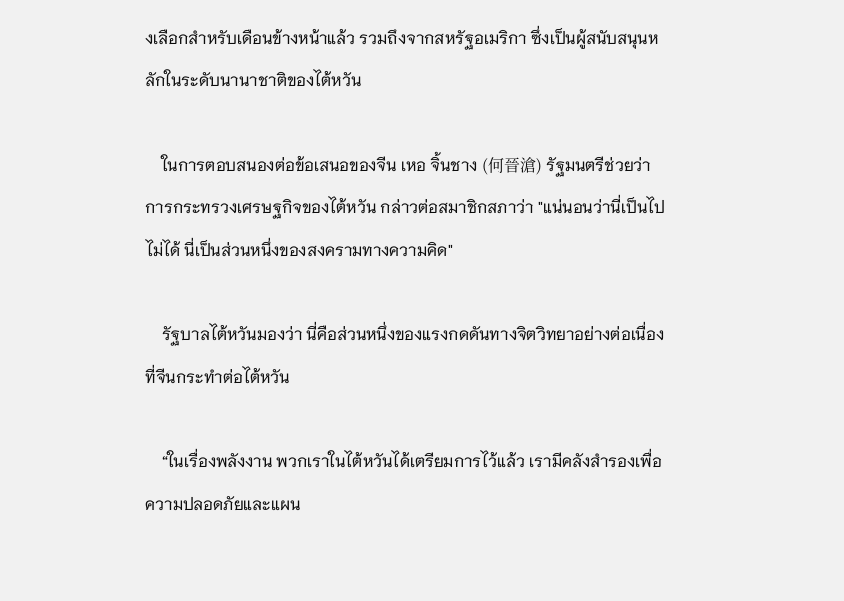งเลือกสำหรับเดือนข้างหน้าแล้ว รวมถึงจากสหรัฐอเมริกา ซึ่งเป็นผู้สนับสนุนหลักในระดับนานาชาติของไต้หวัน

    ในการตอบสนองต่อข้อเสนอของจีน เหอ จิ้นชาง (何晉滄) รัฐมนตรีช่วยว่าการกระทรวงเศรษฐกิจของไต้หวัน กล่าวต่อสมาชิกสภาว่า "แน่นอนว่านี่เป็นไปไม่ได้ นี่เป็นส่วนหนึ่งของสงครามทางความคิด"

    รัฐบาลไต้หวันมองว่า นี่คือส่วนหนึ่งของแรงกดดันทางจิตวิทยาอย่างต่อเนื่องที่จีนกระทำต่อไต้หวัน

    “ในเรื่องพลังงาน พวกเราในไต้หวันได้เตรียมการไว้แล้ว เรามีคลังสำรองเพื่อความปลอดภัยและแผน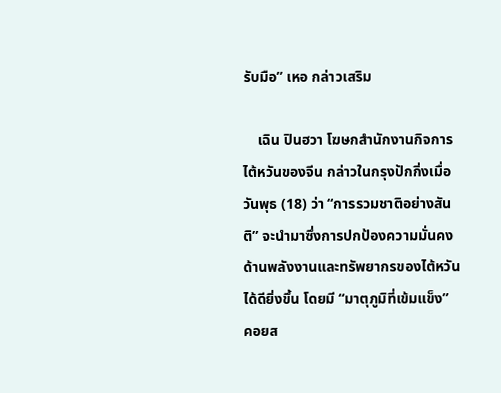รับมือ” เหอ กล่าวเสริม

    เฉิน ปินฮวา โฆษกสำนักงานกิจการไต้หวันของจีน กล่าวในกรุงปักกิ่งเมื่อวันพุธ (18) ว่า “การรวมชาติอย่างสันติ” จะนำมาซึ่งการปกป้องความมั่นคงด้านพลังงานและทรัพยากรของไต้หวันได้ดียิ่งขึ้น โดยมี “มาตุภูมิที่เข้มแข็ง” คอยส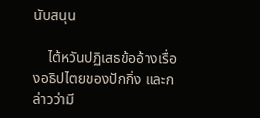นับสนุน

    ไต้หวันปฏิเสธข้ออ้างเรื่องอธิปไตยของปักกิ่ง และกล่าวว่ามี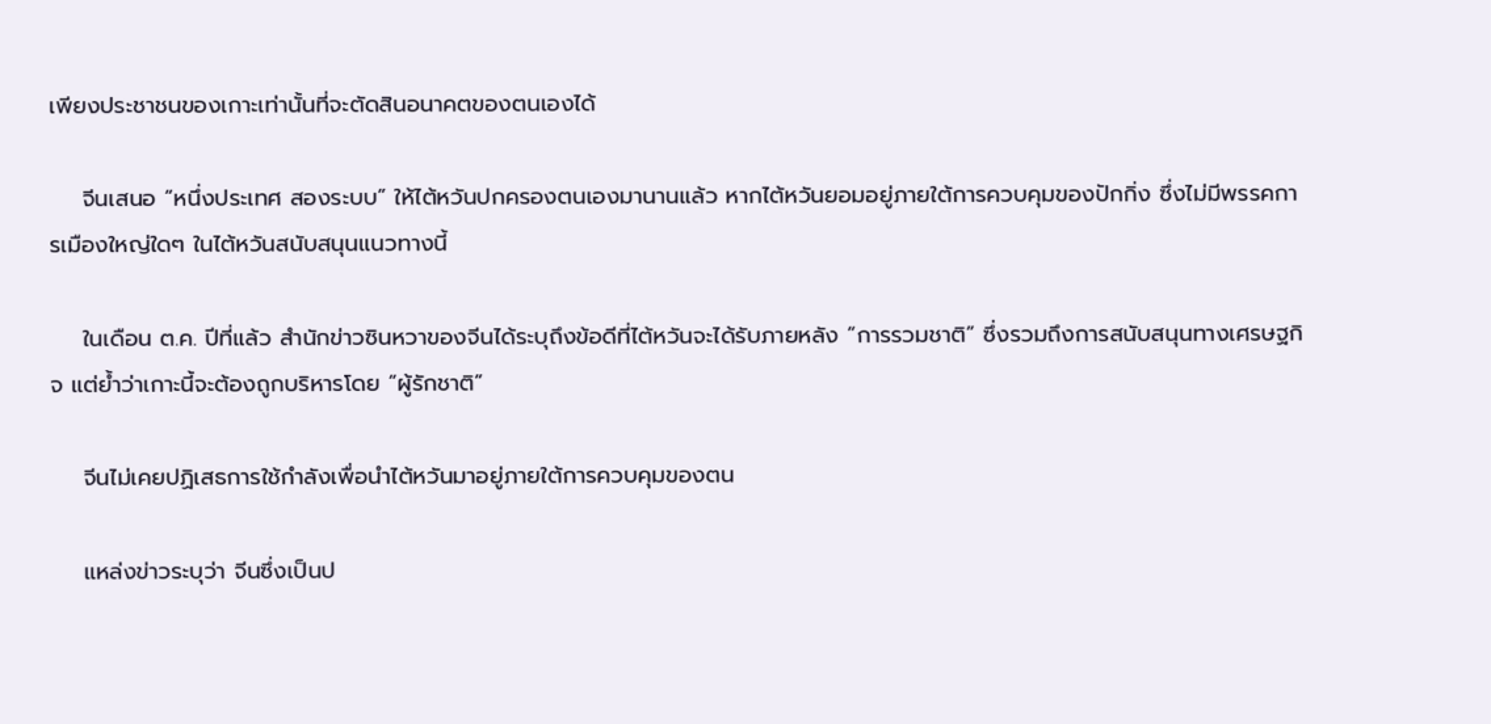เพียงประชาชนของเกาะเท่านั้นที่จะตัดสินอนาคตของตนเองได้

    จีนเสนอ “หนึ่งประเทศ สองระบบ” ให้ไต้หวันปกครองตนเองมานานแล้ว หากไต้หวันยอมอยู่ภายใต้การควบคุมของปักกิ่ง ซึ่งไม่มีพรรคการเมืองใหญ่ใดๆ ในไต้หวันสนับสนุนแนวทางนี้

    ในเดือน ต.ค. ปีที่แล้ว สำนักข่าวซินหวาของจีนได้ระบุถึงข้อดีที่ไต้หวันจะได้รับภายหลัง “การรวมชาติ” ซึ่งรวมถึงการสนับสนุนทางเศรษฐกิจ แต่ย้ำว่าเกาะนี้จะต้องถูกบริหารโดย “ผู้รักชาติ”

    จีนไม่เคยปฏิเสธการใช้กำลังเพื่อนำไต้หวันมาอยู่ภายใต้การควบคุมของตน

    แหล่งข่าวระบุว่า จีนซึ่งเป็นป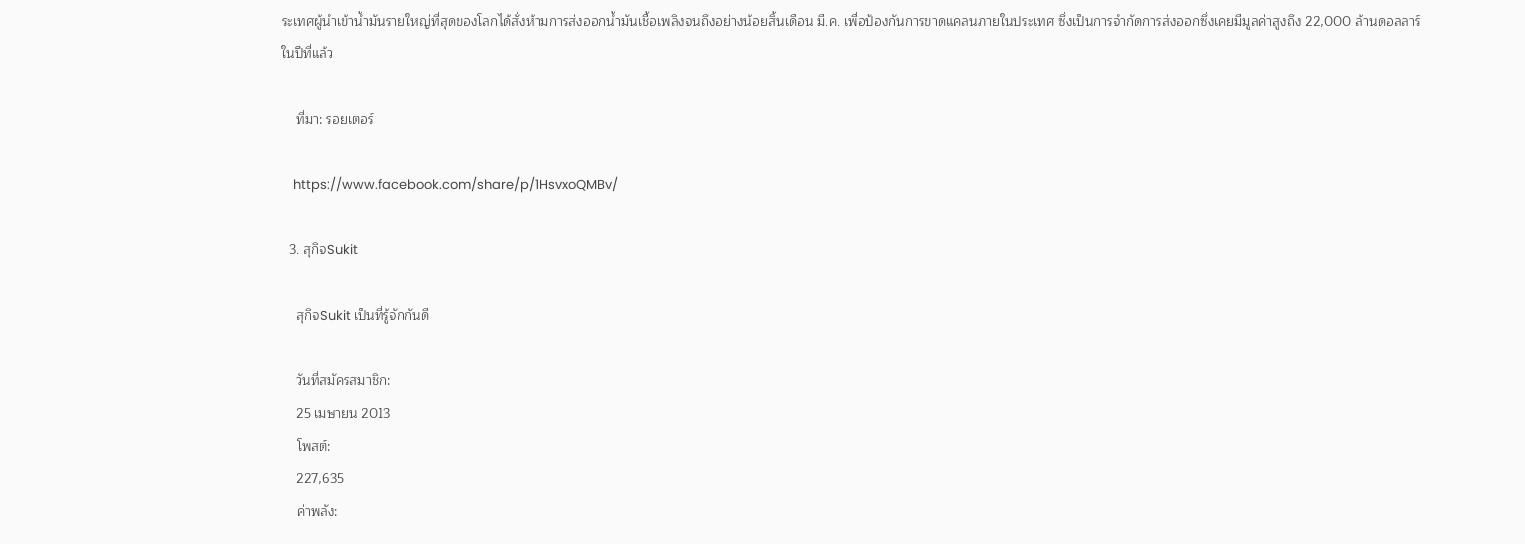ระเทศผู้นำเข้าน้ำมันรายใหญ่ที่สุดของโลกได้สั่งห้ามการส่งออกน้ำมันเชื้อเพลิงจนถึงอย่างน้อยสิ้นเดือน มี.ค. เพื่อป้องกันการขาดแคลนภายในประเทศ ซึ่งเป็นการจำกัดการส่งออกซึ่งเคยมีมูลค่าสูงถึง 22,000 ล้านดอลลาร์ในปีที่แล้ว

    ที่มา: รอยเตอร์

    https://www.facebook.com/share/p/1HsvxoQMBv/

  3. สุกิจSukit

    สุกิจSukit เป็นที่รู้จักกันดี

    วันที่สมัครสมาชิก:
    25 เมษายน 2013
    โพสต์:
    227,635
    ค่าพลัง: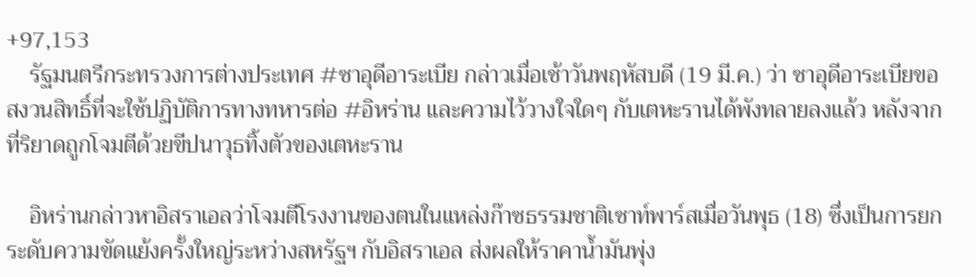+97,153
    รัฐมนตรีกระทรวงการต่างประเทศ #ซาอุดีอาระเบีย กล่าวเมื่อเช้าวันพฤหัสบดี (19 มี.ค.) ว่า ซาอุดีอาระเบียขอสงวนสิทธิ์ที่จะใช้ปฏิบัติการทางทหารต่อ #อิหร่าน และความไว้วางใจใดๆ กับเตหะรานได้พังทลายลงแล้ว หลังจากที่ริยาดถูกโจมตีด้วยขีปนาวุธทิ้งตัวของเตหะราน

    อิหร่านกล่าวหาอิสราเอลว่าโจมตีโรงงานของตนในแหล่งก๊าซธรรมชาติเซาท์พาร์สเมื่อวันพุธ (18) ซึ่งเป็นการยกระดับความขัดแย้งครั้งใหญ่ระหว่างสหรัฐฯ กับอิสราเอล ส่งผลให้ราคาน้ำมันพุ่ง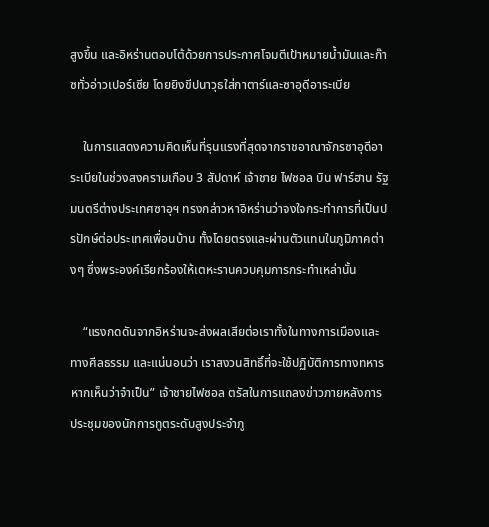สูงขึ้น และอิหร่านตอบโต้ด้วยการประกาศโจมตีเป้าหมายน้ำมันและก๊าซทั่วอ่าวเปอร์เซีย โดยยิงขีปนาวุธใส่กาตาร์และซาอุดีอาระเบีย

    ในการแสดงความคิดเห็นที่รุนแรงที่สุดจากราชอาณาจักรซาอุดีอาระเบียในช่วงสงครามเกือบ 3 สัปดาห์ เจ้าชาย ไฟซอล บิน ฟาร์ฮาน รัฐมนตรีต่างประเทศซาอุฯ ทรงกล่าวหาอิหร่านว่าจงใจกระทำการที่เป็นปรปักษ์ต่อประเทศเพื่อนบ้าน ทั้งโดยตรงและผ่านตัวแทนในภูมิภาคต่างๆ ซึ่งพระองค์เรียกร้องให้เตหะรานควบคุมการกระทำเหล่านั้น

    “แรงกดดันจากอิหร่านจะส่งผลเสียต่อเราทั้งในทางการเมืองและทางศีลธรรม และแน่นอนว่า เราสงวนสิทธิ์ที่จะใช้ปฏิบัติการทางทหารหากเห็นว่าจำเป็น” เจ้าชายไฟซอล ตรัสในการแถลงข่าวภายหลังการประชุมของนักการทูตระดับสูงประจำภู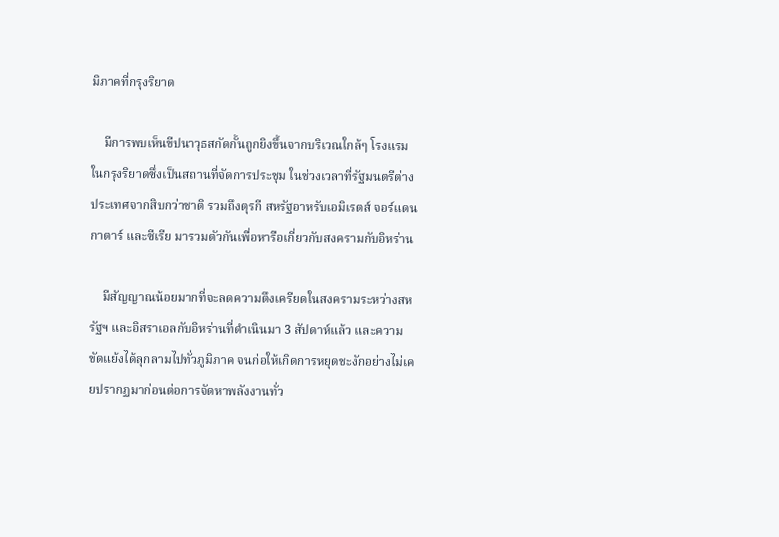มิภาคที่กรุงริยาด

    มีการพบเห็นขีปนาวุธสกัดกั้นถูกยิงขึ้นจากบริเวณใกล้ๆ โรงแรมในกรุงริยาดซึ่งเป็นสถานที่จัดการประชุม ในช่วงเวลาที่รัฐมนตรีต่างประเทศจากสิบกว่าชาติ รวมถึงตุรกี สหรัฐอาหรับเอมิเรตส์ จอร์แดน กาตาร์ และซีเรีย มารวมตัวกันเพื่อหารือเกี่ยวกับสงครามกับอิหร่าน

    มีสัญญาณน้อยมากที่จะลดความตึงเครียดในสงครามระหว่างสหรัฐฯ และอิสราเอลกับอิหร่านที่ดำเนินมา 3 สัปดาห์แล้ว และความขัดแย้งได้ลุกลามไปทั่วภูมิภาค จนก่อให้เกิดการหยุดชะงักอย่างไม่เคยปรากฏมาก่อนต่อการจัดหาพลังงานทั่ว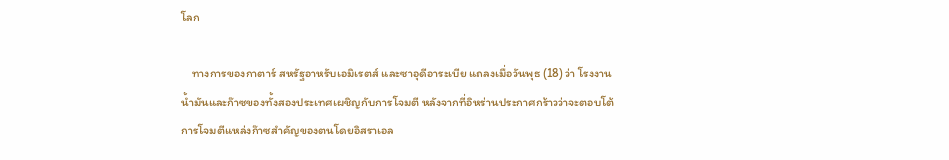โลก

    ทางการของกาตาร์ สหรัฐอาหรับเอมิเรตส์ และซาอุดีอาระเบีย แถลงเมื่อวันพุธ (18) ว่า โรงงานน้ำมันและก๊าซของทั้งสองประเทศเผชิญกับการโจมตี หลังจากที่อิหร่านประกาศกร้าวว่าจะตอบโต้การโจมตีแหล่งก๊าซสำคัญของตนโดยอิสราเอล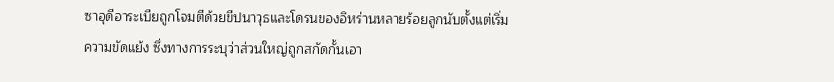ซาอุดีอาระเบียถูกโจมตีด้วยขีปนาวุธและโดรนของอิหร่านหลายร้อยลูกนับตั้งแต่เริ่มความขัดแย้ง ซึ่งทางการระบุว่าส่วนใหญ่ถูกสกัดกั้นเอา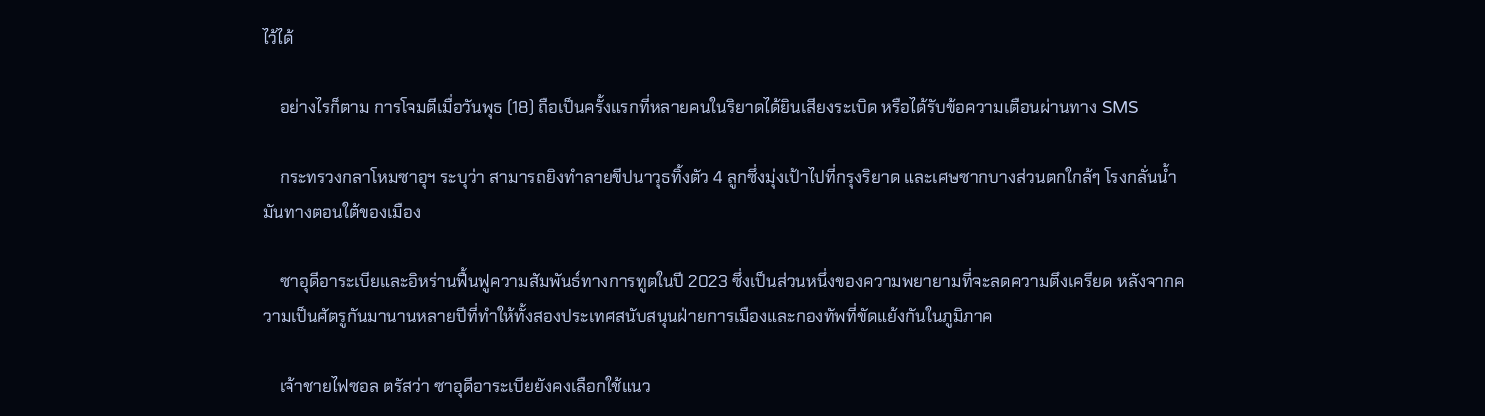ไว้ได้

    อย่างไรก็ตาม การโจมตีเมื่อวันพุธ (18) ถือเป็นครั้งแรกที่หลายคนในริยาดได้ยินเสียงระเบิด หรือได้รับข้อความเตือนผ่านทาง SMS

    กระทรวงกลาโหมซาอุฯ ระบุว่า สามารถยิงทำลายขีปนาวุธทิ้งตัว 4 ลูกซึ่งมุ่งเป้าไปที่กรุงริยาด และเศษซากบางส่วนตกใกล้ๆ โรงกลั่นน้ำมันทางตอนใต้ของเมือง

    ซาอุดีอาระเบียและอิหร่านฟื้นฟูความสัมพันธ์ทางการทูตในปี 2023 ซึ่งเป็นส่วนหนึ่งของความพยายามที่จะลดความตึงเครียด หลังจากความเป็นศัตรูกันมานานหลายปีที่ทำให้ทั้งสองประเทศสนับสนุนฝ่ายการเมืองและกองทัพที่ขัดแย้งกันในภูมิภาค

    เจ้าชายไฟซอล ตรัสว่า ซาอุดีอาระเบียยังคงเลือกใช้แนว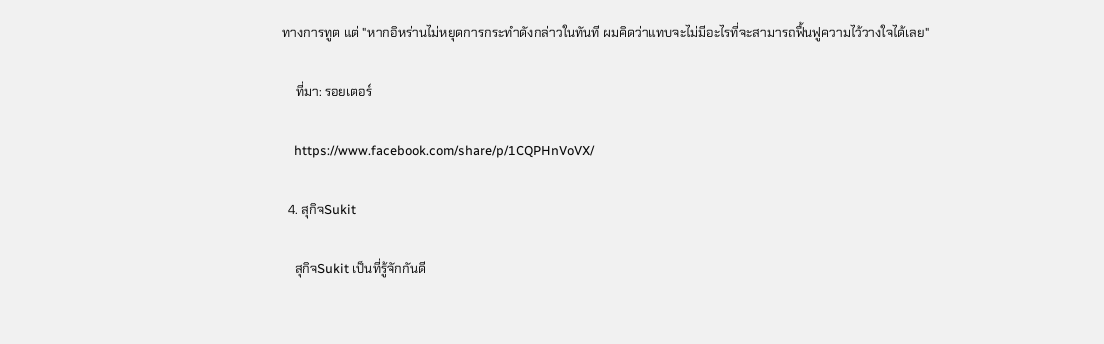ทางการทูต แต่ "หากอิหร่านไม่หยุดการกระทำดังกล่าวในทันที ผมคิดว่าแทบจะไม่มีอะไรที่จะสามารถฟื้นฟูความไว้วางใจได้เลย"

    ที่มา: รอยเตอร์

    https://www.facebook.com/share/p/1CQPHnVoVX/

  4. สุกิจSukit

    สุกิจSukit เป็นที่รู้จักกันดี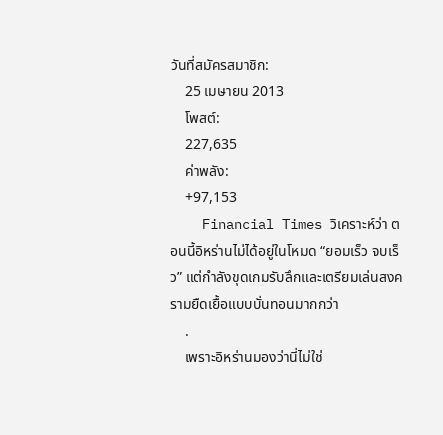วันที่สมัครสมาชิก:
    25 เมษายน 2013
    โพสต์:
    227,635
    ค่าพลัง:
    +97,153
    Financial Times วิเคราะห์ว่า ตอนนี้อิหร่านไม่ได้อยู่ในโหมด “ยอมเร็ว จบเร็ว” แต่กำลังขุดเกมรับลึกและเตรียมเล่นสงครามยืดเยื้อแบบบั่นทอนมากกว่า
    .
    เพราะอิหร่านมองว่านี่ไม่ใช่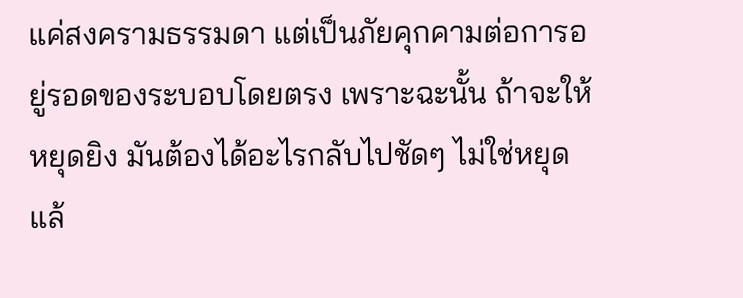แค่สงครามธรรมดา แต่เป็นภัยคุกคามต่อการอยู่รอดของระบอบโดยตรง เพราะฉะนั้น ถ้าจะให้หยุดยิง มันต้องได้อะไรกลับไปชัดๆ ไม่ใช่หยุดแล้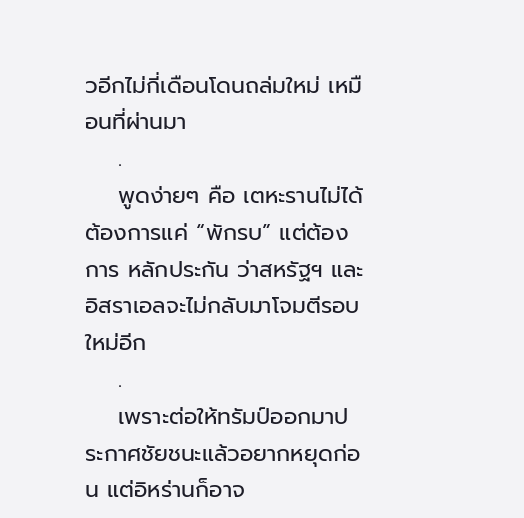วอีกไม่กี่เดือนโดนถล่มใหม่ เหมือนที่ผ่านมา
    .
    พูดง่ายๆ คือ เตหะรานไม่ได้ต้องการแค่ “พักรบ” แต่ต้องการ หลักประกัน ว่าสหรัฐฯ และอิสราเอลจะไม่กลับมาโจมตีรอบใหม่อีก
    .
    เพราะต่อให้ทรัมป์ออกมาประกาศชัยชนะแล้วอยากหยุดก่อน แต่อิหร่านก็อาจ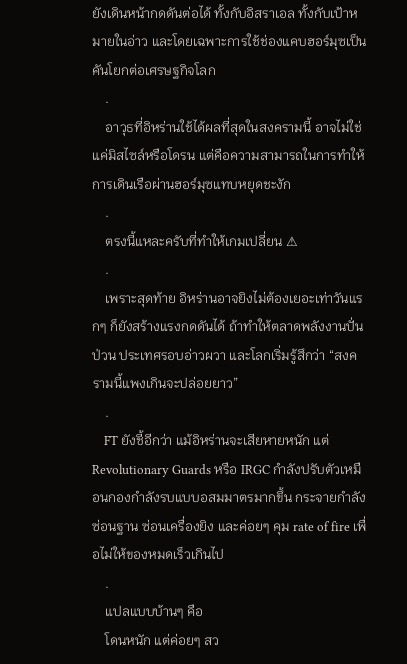ยังเดินหน้ากดดันต่อได้ ทั้งกับอิสราเอล ทั้งกับเป้าหมายในอ่าว และโดยเฉพาะการใช้ช่องแคบฮอร์มุซเป็นคันโยกต่อเศรษฐกิจโลก
    .
    อาวุธที่อิหร่านใช้ได้ผลที่สุดในสงครามนี้ อาจไม่ใช่แค่มิสไซล์หรือโดรน แต่คือความสามารถในการทำให้การเดินเรือผ่านฮอร์มุซแทบหยุดชะงัก
    .
    ตรงนี้แหละครับที่ทำให้เกมเปลี่ยน ⚠
    .
    เพราะสุดท้าย อิหร่านอาจยิงไม่ต้องเยอะเท่าวันแรกๆ ก็ยังสร้างแรงกดดันได้ ถ้าทำให้ตลาดพลังงานปั่นป่วน ประเทศรอบอ่าวผวา และโลกเริ่มรู้สึกว่า “สงครามนี้แพงเกินจะปล่อยยาว”
    .
    FT ยังชี้อีกว่า แม้อิหร่านจะเสียหายหนัก แต่ Revolutionary Guards หรือ IRGC กำลังปรับตัวเหมือนกองกำลังรบแบบอสมมาตรมากขึ้น กระจายกำลัง ซ่อนฐาน ซ่อนเครื่องยิง และค่อยๆ คุม rate of fire เพื่อไม่ให้ของหมดเร็วเกินไป
    .
    แปลแบบบ้านๆ คือ
    โดนหนัก แต่ค่อยๆ สว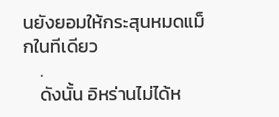นยังยอมให้กระสุนหมดแม็กในทีเดียว
    .
    ดังนั้น อิหร่านไม่ได้ห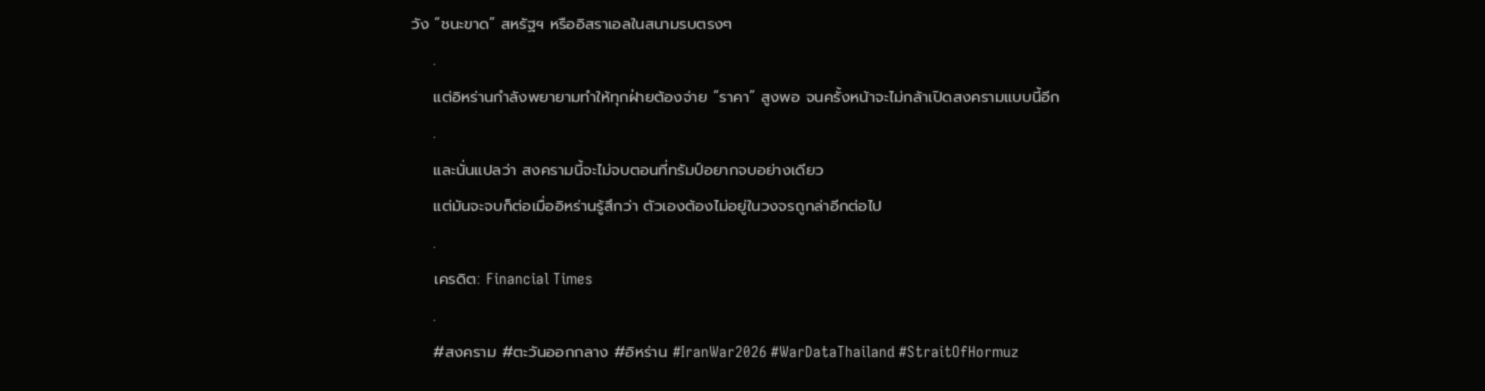วัง “ชนะขาด” สหรัฐฯ หรืออิสราเอลในสนามรบตรงๆ
    .
    แต่อิหร่านกำลังพยายามทำให้ทุกฝ่ายต้องจ่าย “ราคา” สูงพอ จนครั้งหน้าจะไม่กล้าเปิดสงครามแบบนี้อีก
    .
    และนั่นแปลว่า สงครามนี้จะไม่จบตอนที่ทรัมป์อยากจบอย่างเดียว
    แต่มันจะจบก็ต่อเมื่ออิหร่านรู้สึกว่า ตัวเองต้องไม่อยู่ในวงจรถูกล่าอีกต่อไป
    .
    เครดิต: Financial Times
    .
    #สงคราม #ตะวันออกกลาง #อิหร่าน #IranWar2026 #WarDataThailand #StraitOfHormuz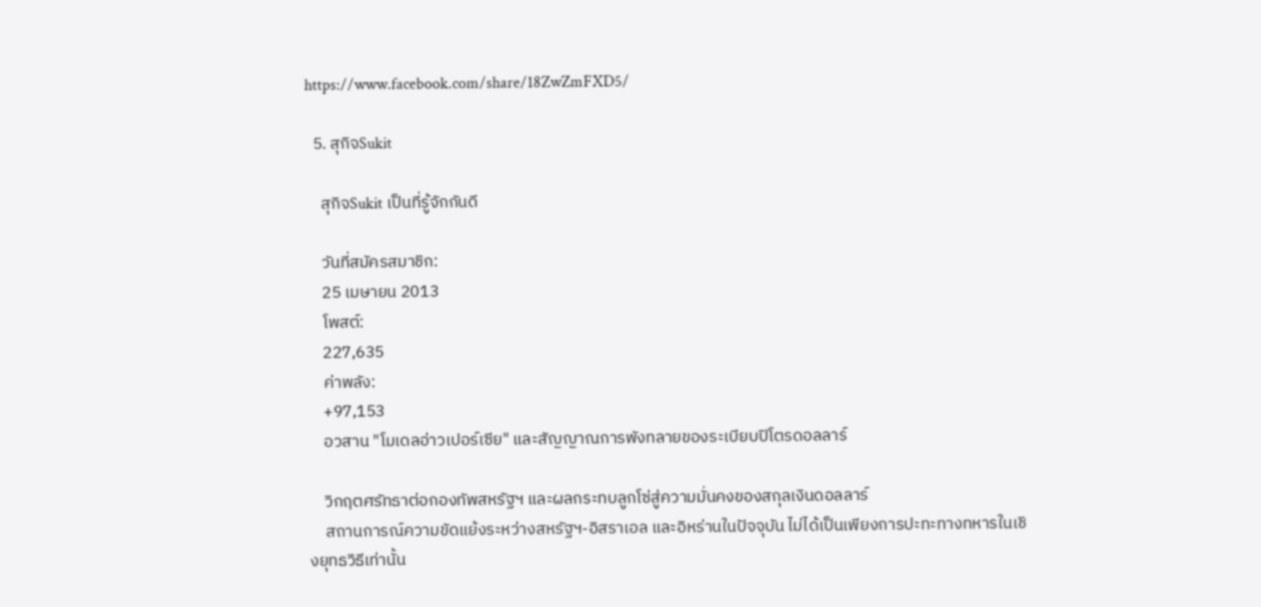https://www.facebook.com/share/18ZwZmFXD5/

  5. สุกิจSukit

    สุกิจSukit เป็นที่รู้จักกันดี

    วันที่สมัครสมาชิก:
    25 เมษายน 2013
    โพสต์:
    227,635
    ค่าพลัง:
    +97,153
    อวสาน "โมเดลอ่าวเปอร์เซีย" และสัญญาณการพังทลายของระเบียบปิโตรดอลลาร์

    วิกฤตศรัทธาต่อกองทัพสหรัฐฯ และผลกระทบลูกโซ่สู่ความมั่นคงของสกุลเงินดอลลาร์
    สถานการณ์ความขัดแย้งระหว่างสหรัฐฯ-อิสราเอล และอิหร่านในปัจจุบัน ไม่ได้เป็นเพียงการปะทะทางทหารในเชิงยุทธวิธีเท่านั้น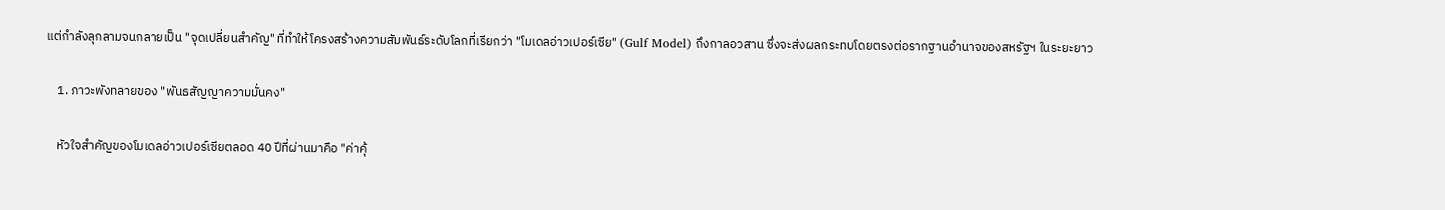แต่กำลังลุกลามจนกลายเป็น "จุดเปลี่ยนสำคัญ" ที่ทำให้โครงสร้างความสัมพันธ์ระดับโลกที่เรียกว่า "โมเดลอ่าวเปอร์เซีย" (Gulf Model) ถึงกาลอวสาน ซึ่งจะส่งผลกระทบโดยตรงต่อรากฐานอำนาจของสหรัฐฯ ในระยะยาว

    1. ภาวะพังทลายของ "พันธสัญญาความมั่นคง"

    หัวใจสำคัญของโมเดลอ่าวเปอร์เซียตลอด 40 ปีที่ผ่านมาคือ "ค่าคุ้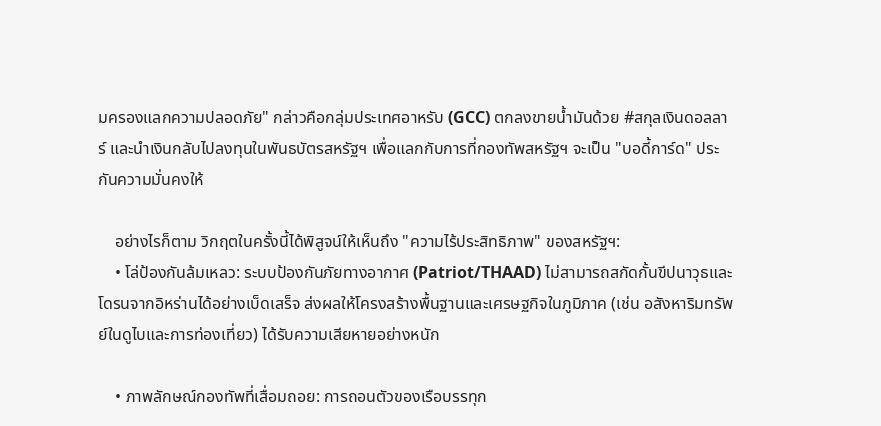มครองแลกความปลอดภัย" กล่าวคือกลุ่มประเทศอาหรับ (GCC) ตกลงขายน้ำมันด้วย #สกุลเงินดอลลาร์ และนำเงินกลับไปลงทุนในพันธบัตรสหรัฐฯ เพื่อแลกกับการที่กองทัพสหรัฐฯ จะเป็น "บอดี้การ์ด" ประกันความมั่นคงให้

    อย่างไรก็ตาม วิกฤตในครั้งนี้ได้พิสูจน์ให้เห็นถึง "ความไร้ประสิทธิภาพ" ของสหรัฐฯ:
    • โล่ป้องกันล้มเหลว: ระบบป้องกันภัยทางอากาศ (Patriot/THAAD) ไม่สามารถสกัดกั้นขีปนาวุธและโดรนจากอิหร่านได้อย่างเบ็ดเสร็จ ส่งผลให้โครงสร้างพื้นฐานและเศรษฐกิจในภูมิภาค (เช่น อสังหาริมทรัพย์ในดูไบและการท่องเที่ยว) ได้รับความเสียหายอย่างหนัก

    • ภาพลักษณ์กองทัพที่เสื่อมถอย: การถอนตัวของเรือบรรทุก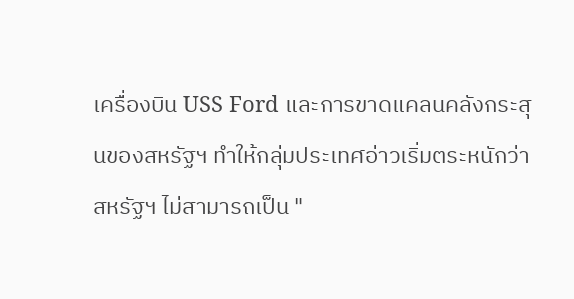เครื่องบิน USS Ford และการขาดแคลนคลังกระสุนของสหรัฐฯ ทำให้กลุ่มประเทศอ่าวเริ่มตระหนักว่าสหรัฐฯ ไม่สามารถเป็น "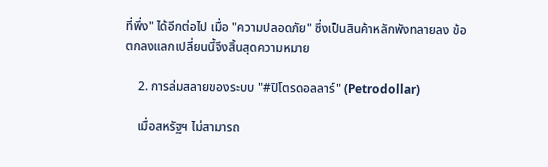ที่พึ่ง" ได้อีกต่อไป เมื่อ "ความปลอดภัย" ซึ่งเป็นสินค้าหลักพังทลายลง ข้อตกลงแลกเปลี่ยนนี้จึงสิ้นสุดความหมาย

    2. การล่มสลายของระบบ "#ปิโตรดอลลาร์" (Petrodollar)

    เมื่อสหรัฐฯ ไม่สามารถ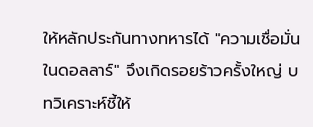ให้หลักประกันทางทหารได้ "ความเชื่อมั่นในดอลลาร์" จึงเกิดรอยร้าวครั้งใหญ่ บทวิเคราะห์ชี้ให้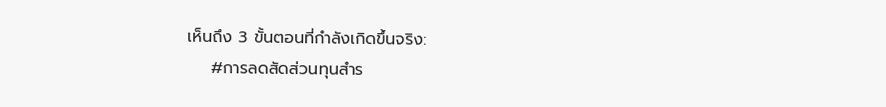เห็นถึง 3 ขั้นตอนที่กำลังเกิดขึ้นจริง:
    #การลดสัดส่วนทุนสำร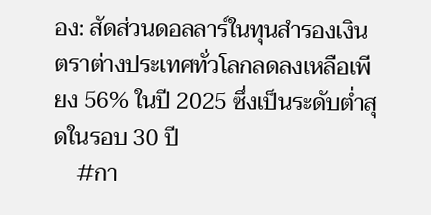อง: สัดส่วนดอลลาร์ในทุนสำรองเงินตราต่างประเทศทั่วโลกลดลงเหลือเพียง 56% ในปี 2025 ซึ่งเป็นระดับต่ำสุดในรอบ 30 ปี
    #กา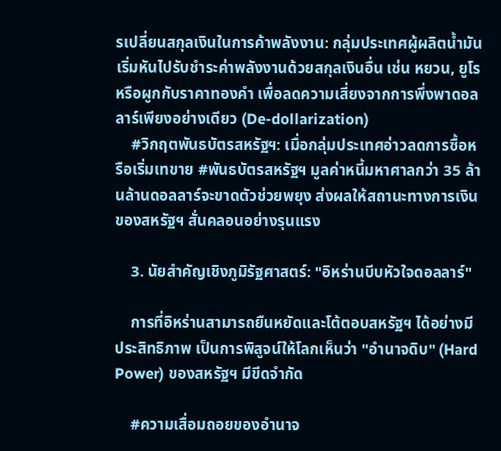รเปลี่ยนสกุลเงินในการค้าพลังงาน: กลุ่มประเทศผู้ผลิตน้ำมันเริ่มหันไปรับชำระค่าพลังงานด้วยสกุลเงินอื่น เช่น หยวน, ยูโร หรือผูกกับราคาทองคำ เพื่อลดความเสี่ยงจากการพึ่งพาดอลลาร์เพียงอย่างเดียว (De-dollarization)
    #วิกฤตพันธบัตรสหรัฐฯ: เมื่อกลุ่มประเทศอ่าวลดการซื้อหรือเริ่มเทขาย #พันธบัตรสหรัฐฯ มูลค่าหนี้มหาศาลกว่า 35 ล้านล้านดอลลาร์จะขาดตัวช่วยพยุง ส่งผลให้สถานะทางการเงินของสหรัฐฯ สั่นคลอนอย่างรุนแรง

    3. นัยสำคัญเชิงภูมิรัฐศาสตร์: "อิหร่านบีบหัวใจดอลลาร์"

    การที่อิหร่านสามารถยืนหยัดและโต้ตอบสหรัฐฯ ได้อย่างมีประสิทธิภาพ เป็นการพิสูจน์ให้โลกเห็นว่า "อำนาจดิบ" (Hard Power) ของสหรัฐฯ มีขีดจำกัด

    #ความเสื่อมถอยของอำนาจ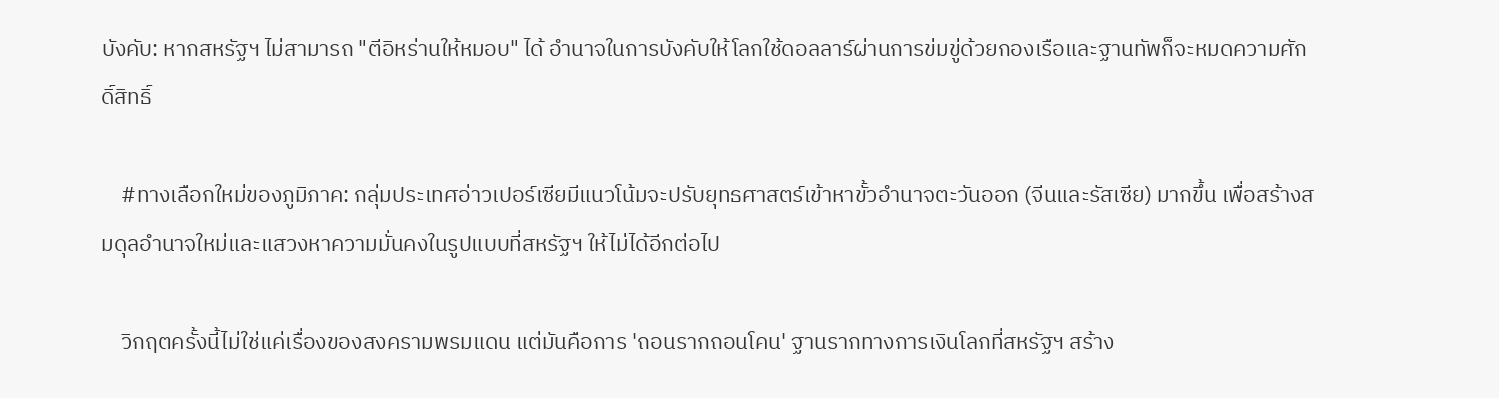บังคับ: หากสหรัฐฯ ไม่สามารถ "ตีอิหร่านให้หมอบ" ได้ อำนาจในการบังคับให้โลกใช้ดอลลาร์ผ่านการข่มขู่ด้วยกองเรือและฐานทัพก็จะหมดความศักดิ์สิทธิ์

    #ทางเลือกใหม่ของภูมิภาค: กลุ่มประเทศอ่าวเปอร์เซียมีแนวโน้มจะปรับยุทธศาสตร์เข้าหาขั้วอำนาจตะวันออก (จีนและรัสเซีย) มากขึ้น เพื่อสร้างสมดุลอำนาจใหม่และแสวงหาความมั่นคงในรูปแบบที่สหรัฐฯ ให้ไม่ได้อีกต่อไป

    วิกฤตครั้งนี้ไม่ใช่แค่เรื่องของสงครามพรมแดน แต่มันคือการ 'ถอนรากถอนโคน' ฐานรากทางการเงินโลกที่สหรัฐฯ สร้าง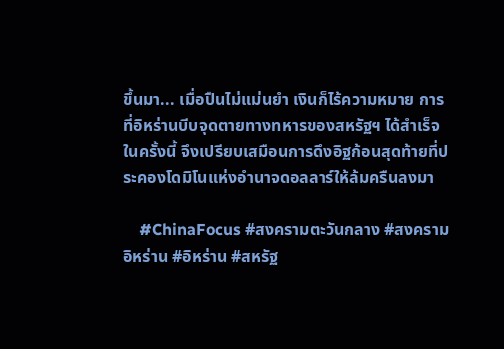ขึ้นมา... เมื่อปืนไม่แม่นยำ เงินก็ไร้ความหมาย การที่อิหร่านบีบจุดตายทางทหารของสหรัฐฯ ได้สำเร็จในครั้งนี้ จึงเปรียบเสมือนการดึงอิฐก้อนสุดท้ายที่ประคองโดมิโนแห่งอำนาจดอลลาร์ให้ล้มครืนลงมา

    #ChinaFocus #สงครามตะวันกลาง #สงครามอิหร่าน #อิหร่าน #สหรัฐ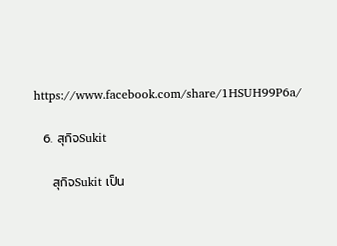https://www.facebook.com/share/1HSUH99P6a/

  6. สุกิจSukit

    สุกิจSukit เป็น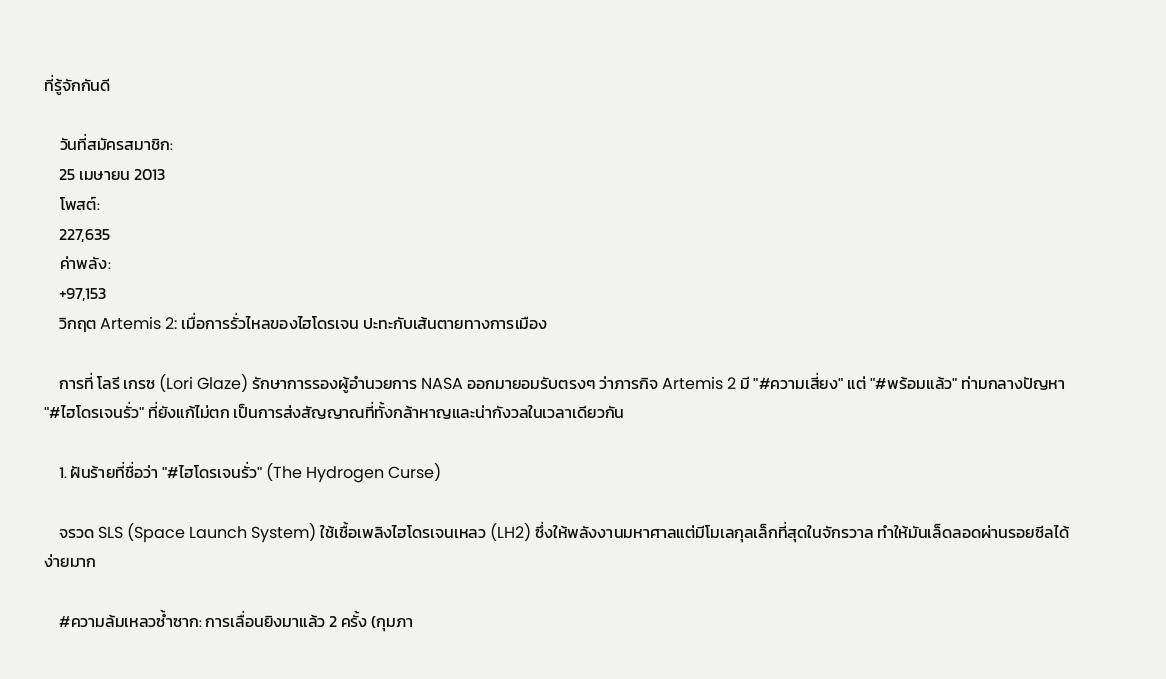ที่รู้จักกันดี

    วันที่สมัครสมาชิก:
    25 เมษายน 2013
    โพสต์:
    227,635
    ค่าพลัง:
    +97,153
    วิกฤต Artemis 2: เมื่อการรั่วไหลของไฮโดรเจน ปะทะกับเส้นตายทางการเมือง

    การที่ โลรี เกรซ (Lori Glaze) รักษาการรองผู้อำนวยการ NASA ออกมายอมรับตรงๆ ว่าภารกิจ Artemis 2 มี "#ความเสี่ยง" แต่ "#พร้อมแล้ว" ท่ามกลางปัญหา "#ไฮโดรเจนรั่ว" ที่ยังแก้ไม่ตก เป็นการส่งสัญญาณที่ทั้งกล้าหาญและน่ากังวลในเวลาเดียวกัน

    1. ฝันร้ายที่ชื่อว่า "#ไฮโดรเจนรั่ว" (The Hydrogen Curse)

    จรวด SLS (Space Launch System) ใช้เชื้อเพลิงไฮโดรเจนเหลว (LH2) ซึ่งให้พลังงานมหาศาลแต่มีโมเลกุลเล็กที่สุดในจักรวาล ทำให้มันเล็ดลอดผ่านรอยซีลได้ง่ายมาก

    #ความล้มเหลวซ้ำซาก: การเลื่อนยิงมาแล้ว 2 ครั้ง (กุมภา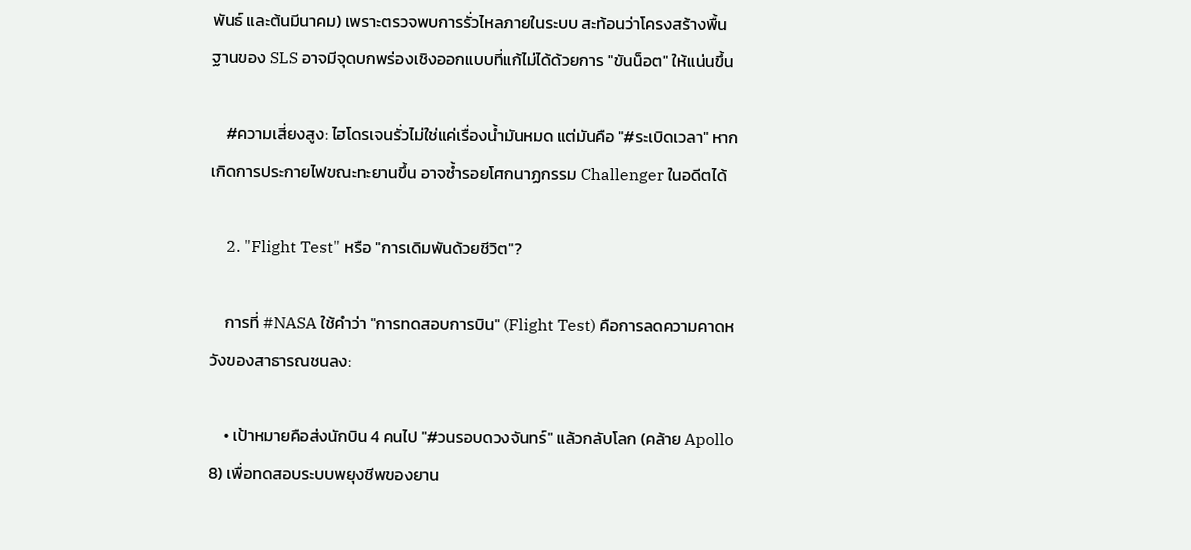พันธ์ และต้นมีนาคม) เพราะตรวจพบการรั่วไหลภายในระบบ สะท้อนว่าโครงสร้างพื้นฐานของ SLS อาจมีจุดบกพร่องเชิงออกแบบที่แก้ไม่ได้ด้วยการ "ขันน็อต" ให้แน่นขึ้น

    #ความเสี่ยงสูง: ไฮโดรเจนรั่วไม่ใช่แค่เรื่องน้ำมันหมด แต่มันคือ "#ระเบิดเวลา" หากเกิดการประกายไฟขณะทะยานขึ้น อาจซ้ำรอยโศกนาฏกรรม Challenger ในอดีตได้

    2. "Flight Test" หรือ "การเดิมพันด้วยชีวิต"?

    การที่ #NASA ใช้คำว่า "การทดสอบการบิน" (Flight Test) คือการลดความคาดหวังของสาธารณชนลง:

    • เป้าหมายคือส่งนักบิน 4 คนไป "#วนรอบดวงจันทร์" แล้วกลับโลก (คล้าย Apollo 8) เพื่อทดสอบระบบพยุงชีพของยาน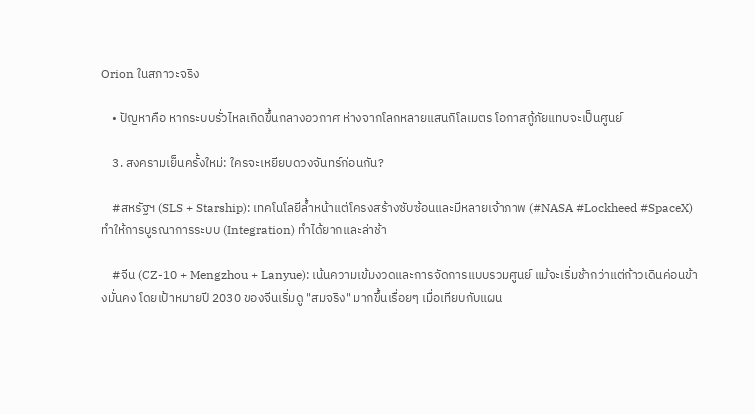Orion ในสภาวะจริง

    • ปัญหาคือ หากระบบรั่วไหลเกิดขึ้นกลางอวกาศ ห่างจากโลกหลายแสนกิโลเมตร โอกาสกู้ภัยแทบจะเป็นศูนย์

    3. สงครามเย็นครั้งใหม่: ใครจะเหยียบดวงจันทร์ก่อนกัน?

    #สหรัฐฯ (SLS + Starship): เทคโนโลยีล้ำหน้าแต่โครงสร้างซับซ้อนและมีหลายเจ้าภาพ (#NASA #Lockheed #SpaceX) ทำให้การบูรณาการระบบ (Integration) ทำได้ยากและล่าช้า

    #จีน (CZ-10 + Mengzhou + Lanyue): เน้นความเข้มงวดและการจัดการแบบรวมศูนย์ แม้จะเริ่มช้ากว่าแต่ก้าวเดินค่อนข้างมั่นคง โดยเป้าหมายปี 2030 ของจีนเริ่มดู "สมจริง" มากขึ้นเรื่อยๆ เมื่อเทียบกับแผน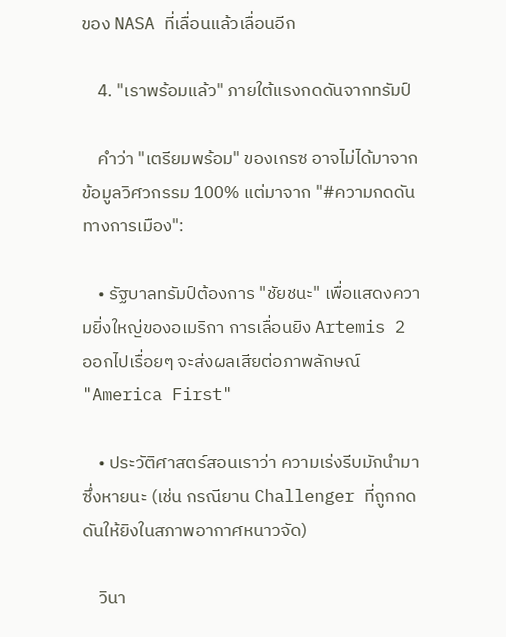ของ NASA ที่เลื่อนแล้วเลื่อนอีก

    4. "เราพร้อมแล้ว" ภายใต้แรงกดดันจากทรัมป์

    คำว่า "เตรียมพร้อม" ของเกรซ อาจไม่ได้มาจากข้อมูลวิศวกรรม 100% แต่มาจาก "#ความกดดันทางการเมือง":

    • รัฐบาลทรัมป์ต้องการ "ชัยชนะ" เพื่อแสดงความยิ่งใหญ่ของอเมริกา การเลื่อนยิง Artemis 2 ออกไปเรื่อยๆ จะส่งผลเสียต่อภาพลักษณ์ "America First"

    • ประวัติศาสตร์สอนเราว่า ความเร่งรีบมักนำมาซึ่งหายนะ (เช่น กรณียาน Challenger ที่ถูกกดดันให้ยิงในสภาพอากาศหนาวจัด)

    วินา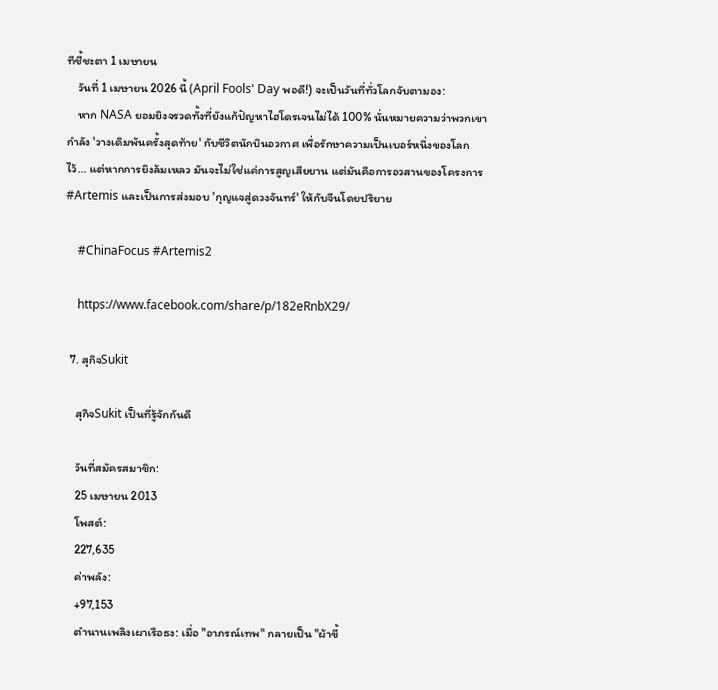ทีชี้ชะตา 1 เมษายน
    วันที่ 1 เมษายน 2026 นี้ (April Fools' Day พอดี!) จะเป็นวันที่ทั่วโลกจับตามอง:
    หาก NASA ยอมยิงจรวดทั้งที่ยังแก้ปัญหาไฮโดรเจนไม่ได้ 100% นั่นหมายความว่าพวกเขากำลัง 'วางเดิมพันครั้งสุดท้าย' กับชีวิตนักบินอวกาศ เพื่อรักษาความเป็นเบอร์หนึ่งของโลกไว้... แต่หากการยิงล้มเหลว มันจะไม่ใช่แค่การสูญเสียยาน แต่มันคือการอวสานของโครงการ #Artemis และเป็นการส่งมอบ 'กุญแจสู่ดวงจันทร์' ให้กับจีนโดยปริยาย

    #ChinaFocus #Artemis2

    https://www.facebook.com/share/p/182eRnbX29/

  7. สุกิจSukit

    สุกิจSukit เป็นที่รู้จักกันดี

    วันที่สมัครสมาชิก:
    25 เมษายน 2013
    โพสต์:
    227,635
    ค่าพลัง:
    +97,153
    ตำนานเพลิงเผาเรือธง: เมื่อ "อาภรณ์เทพ" กลายเป็น "ผ้าขี้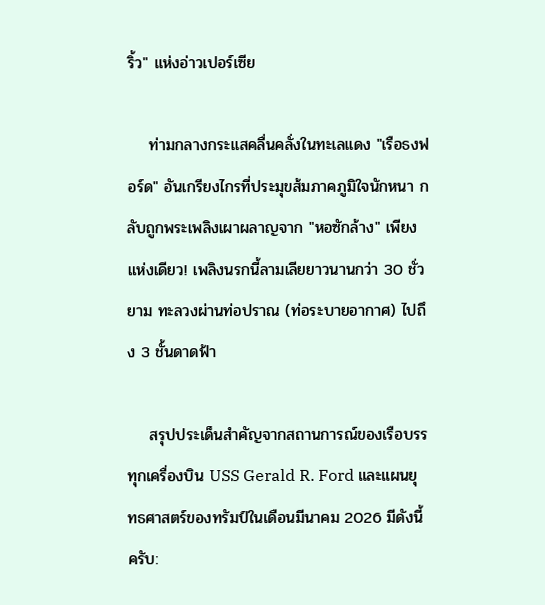ริ้ว" แห่งอ่าวเปอร์เซีย

    ท่ามกลางกระแสคลื่นคลั่งในทะเลแดง "เรือธงฟอร์ด" อันเกรียงไกรที่ประมุขส้มภาคภูมิใจนักหนา กลับถูกพระเพลิงเผาผลาญจาก "หอซักล้าง" เพียงแห่งเดียว! เพลิงนรกนี้ลามเลียยาวนานกว่า 30 ชั่วยาม ทะลวงผ่านท่อปราณ (ท่อระบายอากาศ) ไปถึง 3 ชั้นดาดฟ้า

    สรุปประเด็นสำคัญจากสถานการณ์ของเรือบรรทุกเครื่องบิน USS Gerald R. Ford และแผนยุทธศาสตร์ของทรัมป์ในเดือนมีนาคม 2026 มีดังนี้ครับ: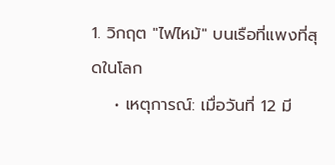1. วิกฤต "ไฟไหม้" บนเรือที่แพงที่สุดในโลก
    • เหตุการณ์: เมื่อวันที่ 12 มี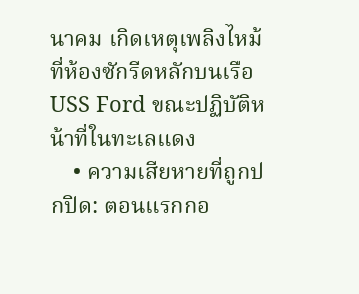นาคม เกิดเหตุเพลิงไหม้ที่ห้องซักรีดหลักบนเรือ USS Ford ขณะปฏิบัติหน้าที่ในทะเลแดง
    • ความเสียหายที่ถูกปกปิด: ตอนแรกกอ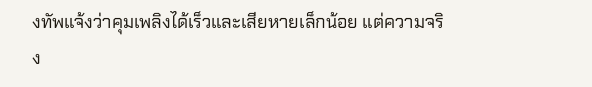งทัพแจ้งว่าคุมเพลิงได้เร็วและเสียหายเล็กน้อย แต่ความจริง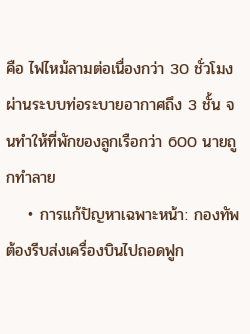คือ ไฟไหม้ลามต่อเนื่องกว่า 30 ชั่วโมง ผ่านระบบท่อระบายอากาศถึง 3 ชั้น จนทำให้ที่พักของลูกเรือกว่า 600 นายถูกทำลาย
    • การแก้ปัญหาเฉพาะหน้า: กองทัพต้องรีบส่งเครื่องบินไปถอดฟูก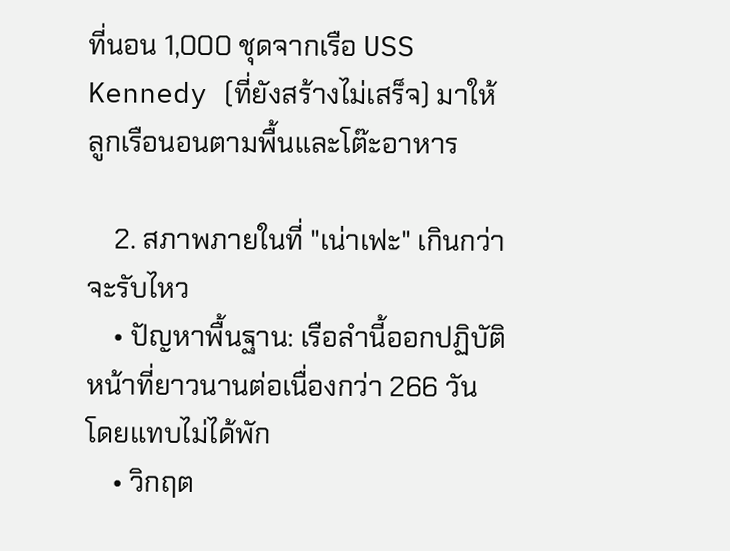ที่นอน 1,000 ชุดจากเรือ USS Kennedy (ที่ยังสร้างไม่เสร็จ) มาให้ลูกเรือนอนตามพื้นและโต๊ะอาหาร

    2. สภาพภายในที่ "เน่าเฟะ" เกินกว่าจะรับไหว
    • ปัญหาพื้นฐาน: เรือลำนี้ออกปฏิบัติหน้าที่ยาวนานต่อเนื่องกว่า 266 วัน โดยแทบไม่ได้พัก
    • วิกฤต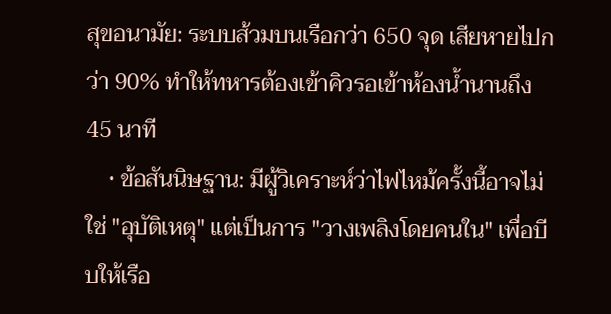สุขอนามัย: ระบบส้วมบนเรือกว่า 650 จุด เสียหายไปกว่า 90% ทำให้ทหารต้องเข้าคิวรอเข้าห้องน้ำนานถึง 45 นาที
    • ข้อสันนิษฐาน: มีผู้วิเคราะห์ว่าไฟไหม้ครั้งนี้อาจไม่ใช่ "อุบัติเหตุ" แต่เป็นการ "วางเพลิงโดยคนใน" เพื่อบีบให้เรือ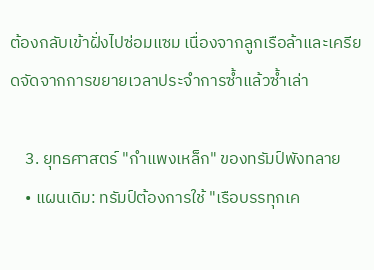ต้องกลับเข้าฝั่งไปซ่อมแซม เนื่องจากลูกเรือล้าและเครียดจัดจากการขยายเวลาประจำการซ้ำแล้วซ้ำเล่า

    3. ยุทธศาสตร์ "กำแพงเหล็ก" ของทรัมป์พังทลาย
    • แผนเดิม: ทรัมป์ต้องการใช้ "เรือบรรทุกเค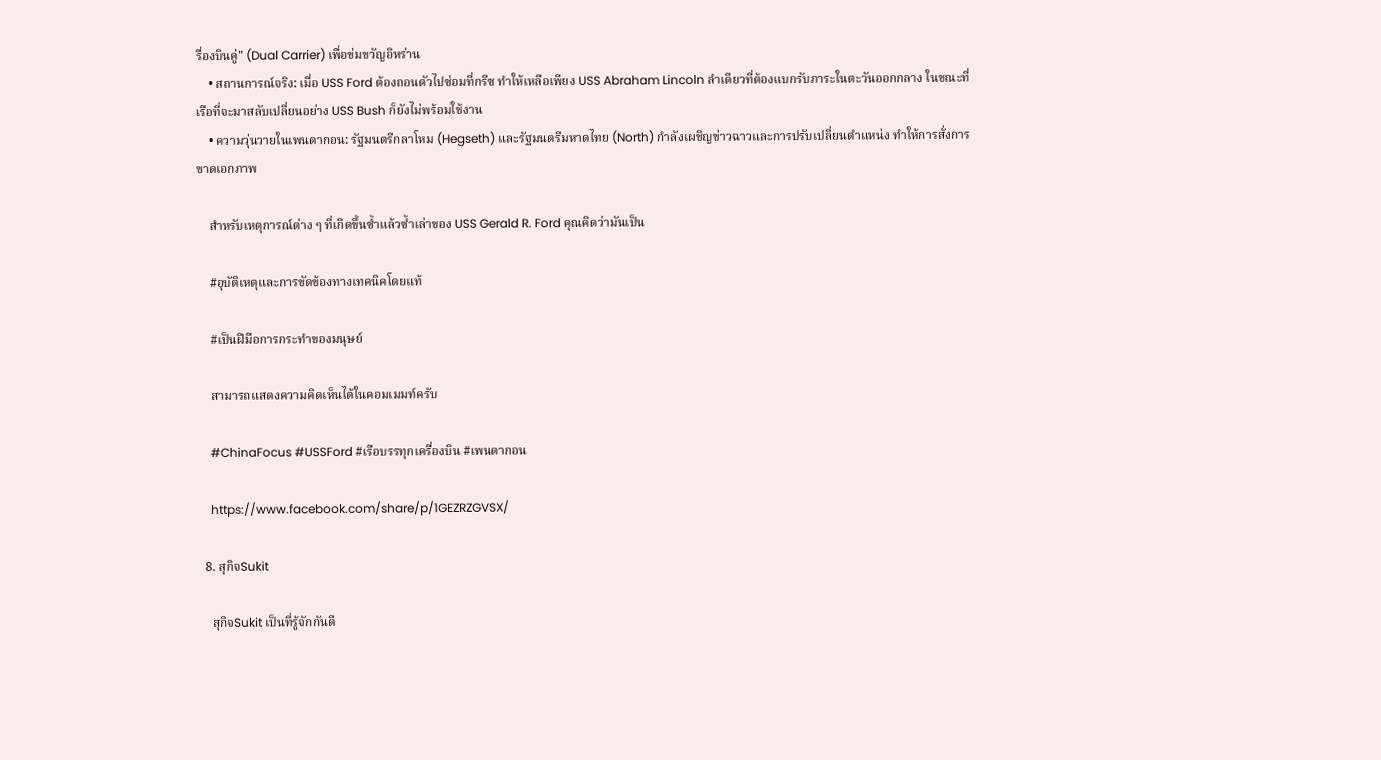รื่องบินคู่" (Dual Carrier) เพื่อข่มขวัญอิหร่าน
    • สถานการณ์จริง: เมื่อ USS Ford ต้องถอนตัวไปซ่อมที่กรีซ ทำให้เหลือเพียง USS Abraham Lincoln ลำเดียวที่ต้องแบกรับภาระในตะวันออกกลาง ในขณะที่เรือที่จะมาสลับเปลี่ยนอย่าง USS Bush ก็ยังไม่พร้อมใช้งาน
    • ความวุ่นวายในเพนตากอน: รัฐมนตรีกลาโหม (Hegseth) และรัฐมนตรีมหาดไทย (North) กำลังเผชิญข่าวฉาวและการปรับเปลี่ยนตำแหน่ง ทำให้การสั่งการขาดเอกภาพ

    สำหรับเหตุการณ์ต่าง ๆ ที่เกิดขึ้นซ้ำแล้วซ้ำเล่าของ USS Gerald R. Ford คุณคิดว่ามันเป็น

    #อุบัติเหตุและการขัดข้องทางเทคนิคโดยแท้

    #เป็นฝีมือการกระทำของมนุษย์

    สามารถแสดงความคิดเห็นได้ในคอมเมมท์ครับ

    #ChinaFocus #USSFord #เรือบรรทุกเครื่องบิน #เพนดากอน

    https://www.facebook.com/share/p/1GEZRZGVSX/

  8. สุกิจSukit

    สุกิจSukit เป็นที่รู้จักกันดี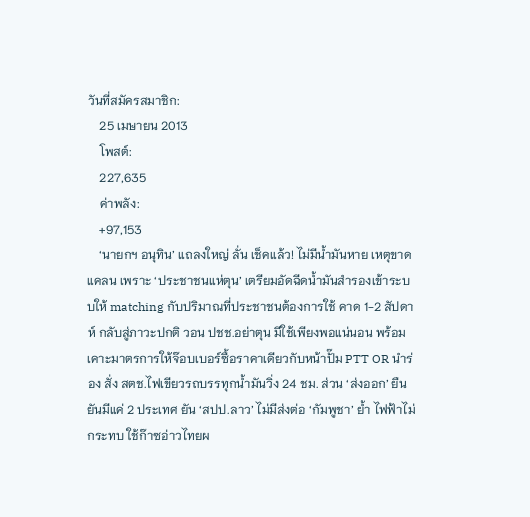วันที่สมัครสมาชิก:
    25 เมษายน 2013
    โพสต์:
    227,635
    ค่าพลัง:
    +97,153
    ‘นายกฯ อนุทิน’ แถลงใหญ่ ลั่น เช็คแล้ว! ไม่มีน้ำมันหาย เหตุขาดแคลน เพราะ ‘ประชาชนแห่ตุน’ เตรียมอัดฉีดน้ำมันสำรองเข้าระบบให้ matching กับปริมาณที่ประชาชนต้องการใช้ คาด 1-2 สัปดาห์ กลับสู่ภาวะปกติ วอน ปชช.อย่าตุน มีใช้เพียงพอแน่นอน พร้อมเคาะมาตรการให้จ๊อบเบอร์ซื้อราคาเดียวกับหน้าปั๊ม PTT OR นำร่อง สั่ง สตช.ไฟเขียวรถบรรทุกน้ำมันวิ่ง 24 ชม. ส่วน ‘ส่งออก’ ยืนยันมีแค่ 2 ประเทศ ยัน ‘สปป.ลาว’ ไม่มีส่งต่อ ‘กัมพูชา’ ย้ำ ไฟฟ้าไม่กระทบ ใช้ก๊าซอ่าวไทยผ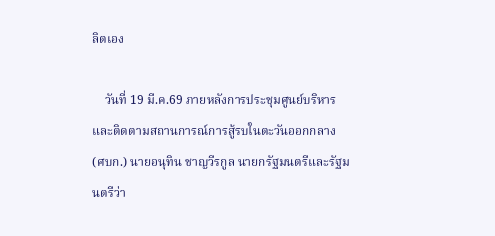ลิตเอง

    วันที่ 19 มี.ค.69 ภายหลังการประชุมศูนย์บริหารและติดตามสถานการณ์การสู้รบในตะวันออกกลาง (ศบก.) นายอนุทิน ชาญวีรกูล นายกรัฐมนตรีและรัฐมนตรีว่า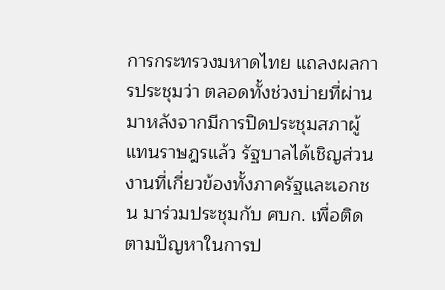การกระทรวงมหาดไทย แถลงผลการประชุมว่า ตลอดทั้งช่วงบ่ายที่ผ่านมาหลังจากมีการปิดประชุมสภาผู้แทนราษฎรแล้ว รัฐบาลได้เชิญส่วนงานที่เกี่ยวข้องทั้งภาครัฐและเอกชน มาร่วมประชุมกับ ศบก. เพื่อติดตามปัญหาในการป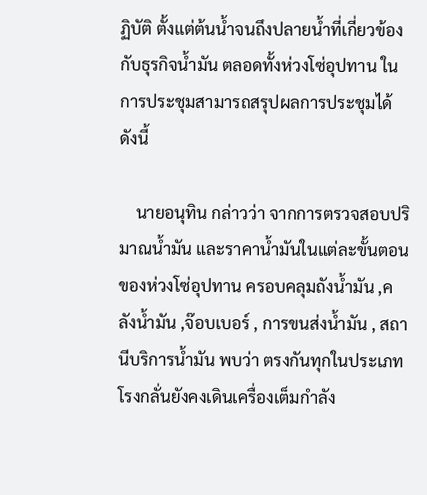ฏิบัติ ตั้งแต่ต้นน้ำจนถึงปลายน้ำที่เกี่ยวข้องกับธุรกิจน้ำมัน ตลอดทั้งห่วงโซ่อุปทาน ในการประชุมสามารถสรุปผลการประชุมได้ ดังนี้

    นายอนุทิน กล่าวว่า จากการตรวจสอบปริมาณน้ำมัน และราคาน้ำมันในแต่ละขั้นตอนของห่วงโซ่อุปทาน ครอบคลุมถังน้ำมัน ,คลังน้ำมัน ,จ๊อบเบอร์ , การขนส่งน้ำมัน , สถานีบริการน้ำมัน พบว่า ตรงกันทุกในประเภท โรงกลั่นยังคงเดินเครื่องเต็มกำลัง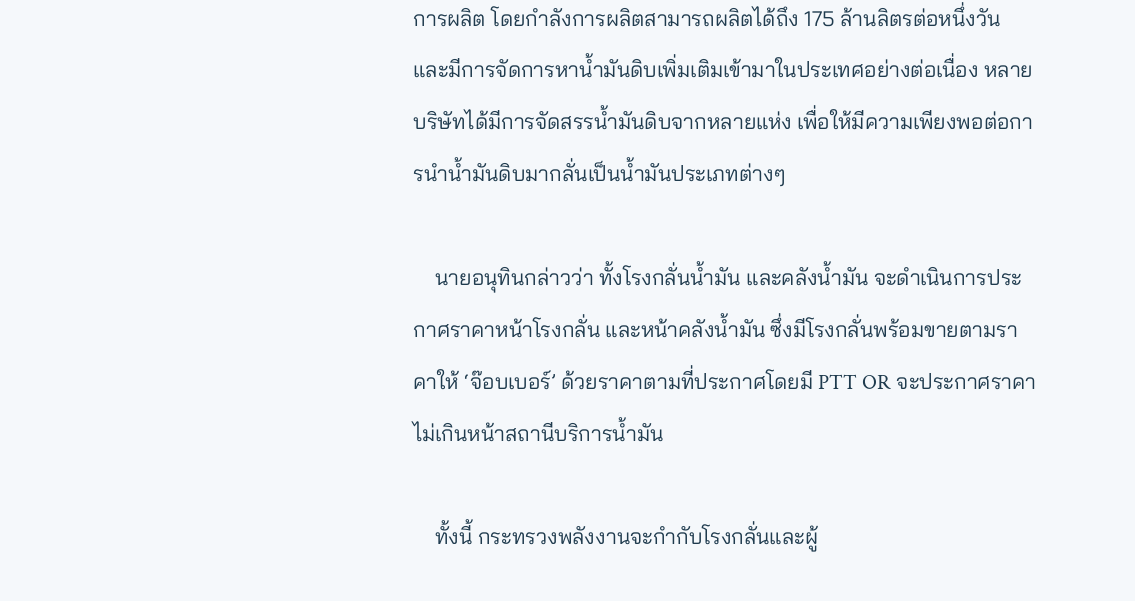การผลิต โดยกำลังการผลิตสามารถผลิตได้ถึง 175 ล้านลิตรต่อหนึ่งวัน และมีการจัดการหาน้ำมันดิบเพิ่มเติมเข้ามาในประเทศอย่างต่อเนื่อง หลายบริษัทได้มีการจัดสรรน้ำมันดิบจากหลายแห่ง เพื่อให้มีความเพียงพอต่อการนำน้ำมันดิบมากลั่นเป็นน้ำมันประเภทต่างๆ

    นายอนุทินกล่าวว่า ทั้งโรงกลั่นน้ำมัน และคลังน้ำมัน จะดำเนินการประกาศราคาหน้าโรงกลั่น และหน้าคลังน้ำมัน ซึ่งมีโรงกลั่นพร้อมขายตามราคาให้ ‘จ๊อบเบอร์’ ด้วยราคาตามที่ประกาศโดยมี PTT OR จะประกาศราคาไม่เกินหน้าสถานีบริการน้ำมัน

    ทั้งนี้ กระทรวงพลังงานจะกำกับโรงกลั่นและผู้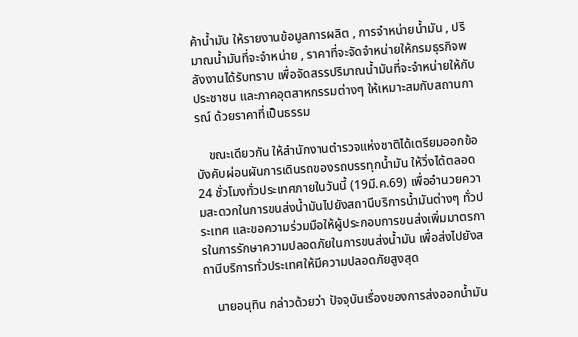ค้าน้ำมัน ให้รายงานข้อมูลการผลิต , การจำหน่ายน้ำมัน , ปริมาณน้ำมันที่จะจำหน่าย , ราคาที่จะจัดจำหน่ายให้กรมธุรกิจพลังงานได้รับทราบ เพื่อจัดสรรปริมาณน้ำมันที่จะจำหน่ายให้กับประชาชน และภาคอุตสาหกรรมต่างๆ ให้เหมาะสมกับสถานการณ์ ด้วยราคาที่เป็นธรรม

    ขณะเดียวกัน ให้สำนักงานตำรวจแห่งชาติได้เตรียมออกข้อบังคับผ่อนผันการเดินรถของรถบรรทุกน้ำมัน ให้วิ่งได้ตลอด 24 ชั่วโมงทั่วประเทศภายในวันนี้ (19มี.ค.69) เพื่ออำนวยความสะดวกในการขนส่งน้ำมันไปยังสถานีบริการน้ำมันต่างๆ ทั่วประเทศ และขอความร่วมมือให้ผู้ประกอบการขนส่งเพิ่มมาตรการในการรักษาความปลอดภัยในการขนส่งน้ำมัน เพื่อส่งไปยังสถานีบริการทั่วประเทศให้มีความปลอดภัยสูงสุด

    นายอนุทิน กล่าวด้วยว่า ปัจจุบันเรื่องของการส่งออกน้ำมัน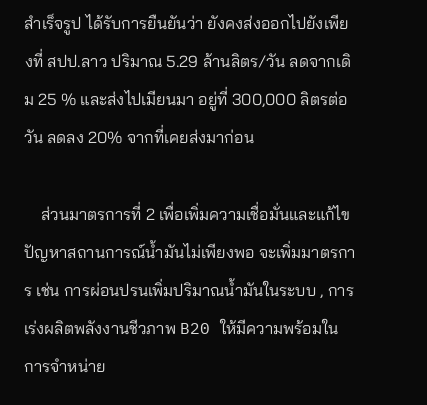สำเร็จรูป ได้รับการยืนยันว่า ยังคงส่งออกไปยังเพียงที่ สปป.ลาว ปริมาณ 5.29 ล้านลิตร/วัน ลดจากเดิม 25 % และส่งไปเมียนมา อยู่ที่ 300,000 ลิตรต่อวัน ลดลง 20% จากที่เคยส่งมาก่อน

    ส่วนมาตรการที่ 2 เพื่อเพิ่มความเชื่อมั่นและแก้ไขปัญหาสถานการณ์น้ำมันไม่เพียงพอ จะเพิ่มมาตรการ เช่น การผ่อนปรนเพิ่มปริมาณน้ำมันในระบบ , การเร่งผลิตพลังงานชีวภาพ B20 ให้มีความพร้อมในการจำหน่าย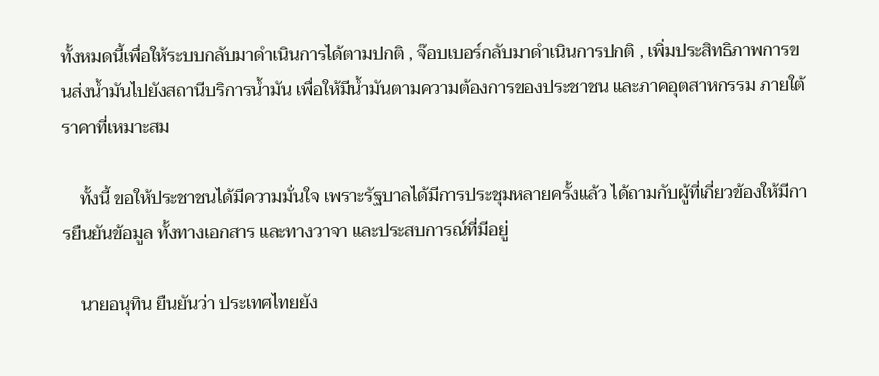ทั้งหมดนี้เพื่อให้ระบบกลับมาดำเนินการได้ตามปกติ , จ๊อบเบอร์กลับมาดำเนินการปกติ , เพิ่มประสิทธิภาพการขนส่งน้ำมันไปยังสถานีบริการน้ำมัน เพื่อให้มีน้ำมันตามความต้องการของประชาชน และภาคอุตสาหกรรม ภายใต้ราคาที่เหมาะสม

    ทั้งนี้ ขอให้ประชาชนได้มีความมั่นใจ เพราะรัฐบาลได้มีการประชุมหลายครั้งแล้ว ได้ถามกับผู้ที่เกี่ยวข้องให้มีการยืนยันข้อมูล ทั้งทางเอกสาร และทางวาจา และประสบการณ์ที่มีอยู่

    นายอนุทิน ยืนยันว่า ประเทศไทยยัง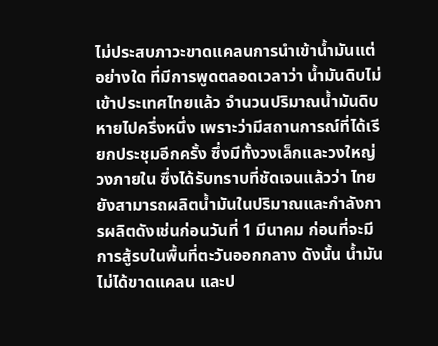ไม่ประสบภาวะขาดแคลนการนำเข้าน้ำมันแต่อย่างใด ที่มีการพูดตลอดเวลาว่า น้ำมันดิบไม่เข้าประเทศไทยแล้ว จำนวนปริมาณน้ำมันดิบหายไปครึ่งหนึ่ง เพราะว่ามีสถานการณ์ที่ได้เรียกประชุมอีกครั้ง ซึ่งมีทั้งวงเล็กและวงใหญ่ วงภายใน ซึ่งได้รับทราบที่ชัดเจนแล้วว่า ไทยยังสามารถผลิตน้ำมันในปริมาณและกำลังการผลิตดังเช่นก่อนวันที่ 1 มีนาคม ก่อนที่จะมีการสู้รบในพื้นที่ตะวันออกกลาง ดังนั้น น้ำมันไม่ได้ขาดแคลน และป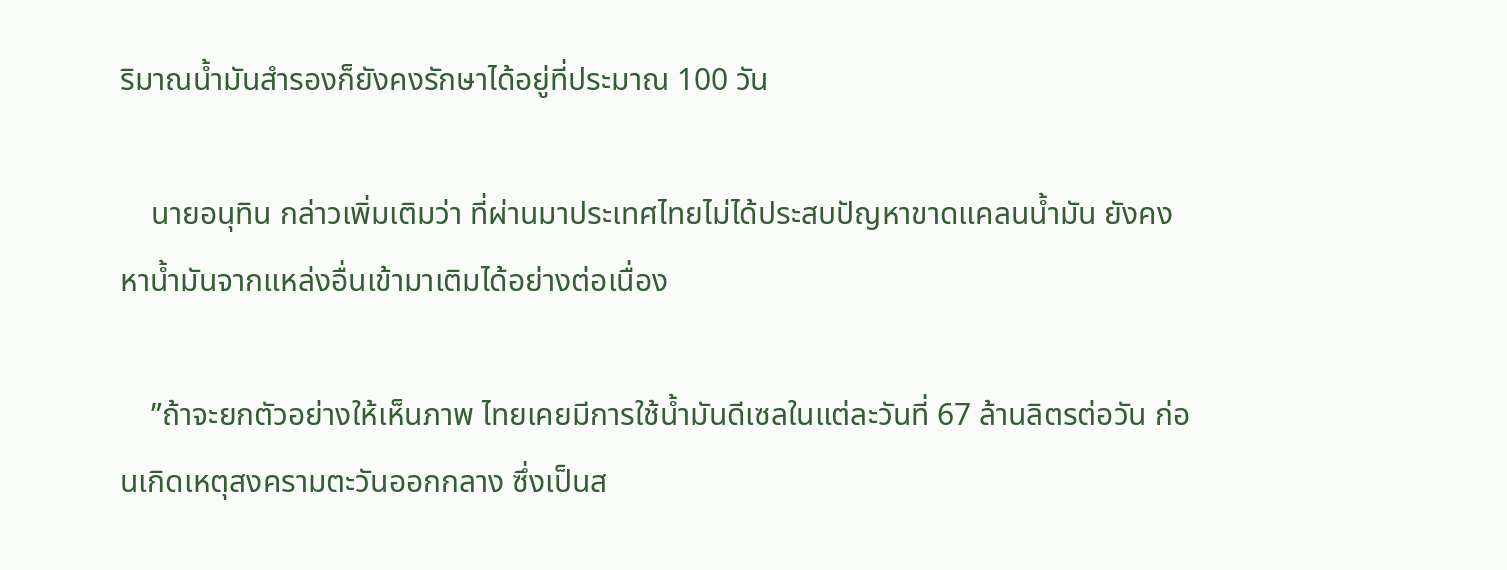ริมาณน้ำมันสำรองก็ยังคงรักษาได้อยู่ที่ประมาณ 100 วัน

    นายอนุทิน กล่าวเพิ่มเติมว่า ที่ผ่านมาประเทศไทยไม่ได้ประสบปัญหาขาดแคลนน้ำมัน ยังคงหาน้ำมันจากแหล่งอื่นเข้ามาเติมได้อย่างต่อเนื่อง

    ”ถ้าจะยกตัวอย่างให้เห็นภาพ ไทยเคยมีการใช้น้ำมันดีเซลในแต่ละวันที่ 67 ล้านลิตรต่อวัน ก่อนเกิดเหตุสงครามตะวันออกกลาง ซึ่งเป็นส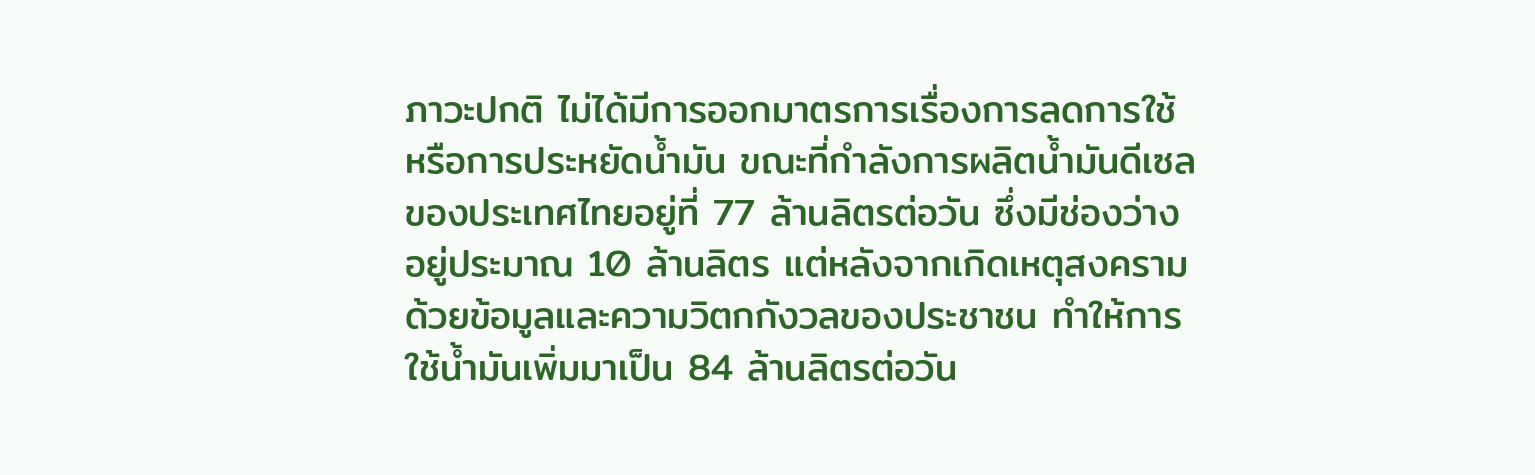ภาวะปกติ ไม่ได้มีการออกมาตรการเรื่องการลดการใช้หรือการประหยัดน้ำมัน ขณะที่กำลังการผลิตน้ำมันดีเซลของประเทศไทยอยู่ที่ 77 ล้านลิตรต่อวัน ซึ่งมีช่องว่างอยู่ประมาณ 10 ล้านลิตร แต่หลังจากเกิดเหตุสงคราม ด้วยข้อมูลและความวิตกกังวลของประชาชน ทำให้การใช้น้ำมันเพิ่มมาเป็น 84 ล้านลิตรต่อวัน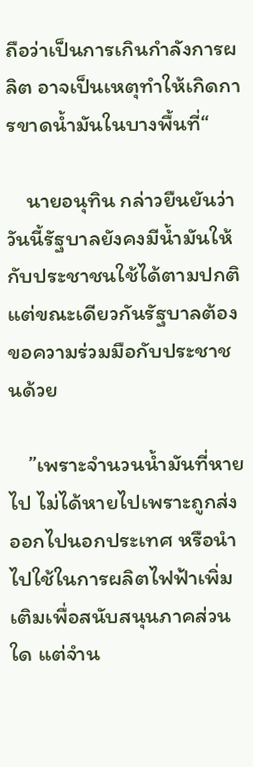ถือว่าเป็นการเกินกำลังการผลิต อาจเป็นเหตุทำให้เกิดการขาดน้ำมันในบางพื้นที่“

    นายอนุทิน กล่าวยืนยันว่า วันนี้รัฐบาลยังคงมีน้ำมันให้กับประชาชนใช้ได้ตามปกติ แต่ขณะเดียวกันรัฐบาลต้องขอความร่วมมือกับประชาชนด้วย

    ”เพราะจำนวนน้ำมันที่หายไป ไม่ได้หายไปเพราะถูกส่งออกไปนอกประเทศ หรือนำไปใช้ในการผลิตไฟฟ้าเพิ่มเติมเพื่อสนับสนุนภาคส่วนใด แต่จำน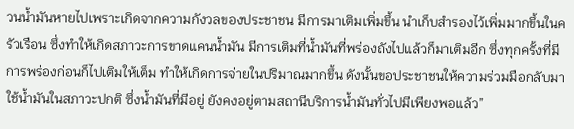วนน้ำมันหายไปเพราะเกิดจากความกังวลของประชาชน มีการมาเติมเพิ่มขึ้น นำเก็บสำรองไว้เพิ่มมากขึ้นในครัวเรือน ซึ่งทำให้เกิดสภาวะการขาดแคนน้ำมัน มีการเติมที่น้ำมันที่พร่องถังไปแล้วก็มาเติมอีก ซึ่งทุกครั้งที่มีการพร่องก่อนก็ไปเติมให้เต็ม ทำให้เกิดการจ่ายในปริมาณมากขึ้น ดังนั้นขอประชาชนให้ความร่วมมือกลับมาใช้น้ำมันในสภาวะปกติ ซึ่งน้ำมันที่มีอยู่ ยังคงอยู่ตามสถานีบริการน้ำมันทั่วไปมีเพียงพอแล้ว”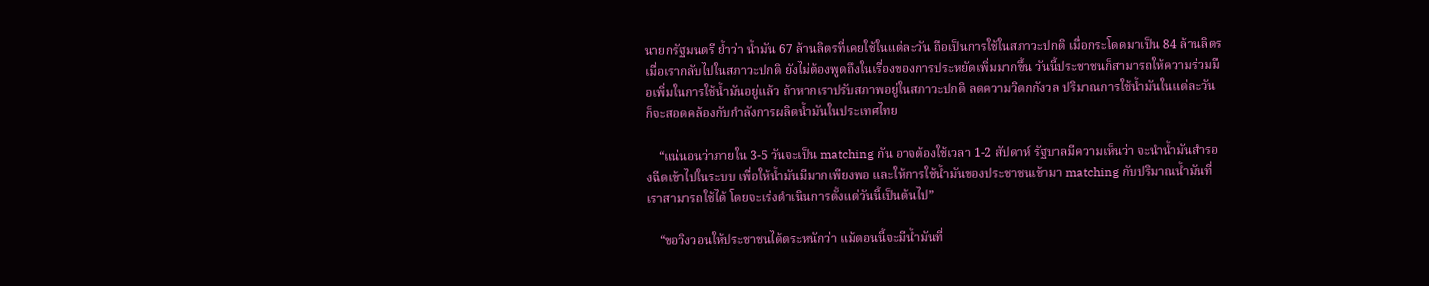นายกรัฐมนตรี ย้ำว่า น้ำมัน 67 ล้านลิตรที่เคยใช้ในแต่ละวัน ถือเป็นการใช้ในสภาวะปกติ เมื่อกระโดดมาเป็น 84 ล้านลิตร เมื่อเรากลับไปในสภาวะปกติ ยังไม่ต้องพูดถึงในเรื่องของการประหยัดเพิ่มมากขึ้น วันนี้ประชาชนก็สามารถให้ความร่วมมือเพิ่มในการใช้น้ำมันอยู่แล้ว ถ้าหากเราปรับสภาพอยู่ในสภาวะปกติ ลดความวิตกกังวล ปริมาณการใช้น้ำมันในแต่ละวัน ก็จะสอดคล้องกับกำลังการผลิตน้ำมันในประเทศไทย

    “แน่นอนว่าภายใน 3-5 วันจะเป็น matching กัน อาจต้องใช้เวลา 1-2 สัปดาห์ รัฐบาลมีความเห็นว่า จะนำน้ำมันสำรองฉีดเข้าไปในระบบ เพื่อให้น้ำมันมีมากเพียงพอ และให้การใช้น้ำมันของประชาชนเข้ามา matching กับปริมาณน้ำมันที่เราสามารถใช้ได้ โดยจะเร่งดำเนินการตั้งแต่วันนี้เป็นต้นไป”

    “ขอวิงวอนให้ประชาชนได้ตระหนักว่า แม้ตอนนี้จะมีน้ำมันที่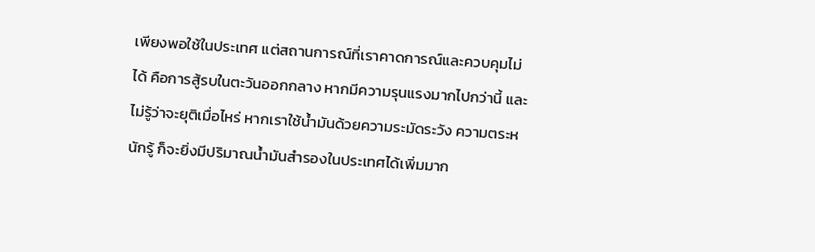เพียงพอใช้ในประเทศ แต่สถานการณ์ที่เราคาดการณ์และควบคุมไม่ได้ คือการสู้รบในตะวันออกกลาง หากมีความรุนแรงมากไปกว่านี้ และไม่รู้ว่าจะยุติเมื่อไหร่ หากเราใช้น้ำมันด้วยความระมัดระวัง ความตระหนักรู้ ก็จะยิ่งมีปริมาณน้ำมันสำรองในประเทศได้เพิ่มมาก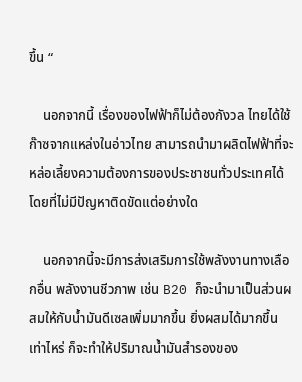ขึ้น “

    นอกจากนี้ เรื่องของไฟฟ้าก็ไม่ต้องกังวล ไทยได้ใช้ก๊าซจากแหล่งในอ่าวไทย สามารถนำมาผลิตไฟฟ้าที่จะหล่อเลี้ยงความต้องการของประชาชนทั่วประเทศได้ โดยที่ไม่มีปัญหาติดขัดแต่อย่างใด

    นอกจากนี้จะมีการส่งเสริมการใช้พลังงานทางเลือกอื่น พลังงานชีวภาพ เช่น B20 ก็จะนำมาเป็นส่วนผสมให้กับน้ำมันดีเซลเพิ่มมากขึ้น ยิ่งผสมได้มากขึ้นเท่าไหร่ ก็จะทำให้ปริมาณน้ำมันสำรองของ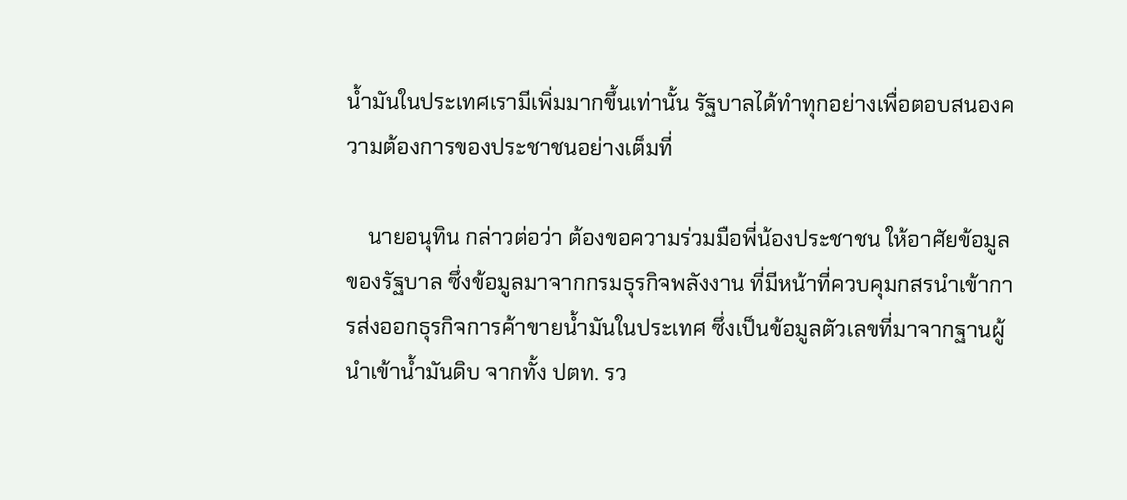น้ำมันในประเทศเรามีเพิ่มมากขึ้นเท่านั้น รัฐบาลได้ทำทุกอย่างเพื่อตอบสนองความต้องการของประชาชนอย่างเต็มที่

    นายอนุทิน กล่าวต่อว่า ต้องขอความร่วมมือพี่น้องประชาชน ให้อาศัยข้อมูลของรัฐบาล ซึ่งข้อมูลมาจากกรมธุรกิจพลังงาน ที่มีหน้าที่ควบคุมกสรนำเข้าการส่งออกธุรกิจการค้าขายน้ำมันในประเทศ ซึ่งเป็นข้อมูลตัวเลขที่มาจากฐานผู้นำเข้าน้ำมันดิบ จากทั้ง ปตท. รว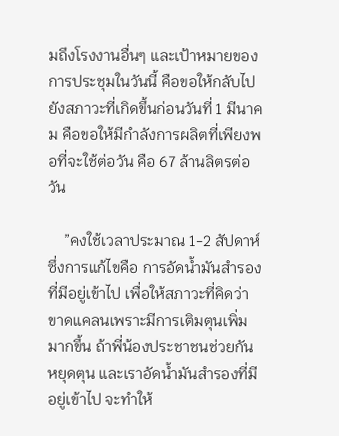มถึงโรงงานอื่นๆ และเป้าหมายของการประชุมในวันนี้ คือขอให้กลับไปยังสภาวะที่เกิดขึ้นก่อนวันที่ 1 มีนาคม คือขอให้มีกำลังการผลิตที่เพียงพอที่จะใช้ต่อวัน คือ 67 ล้านลิตรต่อวัน

    ”คงใช้เวลาประมาณ 1-2 สัปดาห์ ซึ่งการแก้ไขคือ การอัดน้ำมันสำรองที่มีอยู่เข้าไป เพื่อให้สภาวะที่คิดว่าขาดแคลนเพราะมีการเติมตุนเพิ่มมากขึ้น ถ้าพี่น้องประชาชนช่วยกันหยุดตุน และเราอัดน้ำมันสำรองที่มีอยู่เข้าไป จะทำให้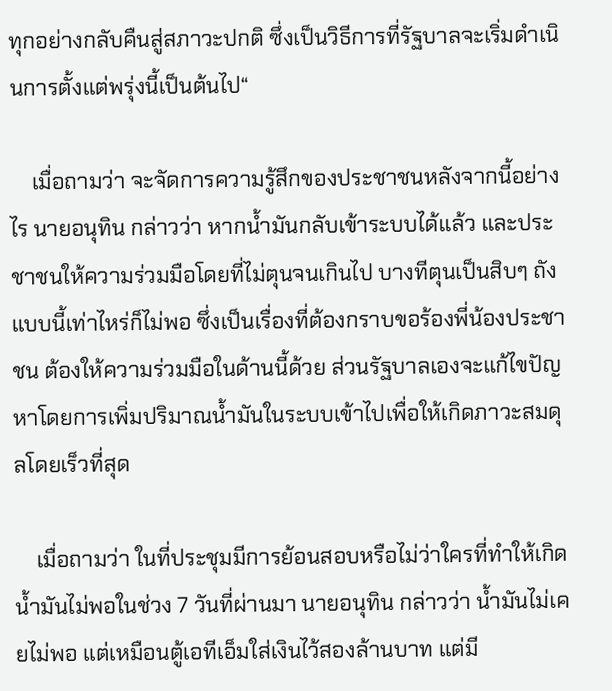ทุกอย่างกลับคืนสู่สภาวะปกติ ซึ่งเป็นวิธีการที่รัฐบาลจะเริ่มดำเนินการตั้งแต่พรุ่งนี้เป็นต้นไป“

    เมื่อถามว่า จะจัดการความรู้สึกของประชาชนหลังจากนี้อย่างไร นายอนุทิน กล่าวว่า หากน้ำมันกลับเข้าระบบได้แล้ว และประชาชนให้ความร่วมมือโดยที่ไม่ตุนจนเกินไป บางทีตุนเป็นสิบๆ ถังแบบนี้เท่าไหร่ก็ไม่พอ ซึ่งเป็นเรื่องที่ต้องกราบขอร้องพี่น้องประชาชน ต้องให้ความร่วมมือในด้านนี้ด้วย ส่วนรัฐบาลเองจะแก้ไขปัญหาโดยการเพิ่มปริมาณน้ำมันในระบบเข้าไปเพื่อให้เกิดภาวะสมดุลโดยเร็วที่สุด

    เมื่อถามว่า ในที่ประชุมมีการย้อนสอบหรือไม่ว่าใครที่ทำให้เกิดน้ำมันไม่พอในช่วง 7 วันที่ผ่านมา นายอนุทิน กล่าวว่า น้ำมันไม่เคยไม่พอ แต่เหมือนตู้เอทีเอ็มใส่เงินไว้สองล้านบาท แต่มี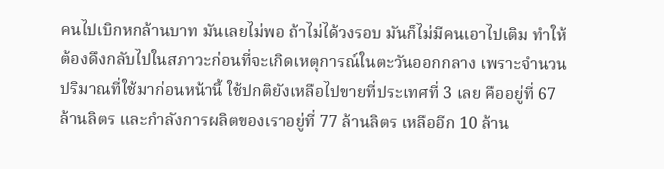คนไปเบิกหกล้านบาท มันเลยไม่พอ ถ้าไม่ได้วงรอบ มันก็ไม่มีคนเอาไปเติม ทำให้ต้องดึงกลับไปในสภาวะก่อนที่จะเกิดเหตุการณ์ในตะวันออกกลาง เพราะจำนวนปริมาณที่ใช้มาก่อนหน้านี้ ใช้ปกติยังเหลือไปขายที่ประเทศที่ 3 เลย คืออยู่ที่ 67 ล้านลิตร และกำลังการผลิตของเราอยู่ที่ 77 ล้านลิตร เหลืออีก 10 ล้าน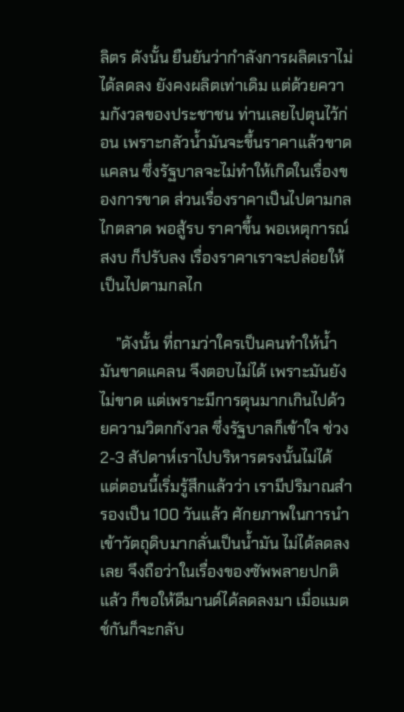ลิตร ดังนั้น ยืนยันว่ากำลังการผลิตเราไม่ได้ลดลง ยังคงผลิตเท่าเดิม แต่ด้วยความกังวลของประชาชน ท่านเลยไปตุนไว้ก่อน เพราะกลัวน้ำมันจะขึ้นราคาแล้วขาดแคลน ซึ่งรัฐบาลจะไม่ทำให้เกิดในเรื่องของการขาด ส่วนเรื่องราคาเป็นไปตามกลไกตลาด พอสู้รบ ราคาขึ้น พอเหตุการณ์สงบ ก็ปรับลง เรื่องราคาเราจะปล่อยให้เป็นไปตามกลไก

    ”ดังนั้น ที่ถามว่าใครเป็นคนทำให้น้ำมันขาดแคลน จึงตอบไม่ได้ เพราะมันยังไม่ขาด แต่เพราะมีการตุนมากเกินไปด้วยความวิตกกังวล ซึ่งรัฐบาลก็เข้าใจ ช่วง 2-3 สัปดาห์เราไปบริหารตรงนั้นไม่ได้ แต่ตอนนี้เริ่มรู้สึกแล้วว่า เรามีปริมาณสำรองเป็น 100 วันแล้ว ศักยภาพในการนำเข้าวัตถุดิบมากลั่นเป็นน้ำมัน ไม่ได้ลดลงเลย จึงถือว่าในเรื่องของซัพพลายปกติแล้ว ก็ขอให้ดีมานด์ได้ลดลงมา เมื่อแมตช์กันก็จะกลับ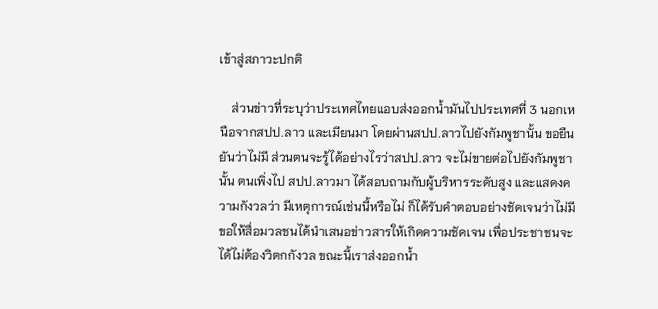เข้าสู่สภาวะปกติ

    ส่วนข่าวที่ระบุว่าประเทศไทยแอบส่งออกน้ำมันไปประเทศที่ 3 นอกเหนือจากสปป.ลาว และเมียนมา โดยผ่านสปป.ลาวไปยังกัมพูชานั้น ขอยืนยันว่าไม่มี ส่วนตนจะรู้ได้อย่างไรว่าสปป.ลาว จะไม่ขายต่อไปยังกัมพูชานั้น ตนเพิ่งไป สปป.ลาวมา ได้สอบถามกับผู้บริหารระดับสูง และแสดงความกังวลว่า มีเหตุการณ์เช่นนี้หรือไม่ ก็ได้รับคำตอบอย่างชัดเจนว่าไม่มี ขอให้สื่อมวลชนได้นำเสนอข่าวสารให้เกิดความชัดเจน เพื่อประชาชนจะได้ไม่ต้องวิตกกังวล ขณะนี้เราส่งออกน้ำ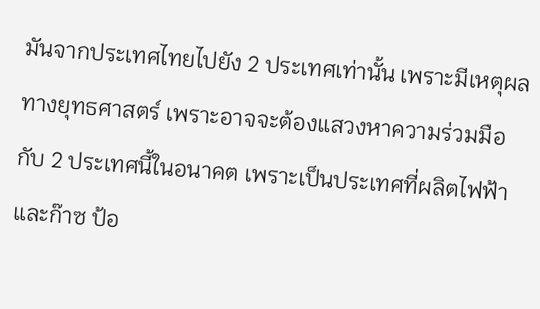มันจากประเทศไทยไปยัง 2 ประเทศเท่านั้น เพราะมีเหตุผลทางยุทธศาสตร์ เพราะอาจจะต้องแสวงหาความร่วมมือกับ 2 ประเทศนี้ในอนาคต เพราะเป็นประเทศที่ผลิตไฟฟ้า และก๊าซ ป้อ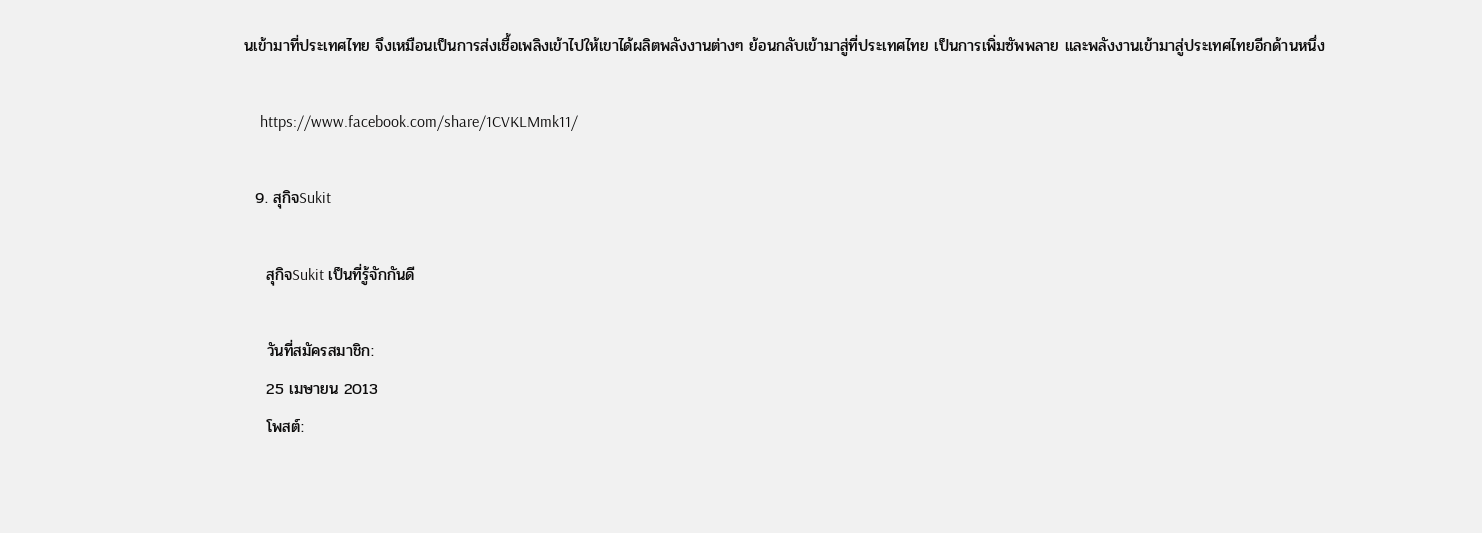นเข้ามาที่ประเทศไทย จึงเหมือนเป็นการส่งเชื้อเพลิงเข้าไปให้เขาได้ผลิตพลังงานต่างๆ ย้อนกลับเข้ามาสู่ที่ประเทศไทย เป็นการเพิ่มซัพพลาย และพลังงานเข้ามาสู่ประเทศไทยอีกด้านหนึ่ง

    https://www.facebook.com/share/1CVKLMmk11/

  9. สุกิจSukit

    สุกิจSukit เป็นที่รู้จักกันดี

    วันที่สมัครสมาชิก:
    25 เมษายน 2013
    โพสต์: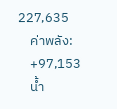227,635
    ค่าพลัง:
    +97,153
    น้ำ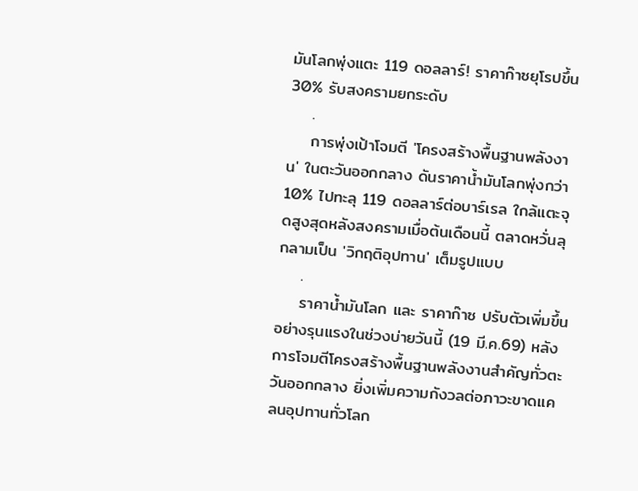มันโลกพุ่งแตะ 119 ดอลลาร์! ราคาก๊าซยุโรปขึ้น 30% รับสงครามยกระดับ
    .
    การพุ่งเป้าโจมตี 'โครงสร้างพื้นฐานพลังงาน' ในตะวันออกกลาง ดันราคาน้ำมันโลกพุ่งกว่า 10% ไปทะลุ 119 ดอลลาร์ต่อบาร์เรล ใกล้แตะจุดสูงสุดหลังสงครามเมื่อต้นเดือนนี้ ตลาดหวั่นลุกลามเป็น 'วิกฤติอุปทาน' เต็มรูปแบบ
    .
    ราคาน้ำมันโลก และ ราคาก๊าซ ปรับตัวเพิ่มขึ้นอย่างรุนแรงในช่วงบ่ายวันนี้ (19 มี.ค.69) หลังการโจมตีโครงสร้างพื้นฐานพลังงานสำคัญทั่วตะวันออกกลาง ยิ่งเพิ่มความกังวลต่อภาวะขาดแคลนอุปทานทั่วโลก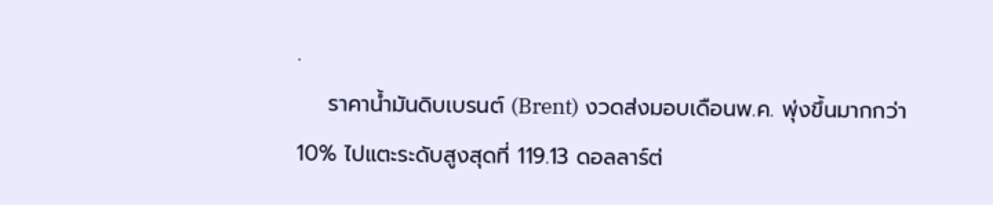.
    ราคาน้ำมันดิบเบรนต์ (Brent) งวดส่งมอบเดือนพ.ค. พุ่งขึ้นมากกว่า 10% ไปแตะระดับสูงสุดที่ 119.13 ดอลลาร์ต่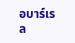อบาร์เรล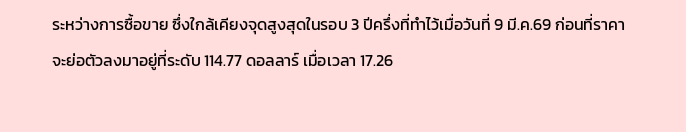ระหว่างการซื้อขาย ซึ่งใกล้เคียงจุดสูงสุดในรอบ 3 ปีครึ่งที่ทำไว้เมื่อวันที่ 9 มี.ค.69 ก่อนที่ราคาจะย่อตัวลงมาอยู่ที่ระดับ 114.77 ดอลลาร์ เมื่อเวลา 17.26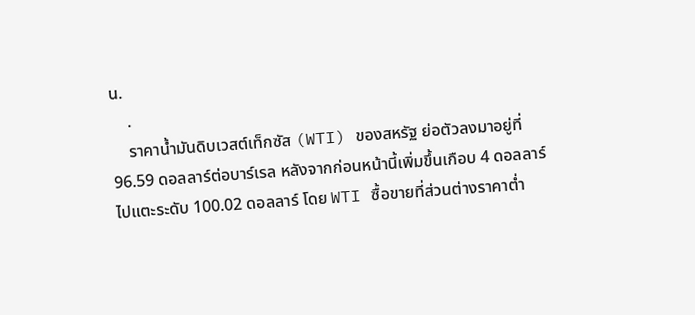น.
    .
    ราคาน้ำมันดิบเวสต์เท็กซัส (WTI) ของสหรัฐ ย่อตัวลงมาอยู่ที่ 96.59 ดอลลาร์ต่อบาร์เรล หลังจากก่อนหน้านี้เพิ่มขึ้นเกือบ 4 ดอลลาร์ ไปแตะระดับ 100.02 ดอลลาร์ โดย WTI ซื้อขายที่ส่วนต่างราคาต่ำ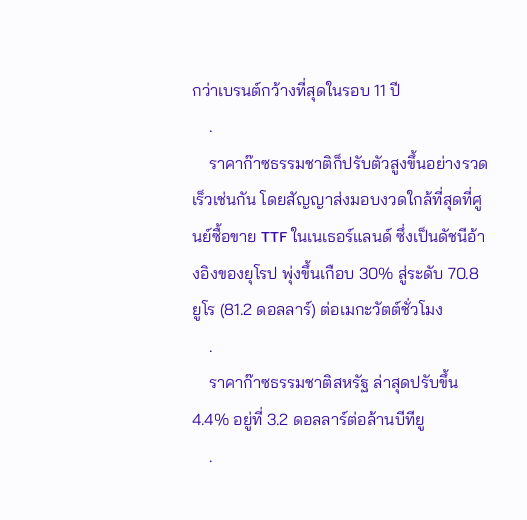กว่าเบรนต์กว้างที่สุดในรอบ 11 ปี
    .
    ราคาก๊าซธรรมชาติก็ปรับตัวสูงขึ้นอย่างรวดเร็วเช่นกัน โดยสัญญาส่งมอบงวดใกล้ที่สุดที่ศูนย์ซื้อขาย TTF ในเนเธอร์แลนด์ ซึ่งเป็นดัชนีอ้างอิงของยุโรป พุ่งขึ้นเกือบ 30% สู่ระดับ 70.8 ยูโร (81.2 ดอลลาร์) ต่อเมกะวัตต์ชั่วโมง
    .
    ราคาก๊าซธรรมชาติสหรัฐ ล่าสุดปรับขึ้น 4.4% อยู่ที่ 3.2 ดอลลาร์ต่อล้านบีทียู
    .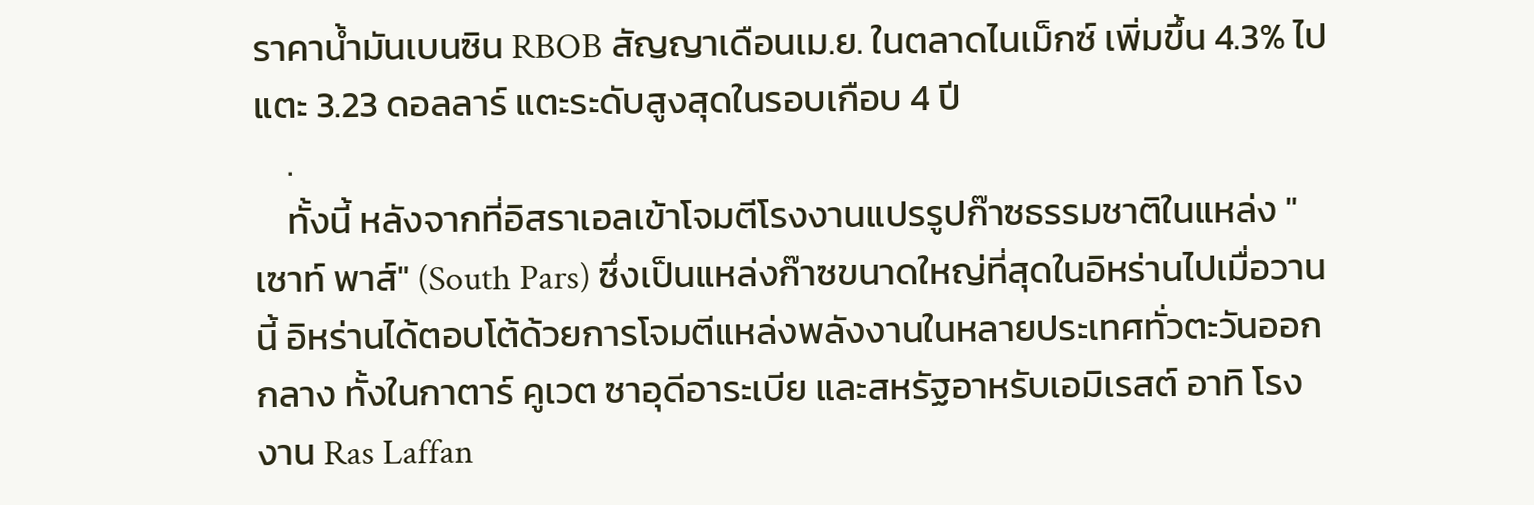ราคาน้ำมันเบนซิน RBOB สัญญาเดือนเม.ย. ในตลาดไนเม็กซ์ เพิ่มขึ้น 4.3% ไปแตะ 3.23 ดอลลาร์ แตะระดับสูงสุดในรอบเกือบ 4 ปี
    .
    ทั้งนี้ หลังจากที่อิสราเอลเข้าโจมตีโรงงานแปรรูปก๊าซธรรมชาติในแหล่ง "เซาท์ พาส์" (South Pars) ซึ่งเป็นแหล่งก๊าซขนาดใหญ่ที่สุดในอิหร่านไปเมื่อวานนี้ อิหร่านได้ตอบโต้ด้วยการโจมตีแหล่งพลังงานในหลายประเทศทั่วตะวันออกกลาง ทั้งในกาตาร์ คูเวต ซาอุดีอาระเบีย และสหรัฐอาหรับเอมิเรสต์ อาทิ โรงงาน Ras Laffan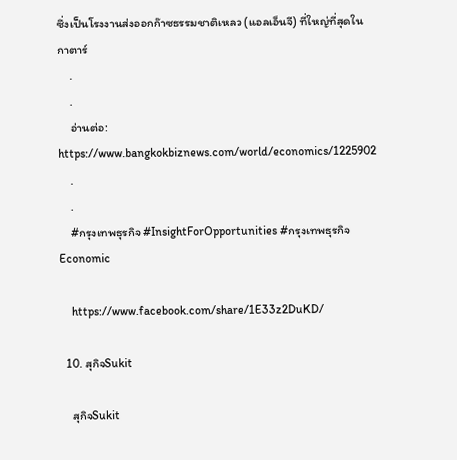ซึ่งเป็นโรงงานส่งออกก๊าซธรรมชาติเหลว (แอลเอ็นจี) ที่ใหญ่ที่สุดในกาตาร์
    .
    .
    อ่านต่อ: https://www.bangkokbiznews.com/world/economics/1225902
    .
    .
    #กรุงเทพธุรกิจ #InsightForOpportunities #กรุงเทพธุรกิจEconomic

    https://www.facebook.com/share/1E33z2DuKD/

  10. สุกิจSukit

    สุกิจSukit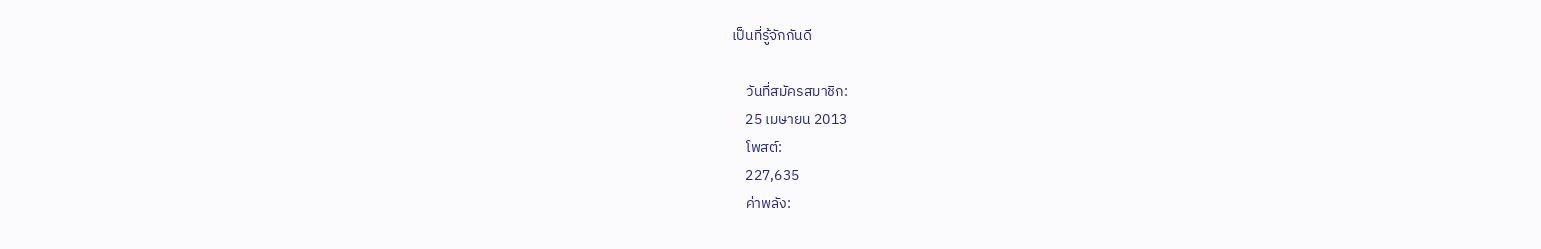เป็นที่รู้จักกันดี

    วันที่สมัครสมาชิก:
    25 เมษายน 2013
    โพสต์:
    227,635
    ค่าพลัง: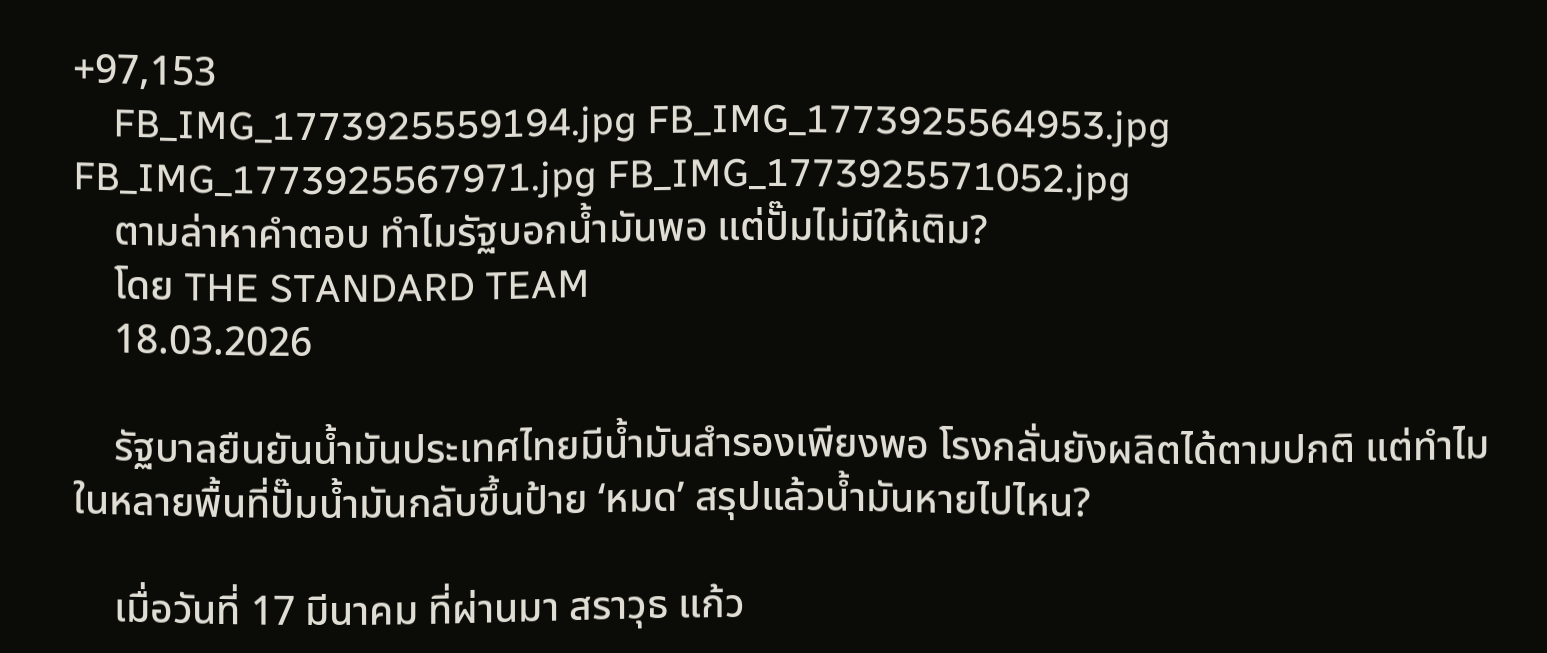+97,153
    FB_IMG_1773925559194.jpg FB_IMG_1773925564953.jpg FB_IMG_1773925567971.jpg FB_IMG_1773925571052.jpg
    ตามล่าหาคำตอบ ทำไมรัฐบอกน้ำมันพอ แต่ปั๊มไม่มีให้เติม?
    โดย THE STANDARD TEAM
    18.03.2026

    รัฐบาลยืนยันน้ำมันประเทศไทยมีน้ำมันสำรองเพียงพอ โรงกลั่นยังผลิตได้ตามปกติ แต่ทำไมในหลายพื้นที่ปั๊มน้ำมันกลับขึ้นป้าย ‘หมด’ สรุปแล้วน้ำมันหายไปไหน?

    เมื่อวันที่ 17 มีนาคม ที่ผ่านมา สราวุธ แก้ว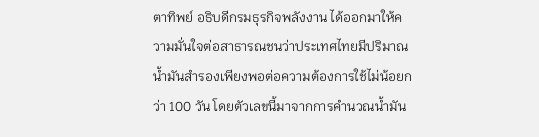ตาทิพย์ อธิบดีกรมธุรกิจพลังงาน ได้ออกมาให้ความมั่นใจต่อสาธารณชนว่าประเทศไทยมีปริมาณน้ำมันสำรองเพียงพอต่อความต้องการใช้ไม่น้อยกว่า 100 วัน โดยตัวเลขนี้มาจากการคำนวณน้ำมัน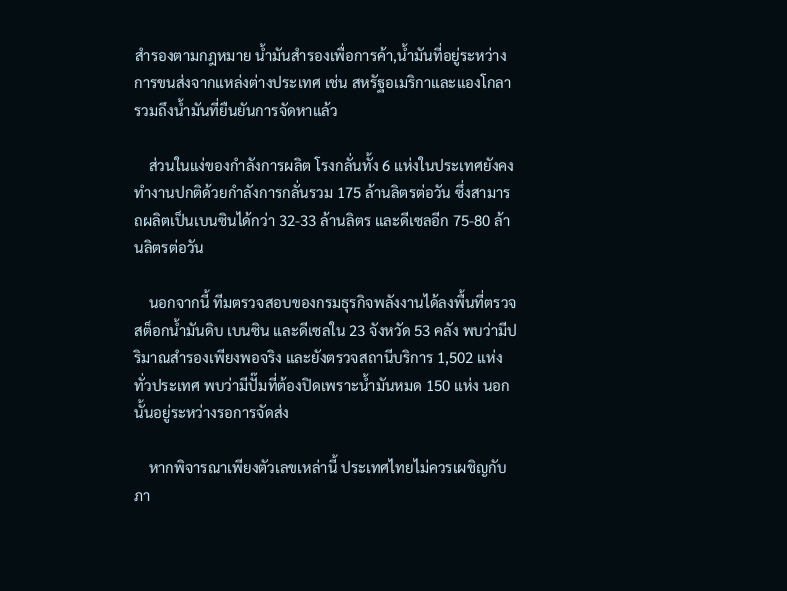สำรองตามกฎหมาย น้ำมันสำรองเพื่อการค้า,น้ำมันที่อยู่ระหว่างการขนส่งจากแหล่งต่างประเทศ เช่น สหรัฐอเมริกาและแองโกลา รวมถึงน้ำมันที่ยืนยันการจัดหาแล้ว

    ส่วนในแง่ของกำลังการผลิต โรงกลั่นทั้ง 6 แห่งในประเทศยังคงทำงานปกติด้วยกำลังการกลั่นรวม 175 ล้านลิตรต่อวัน ซึ่งสามารถผลิตเป็นเบนซินได้กว่า 32-33 ล้านลิตร และดีเซลอีก 75-80 ล้านลิตรต่อวัน

    นอกจากนี้ ทีมตรวจสอบของกรมธุรกิจพลังงานได้ลงพื้นที่ตรวจสต็อกน้ำมันดิบ เบนซิน และดีเซลใน 23 จังหวัด 53 คลัง พบว่ามีปริมาณสำรองเพียงพอจริง และยังตรวจสถานีบริการ 1,502 แห่งทั่วประเทศ พบว่ามีปั๊มที่ต้องปิดเพราะน้ำมันหมด 150 แห่ง นอกนั้นอยู่ระหว่างรอการจัดส่ง

    หากพิจารณาเพียงตัวเลขเหล่านี้ ประเทศไทยไม่ควรเผชิญกับภา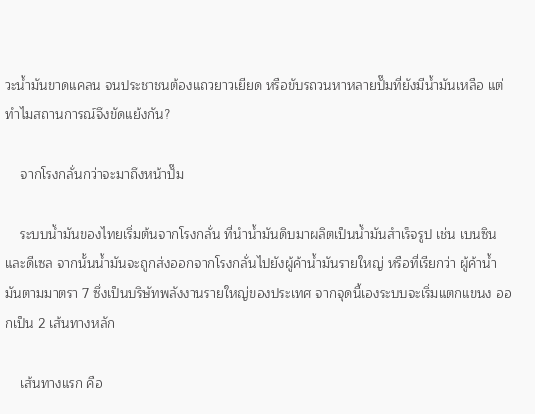วะน้ำมันขาดแคลน จนประชาชนต้องแถวยาวเยียด หรือขับรถวนหาหลายปั๊มที่ยังมีน้ำมันเหลือ แต่ทำไมสถานการณ์จึงขัดแย้งกัน?

    จากโรงกลั่นกว่าจะมาถึงหน้าปั๊ม

    ระบบน้ำมันของไทยเริ่มต้นจากโรงกลั่น ที่นำน้ำมันดิบมาผลิตเป็นน้ำมันสำเร็จรูป เช่น เบนซินและดีเซล จากนั้นน้ำมันจะถูกส่งออกจากโรงกลั่นไปยังผู้ค้าน้ำมันรายใหญ่ หรือที่เรียกว่า ผู้ค้าน้ำมันตามมาตรา 7 ซึ่งเป็นบริษัทพลังงานรายใหญ่ของประเทศ จากจุดนี้เองระบบจะเริ่มแตกแขนง ออกเป็น 2 เส้นทางหลัก

    เส้นทางแรก คือ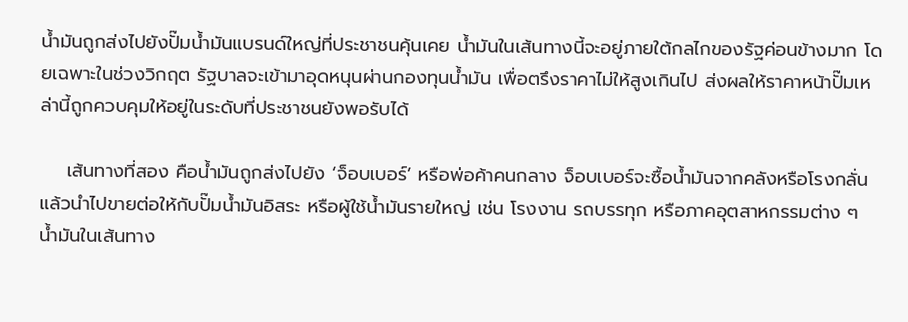น้ำมันถูกส่งไปยังปั๊มน้ำมันแบรนด์ใหญ่ที่ประชาชนคุ้นเคย น้ำมันในเส้นทางนี้จะอยู่ภายใต้กลไกของรัฐค่อนข้างมาก โดยเฉพาะในช่วงวิกฤต รัฐบาลจะเข้ามาอุดหนุนผ่านกองทุนน้ำมัน เพื่อตรึงราคาไม่ให้สูงเกินไป ส่งผลให้ราคาหน้าปั๊มเหล่านี้ถูกควบคุมให้อยู่ในระดับที่ประชาชนยังพอรับได้

    เส้นทางที่สอง คือน้ำมันถูกส่งไปยัง ‘จ็อบเบอร์’ หรือพ่อค้าคนกลาง จ็อบเบอร์จะซื้อน้ำมันจากคลังหรือโรงกลั่น แล้วนำไปขายต่อให้กับปั๊มน้ำมันอิสระ หรือผู้ใช้น้ำมันรายใหญ่ เช่น โรงงาน รถบรรทุก หรือภาคอุตสาหกรรมต่าง ๆ น้ำมันในเส้นทาง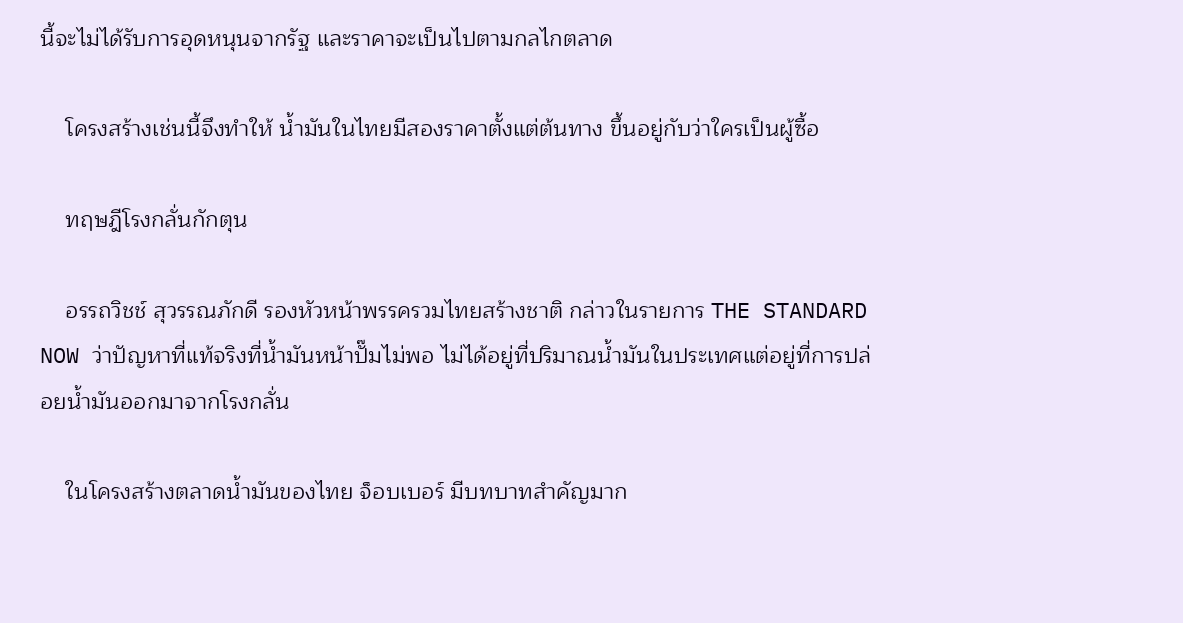นี้จะไม่ได้รับการอุดหนุนจากรัฐ และราคาจะเป็นไปตามกลไกตลาด

    โครงสร้างเช่นนี้จึงทำให้ น้ำมันในไทยมีสองราคาตั้งแต่ต้นทาง ขึ้นอยู่กับว่าใครเป็นผู้ซื้อ

    ทฤษฎีโรงกลั่นกักตุน

    อรรถวิชช์ สุวรรณภักดี รองหัวหน้าพรรครวมไทยสร้างชาติ กล่าวในรายการ THE STANDARD NOW ว่าปัญหาที่แท้จริงที่น้ำมันหน้าปั๊มไม่พอ ไม่ได้อยู่ที่ปริมาณน้ำมันในประเทศแต่อยู่ที่การปล่อยน้ำมันออกมาจากโรงกลั่น

    ในโครงสร้างตลาดน้ำมันของไทย จ็อบเบอร์ มีบทบาทสำคัญมาก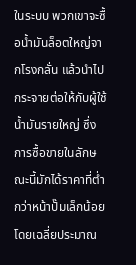ในระบบ พวกเขาจะซื้อน้ำมันล็อตใหญ่จากโรงกลั่น แล้วนำไปกระจายต่อให้กับผู้ใช้น้ำมันรายใหญ่ ซึ่งการซื้อขายในลักษณะนี้มักได้ราคาที่ต่ำกว่าหน้าปั๊มเล็กน้อย โดยเฉลี่ยประมาณ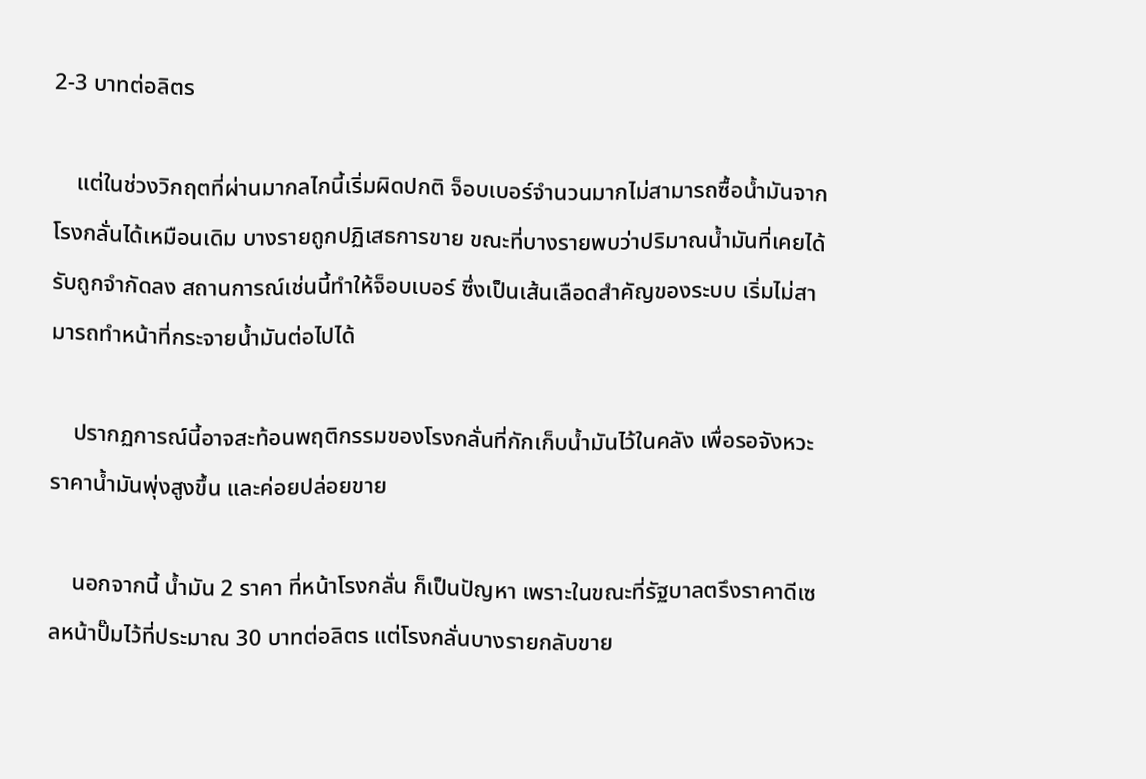2-3 บาทต่อลิตร

    แต่ในช่วงวิกฤตที่ผ่านมากลไกนี้เริ่มผิดปกติ จ็อบเบอร์จำนวนมากไม่สามารถซื้อน้ำมันจากโรงกลั่นได้เหมือนเดิม บางรายถูกปฏิเสธการขาย ขณะที่บางรายพบว่าปริมาณน้ำมันที่เคยได้รับถูกจำกัดลง สถานการณ์เช่นนี้ทำให้จ็อบเบอร์ ซึ่งเป็นเส้นเลือดสำคัญของระบบ เริ่มไม่สามารถทำหน้าที่กระจายน้ำมันต่อไปได้

    ปรากฏการณ์นี้อาจสะท้อนพฤติกรรมของโรงกลั่นที่กักเก็บน้ำมันไว้ในคลัง เพื่อรอจังหวะราคาน้ำมันพุ่งสูงขึ้น และค่อยปล่อยขาย

    นอกจากนี้ น้ำมัน 2 ราคา ที่หน้าโรงกลั่น ก็เป็นปัญหา เพราะในขณะที่รัฐบาลตรึงราคาดีเซลหน้าปั๊มไว้ที่ประมาณ 30 บาทต่อลิตร แต่โรงกลั่นบางรายกลับขาย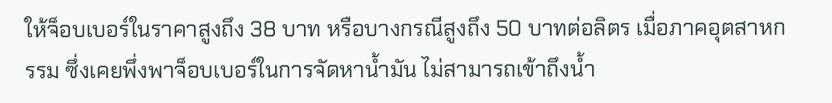ให้จ็อบเบอร์ในราคาสูงถึง 38 บาท หรือบางกรณีสูงถึง 50 บาทต่อลิตร เมื่อภาคอุตสาหกรรม ซึ่งเคยพึ่งพาจ็อบเบอร์ในการจัดหาน้ำมัน ไม่สามารถเข้าถึงน้ำ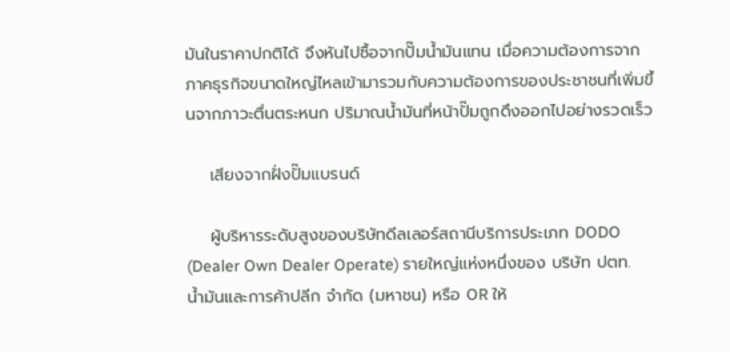มันในราคาปกติได้ จึงหันไปซื้อจากปั๊มน้ำมันแทน เมื่อความต้องการจากภาคธุรกิจขนาดใหญ่ไหลเข้ามารวมกับความต้องการของประชาชนที่เพิ่มขึ้นจากภาวะตื่นตระหนก ปริมาณน้ำมันที่หน้าปั๊มถูกดึงออกไปอย่างรวดเร็ว

    เสียงจากฝั่งปั๊มแบรนด์

    ผู้บริหารระดับสูงของบริษัทดีลเลอร์สถานีบริการประเภท DODO (Dealer Own Dealer Operate) รายใหญ่แห่งหนึ่งของ บริษัท ปตท. น้ำมันและการค้าปลีก จำกัด (มหาชน) หรือ OR ให้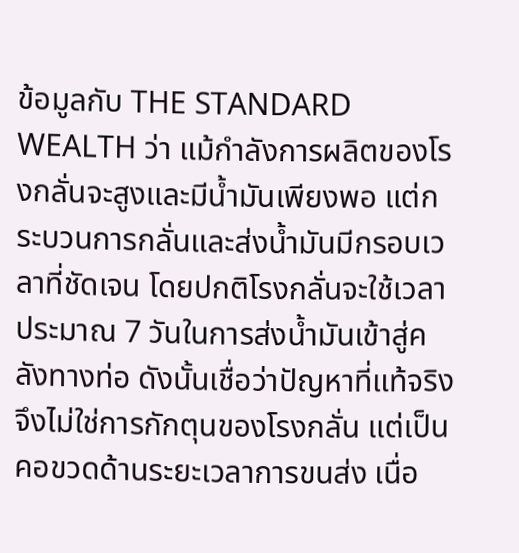ข้อมูลกับ THE STANDARD WEALTH ว่า แม้กำลังการผลิตของโรงกลั่นจะสูงและมีน้ำมันเพียงพอ แต่กระบวนการกลั่นและส่งน้ำมันมีกรอบเวลาที่ชัดเจน โดยปกติโรงกลั่นจะใช้เวลาประมาณ 7 วันในการส่งน้ำมันเข้าสู่คลังทางท่อ ดังนั้นเชื่อว่าปัญหาที่แท้จริงจึงไม่ใช่การกักตุนของโรงกลั่น แต่เป็นคอขวดด้านระยะเวลาการขนส่ง เนื่อ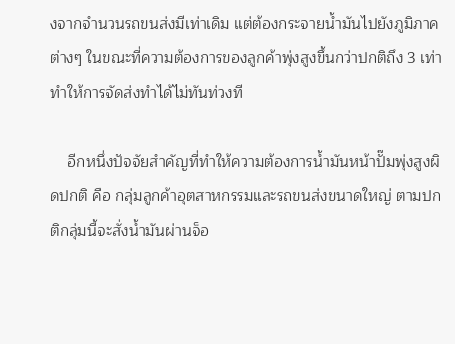งจากจำนวนรถขนส่งมีเท่าเดิม แต่ต้องกระจายน้ำมันไปยังภูมิภาคต่างๆ ในขณะที่ความต้องการของลูกค้าพุ่งสูงขึ้นกว่าปกติถึง 3 เท่า ทำให้การจัดส่งทำได้ไม่ทันท่วงที

    อีกหนึ่งปัจจัยสำคัญที่ทำให้ความต้องการน้ำมันหน้าปั๊มพุ่งสูงผิดปกติ คือ กลุ่มลูกค้าอุตสาหกรรมและรถขนส่งขนาดใหญ่ ตามปกติกลุ่มนี้จะสั่งน้ำมันผ่านจ็อ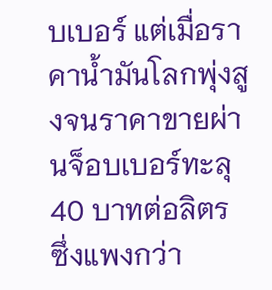บเบอร์ แต่เมื่อราคาน้ำมันโลกพุ่งสูงจนราคาขายผ่านจ็อบเบอร์ทะลุ 40 บาทต่อลิตร ซึ่งแพงกว่า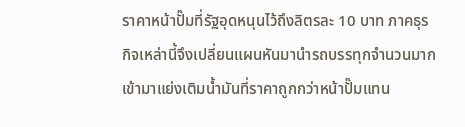ราคาหน้าปั๊มที่รัฐอุดหนุนไว้ถึงลิตรละ 10 บาท ภาคธุรกิจเหล่านี้จึงเปลี่ยนแผนหันมานำรถบรรทุกจำนวนมากเข้ามาแย่งเติมน้ำมันที่ราคาถูกกว่าหน้าปั๊มแทน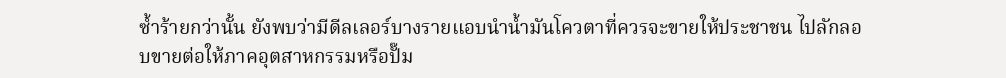ซ้ำร้ายกว่านั้น ยังพบว่ามีดีลเลอร์บางรายแอบนำน้ำมันโควตาที่ควรจะขายให้ประชาชน ไปลักลอบขายต่อให้ภาคอุตสาหกรรมหรือปั๊ม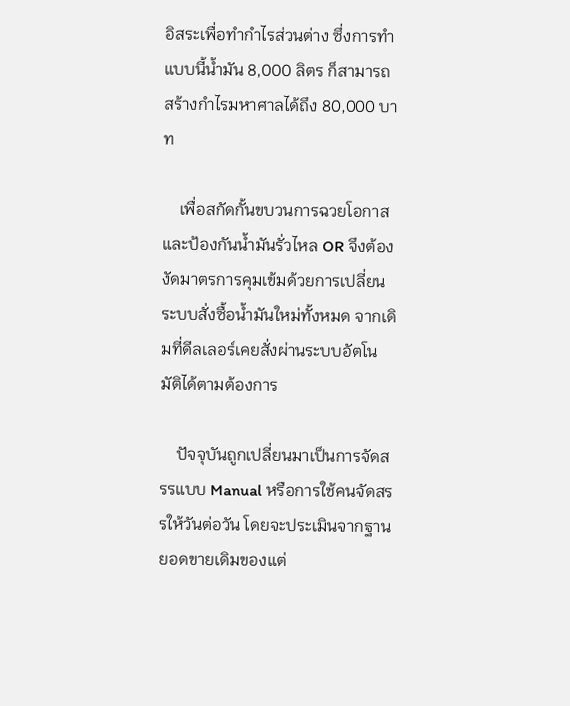อิสระเพื่อทำกำไรส่วนต่าง ซึ่งการทำแบบนี้น้ำมัน 8,000 ลิตร ก็สามารถสร้างกำไรมหาศาลได้ถึง 80,000 บาท

    เพื่อสกัดกั้นขบวนการฉวยโอกาสและป้องกันน้ำมันรั่วไหล OR จึงต้องงัดมาตรการคุมเข้มด้วยการเปลี่ยนระบบสั่งซื้อน้ำมันใหม่ทั้งหมด จากเดิมที่ดีลเลอร์เคยสั่งผ่านระบบอัตโนมัติได้ตามต้องการ

    ปัจจุบันถูกเปลี่ยนมาเป็นการจัดสรรแบบ Manual หรือการใช้คนจัดสรรให้วันต่อวัน โดยจะประเมินจากฐานยอดขายเดิมของแต่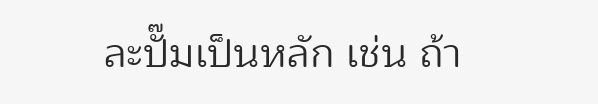ละปั๊มเป็นหลัก เช่น ถ้า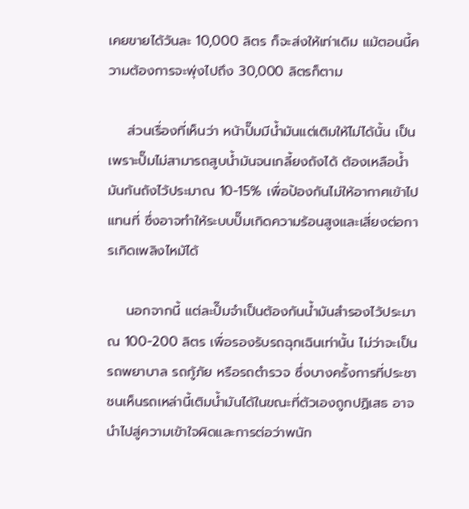เคยขายได้วันละ 10,000 ลิตร ก็จะส่งให้เท่าเดิม แม้ตอนนี้ความต้องการจะพุ่งไปถึง 30,000 ลิตรก็ตาม

    ส่วนเรื่องที่เห็นว่า หน้าปั๊มมีน้ำมันแต่เติมให้ไม่ได้นั้น เป็นเพราะปั๊มไม่สามารถสูบน้ำมันจนเกลี้ยงถังได้ ต้องเหลือน้ำมันก้นถังไว้ประมาณ 10-15% เพื่อป้องกันไม่ให้อากาศเข้าไปแทนที่ ซึ่งอาจทำให้ระบบปั๊มเกิดความร้อนสูงและเสี่ยงต่อการเกิดเพลิงไหม้ได้

    นอกจากนี้ แต่ละปั๊มจำเป็นต้องกันน้ำมันสำรองไว้ประมาณ 100-200 ลิตร เพื่อรองรับรถฉุกเฉินเท่านั้น ไม่ว่าจะเป็นรถพยาบาล รถกู้ภัย หรือรถตำรวจ ซึ่งบางครั้งการที่ประชาชนเห็นรถเหล่านี้เติมน้ำมันได้ในขณะที่ตัวเองถูกปฏิเสธ อาจนำไปสู่ความเข้าใจผิดและการต่อว่าพนัก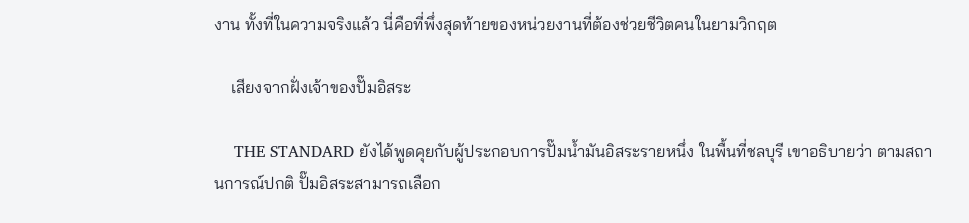งาน ทั้งที่ในความจริงแล้ว นี่คือที่พึ่งสุดท้ายของหน่วยงานที่ต้องช่วยชีวิตคนในยามวิกฤต

    เสียงจากฝั่งเจ้าของปั๊มอิสระ

    THE STANDARD ยังได้พูดคุยกับผู้ประกอบการปั๊มน้ำมันอิสระรายหนึ่ง ในพื้นที่ชลบุรี เขาอธิบายว่า ตามสถานการณ์ปกติ ปั๊มอิสระสามารถเลือก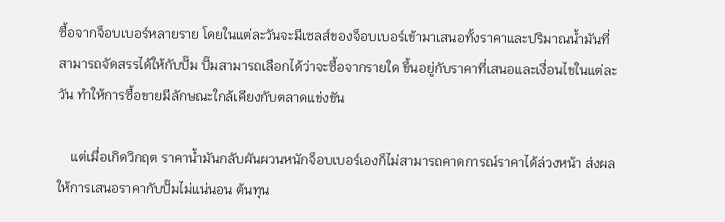ซื้อจากจ็อบเบอร์หลายราย โดยในแต่ละวันจะมีเซลส์ของจ็อบเบอร์เข้ามาเสนอทั้งราคาและปริมาณน้ำมันที่สามารถจัดสรรได้ให้กับปั๊ม ปั๊มสามารถเลือกได้ว่าจะซื้อจากรายใด ขึ้นอยู่กับราคาที่เสนอและเงื่อนไขในแต่ละวัน ทำให้การซื้อขายมีลักษณะใกล้เคียงกับตลาดแข่งขัน

    แต่เมื่อเกิดวิกฤต ราคาน้ำมันกลับผันผวนหนักจ็อบเบอร์เองก็ไม่สามารถคาดการณ์ราคาได้ล่วงหน้า ส่งผลให้การเสนอราคากับปั๊มไม่แน่นอน ต้นทุน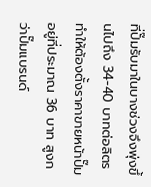ที่ปั๊มรับมาในบางช่วงจึงพุ่งขึ้นไปถึง 34-40 บาทต่อลิตร ทำให้ต้องตั้งราคาขายหน้าปั๊มอยู่ที่ประมาณ 36 บาท สูงกว่าปั๊มแบรนด์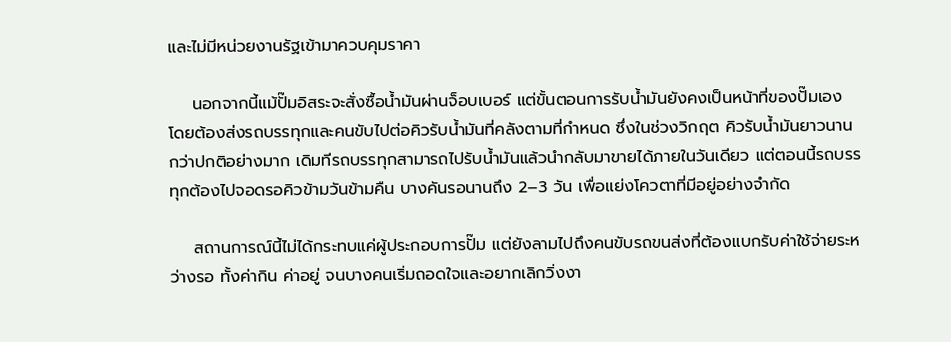และไม่มีหน่วยงานรัฐเข้ามาควบคุมราคา

    นอกจากนี้แม้ปั๊มอิสระจะสั่งซื้อน้ำมันผ่านจ็อบเบอร์ แต่ขั้นตอนการรับน้ำมันยังคงเป็นหน้าที่ของปั๊มเอง โดยต้องส่งรถบรรทุกและคนขับไปต่อคิวรับน้ำมันที่คลังตามที่กำหนด ซึ่งในช่วงวิกฤต คิวรับน้ำมันยาวนานกว่าปกติอย่างมาก เดิมทีรถบรรทุกสามารถไปรับน้ำมันแล้วนำกลับมาขายได้ภายในวันเดียว แต่ตอนนี้รถบรรทุกต้องไปจอดรอคิวข้ามวันข้ามคืน บางคันรอนานถึง 2–3 วัน เพื่อแย่งโควตาที่มีอยู่อย่างจำกัด

    สถานการณ์นี้ไม่ได้กระทบแค่ผู้ประกอบการปั๊ม แต่ยังลามไปถึงคนขับรถขนส่งที่ต้องแบกรับค่าใช้จ่ายระหว่างรอ ทั้งค่ากิน ค่าอยู่ จนบางคนเริ่มถอดใจและอยากเลิกวิ่งงา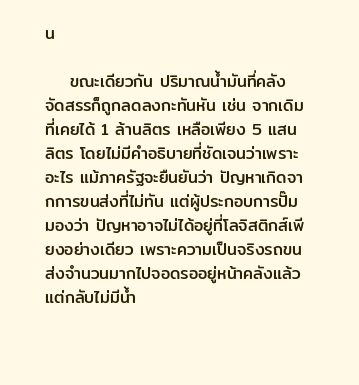น

    ขณะเดียวกัน ปริมาณน้ำมันที่คลังจัดสรรก็ถูกลดลงกะทันหัน เช่น จากเดิมที่เคยได้ 1 ล้านลิตร เหลือเพียง 5 แสนลิตร โดยไม่มีคำอธิบายที่ชัดเจนว่าเพราะอะไร แม้ภาครัฐจะยืนยันว่า ปัญหาเกิดจากการขนส่งที่ไม่ทัน แต่ผู้ประกอบการปั๊มมองว่า ปัญหาอาจไม่ได้อยู่ที่โลจิสติกส์เพียงอย่างเดียว เพราะความเป็นจริงรถขนส่งจำนวนมากไปจอดรออยู่หน้าคลังแล้ว แต่กลับไม่มีน้ำ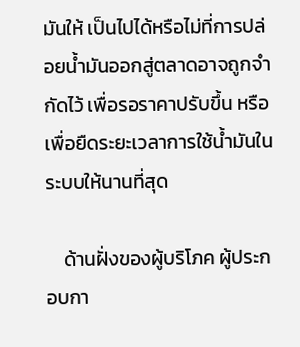มันให้ เป็นไปได้หรือไม่ที่การปล่อยน้ำมันออกสู่ตลาดอาจถูกจำกัดไว้ เพื่อรอราคาปรับขึ้น หรือเพื่อยืดระยะเวลาการใช้น้ำมันในระบบให้นานที่สุด

    ด้านฝั่งของผู้บริโภค ผู้ประกอบกา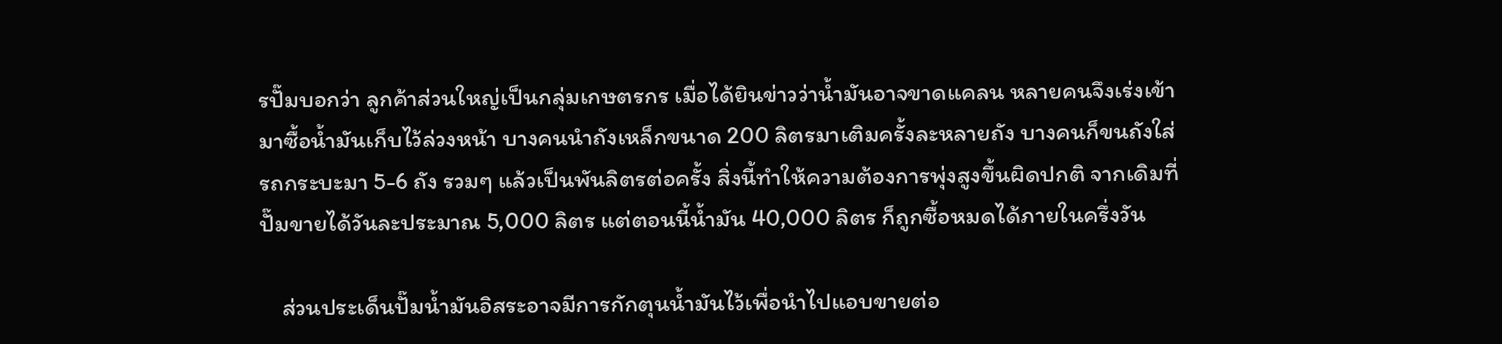รปั๊มบอกว่า ลูกค้าส่วนใหญ่เป็นกลุ่มเกษตรกร เมื่อได้ยินข่าวว่าน้ำมันอาจขาดแคลน หลายคนจึงเร่งเข้ามาซื้อน้ำมันเก็บไว้ล่วงหน้า บางคนนำถังเหล็กขนาด 200 ลิตรมาเติมครั้งละหลายถัง บางคนก็ขนถังใส่รถกระบะมา 5-6 ถัง รวมๆ แล้วเป็นพันลิตรต่อครั้ง สิ่งนี้ทำให้ความต้องการพุ่งสูงขึ้นผิดปกติ จากเดิมที่ปั๊มขายได้วันละประมาณ 5,000 ลิตร แต่ตอนนี้น้ำมัน 40,000 ลิตร ก็ถูกซื้อหมดได้ภายในครึ่งวัน

    ส่วนประเด็นปั๊มน้ำมันอิสระอาจมีการกักตุนน้ำมันไว้เพื่อนำไปแอบขายต่อ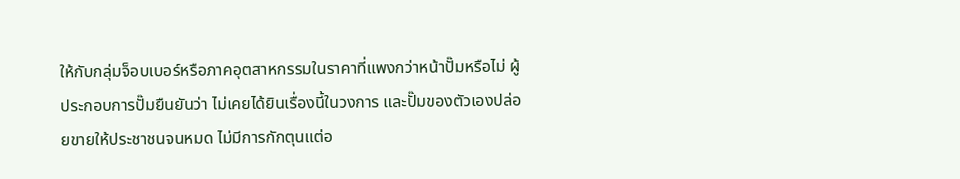ให้กับกลุ่มจ็อบเบอร์หรือภาคอุตสาหกรรมในราคาที่แพงกว่าหน้าปั๊มหรือไม่ ผู้ประกอบการปั๊มยืนยันว่า ไม่เคยได้ยินเรื่องนี้ในวงการ และปั๊มของตัวเองปล่อยขายให้ประชาชนจนหมด ไม่มีการกักตุนแต่อ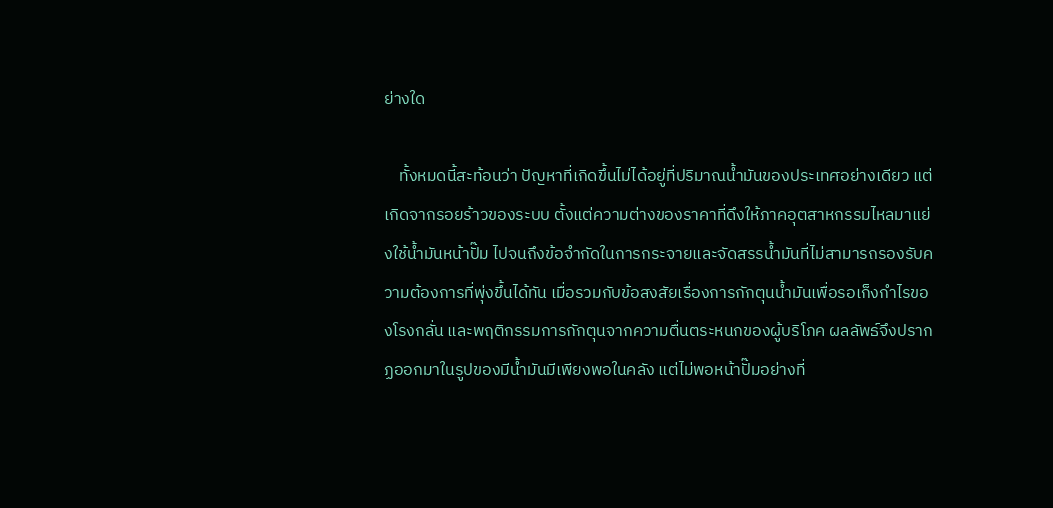ย่างใด

    ทั้งหมดนี้สะท้อนว่า ปัญหาที่เกิดขึ้นไม่ได้อยู่ที่ปริมาณน้ำมันของประเทศอย่างเดียว แต่เกิดจากรอยร้าวของระบบ ตั้งแต่ความต่างของราคาที่ดึงให้ภาคอุตสาหกรรมไหลมาแย่งใช้น้ำมันหน้าปั๊ม ไปจนถึงข้อจำกัดในการกระจายและจัดสรรน้ำมันที่ไม่สามารถรองรับความต้องการที่พุ่งขึ้นได้ทัน เมื่อรวมกับข้อสงสัยเรื่องการกักตุนน้ำมันเพื่อรอเก็งกำไรของโรงกลั่น และพฤติกรรมการกักตุนจากความตื่นตระหนกของผู้บริโภค ผลลัพธ์จึงปรากฏออกมาในรูปของมีน้ำมันมีเพียงพอในคลัง แต่ไม่พอหน้าปั๊มอย่างที่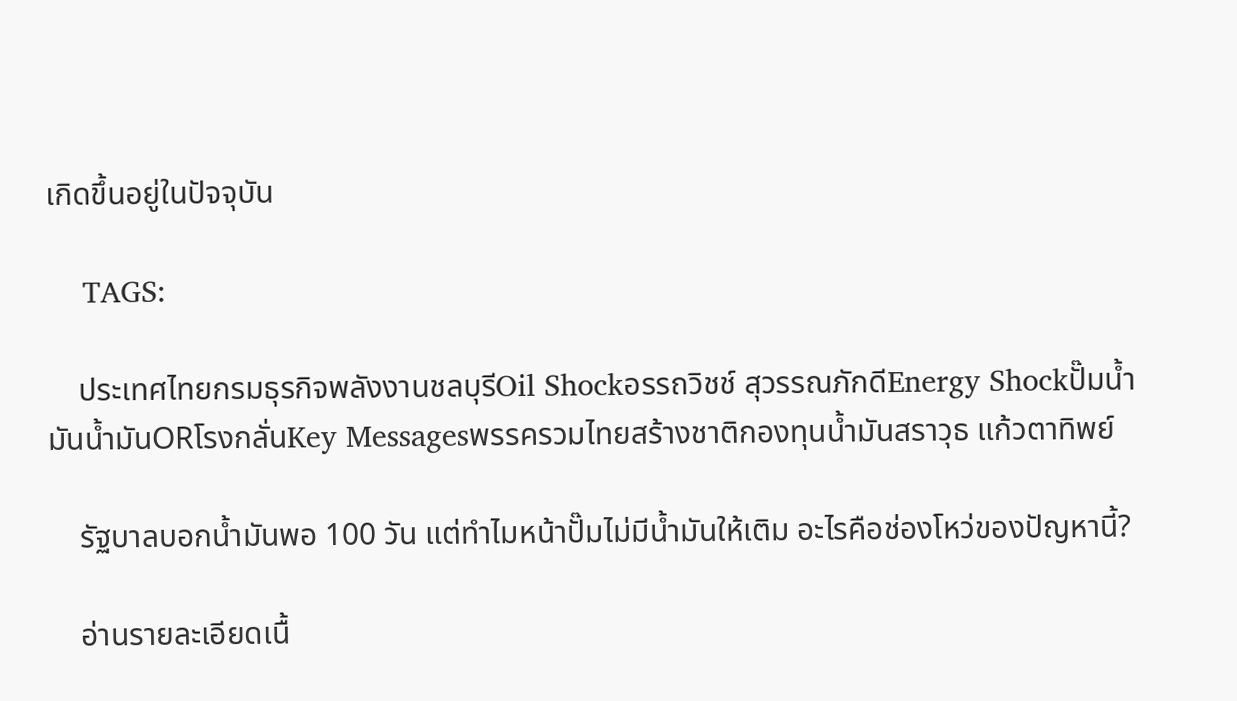เกิดขึ้นอยู่ในปัจจุบัน

    TAGS:

    ประเทศไทยกรมธุรกิจพลังงานชลบุรีOil Shockอรรถวิชช์ สุวรรณภักดีEnergy Shockปั๊มน้ำมันน้ำมันORโรงกลั่นKey Messagesพรรครวมไทยสร้างชาติกองทุนน้ำมันสราวุธ แก้วตาทิพย์

    รัฐบาลบอกน้ำมันพอ 100 วัน แต่ทำไมหน้าปั๊มไม่มีน้ำมันให้เติม อะไรคือช่องโหว่ของปัญหานี้?

    อ่านรายละเอียดเนื้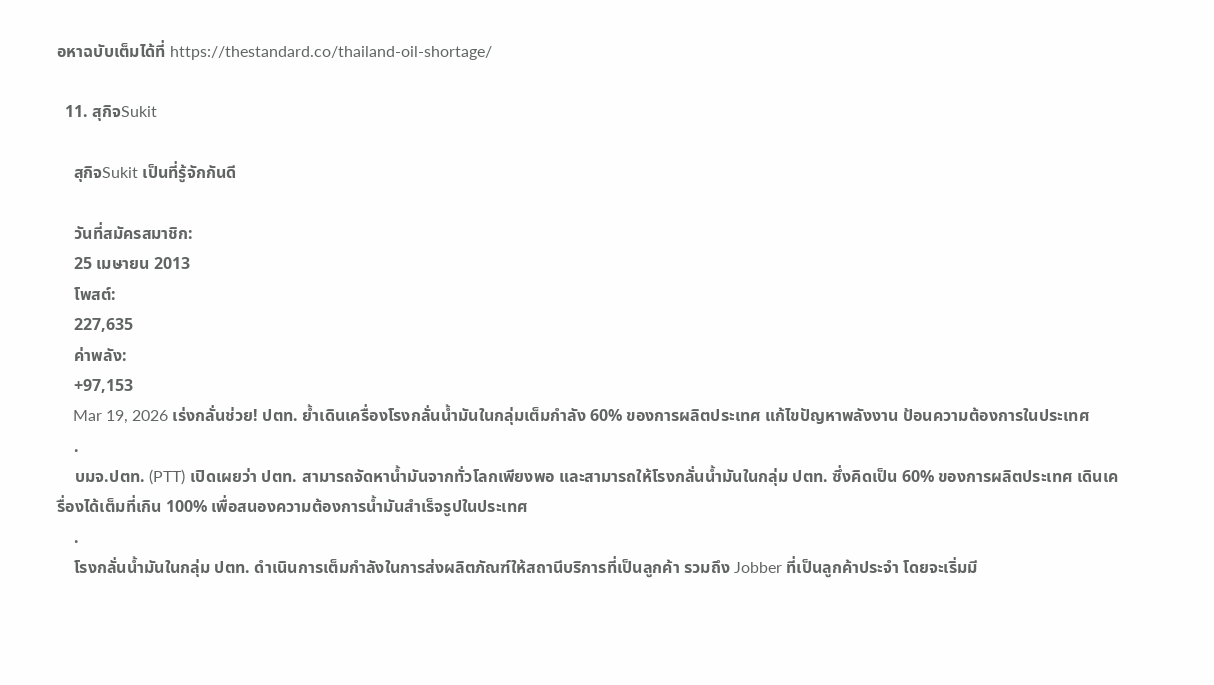อหาฉบับเต็มได้ที่ https://thestandard.co/thailand-oil-shortage/

  11. สุกิจSukit

    สุกิจSukit เป็นที่รู้จักกันดี

    วันที่สมัครสมาชิก:
    25 เมษายน 2013
    โพสต์:
    227,635
    ค่าพลัง:
    +97,153
    Mar 19, 2026 เร่งกลั่นช่วย! ปตท. ย้ำเดินเครื่องโรงกลั่นน้ำมันในกลุ่มเต็มกำลัง 60% ของการผลิตประเทศ แก้ไขปัญหาพลังงาน ป้อนความต้องการในประเทศ
    .
    บมจ.ปตท. (PTT) เปิดเผยว่า ปตท. สามารถจัดหาน้ำมันจากทั่วโลกเพียงพอ และสามารถให้โรงกลั่นน้ำมันในกลุ่ม ปตท. ซึ่งคิดเป็น 60% ของการผลิตประเทศ เดินเครื่องได้เต็มที่เกิน 100% เพื่อสนองความต้องการน้ำมันสำเร็จรูปในประเทศ
    .
    โรงกลั่นน้ำมันในกลุ่ม ปตท. ดำเนินการเต็มกำลังในการส่งผลิตภัณฑ์ให้สถานีบริการที่เป็นลูกค้า รวมถึง Jobber ที่เป็นลูกค้าประจำ โดยจะเริ่มมี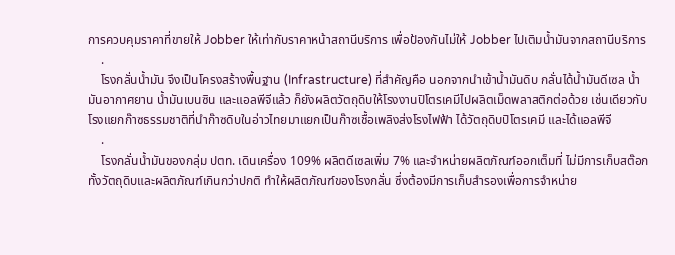การควบคุมราคาที่ขายให้ Jobber ให้เท่ากับราคาหน้าสถานีบริการ เพื่อป้องกันไม่ให้ Jobber ไปเติมน้ำมันจากสถานีบริการ
    .
    โรงกลั่นน้ำมัน จึงเป็นโครงสร้างพื้นฐาน (Infrastructure) ที่สำคัญคือ นอกจากนำเข้าน้ำมันดิบ กลั่นได้น้ำมันดีเซล น้ำมันอากาศยาน น้ำมันเบนซิน และแอลพีจีแล้ว ก็ยังผลิตวัตถุดิบให้โรงงานปิโตรเคมีไปผลิตเม็ดพลาสติกต่อด้วย เช่นเดียวกับโรงแยกก๊าซธรรมชาติที่นำก๊าซดิบในอ่าวไทยมาแยกเป็นก๊าซเชื้อเพลิงส่งโรงไฟฟ้า ได้วัตถุดิบปิโตรเคมี และได้แอลพีจี
    .
    โรงกลั่นน้ำมันของกลุ่ม ปตท. เดินเครื่อง 109% ผลิตดีเซลเพิ่ม 7% และจำหน่ายผลิตภัณฑ์ออกเต็มที่ ไม่มีการเก็บสต๊อกทั้งวัตถุดิบและผลิตภัณฑ์เกินกว่าปกติ ทำให้ผลิตภัณฑ์ของโรงกลั่น ซึ่งต้องมีการเก็บสำรองเพื่อการจำหน่าย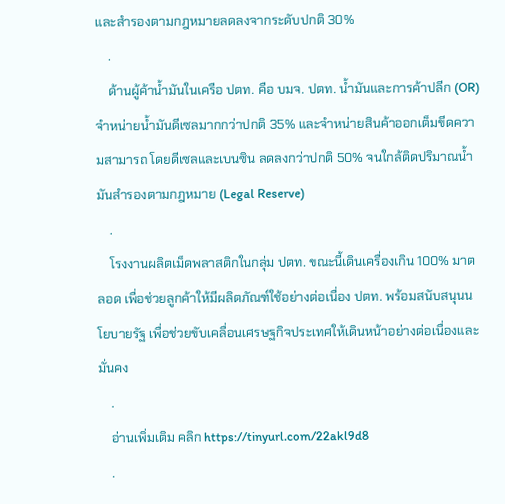และสำรองตามกฎหมายลดลงจากระดับปกติ 30%
    .
    ด้านผู้ค้าน้ำมันในเครือ ปตท. คือ บมจ. ปตท. น้ำมันและการค้าปลีก (OR) จำหน่ายน้ำมันดีเซลมากกว่าปกติ 35% และจำหน่ายสินค้าออกเต็มขีดความสามารถ โดยดีเซลและเบนซิน ลดลงกว่าปกติ 50% จนใกล้ติดปริมาณน้ำมันสำรองตามกฎหมาย (Legal Reserve)
    .
    โรงงานผลิตเม็ดพลาสติกในกลุ่ม ปตท. ขณะนี้เดินเครื่องเกิน 100% มาตลอด เพื่อช่วยลูกค้าให้มีผลิตภัณฑ์ใช้อย่างต่อเนื่อง ปตท. พร้อมสนับสนุนนโยบายรัฐ เพื่อช่วยขับเคลื่อนเศรษฐกิจประเทศให้เดินหน้าอย่างต่อเนื่องและมั่นคง
    .
    อ่านเพิ่มเติม คลิก https://tinyurl.com/22akl9d8
    .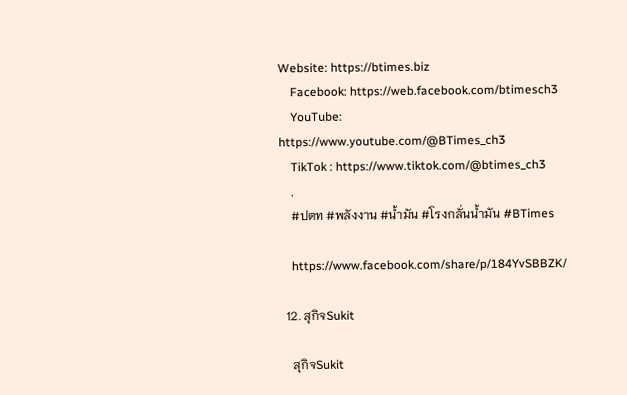Website: https://btimes.biz
    Facebook: https://web.facebook.com/btimesch3
    YouTube: https://www.youtube.com/@BTimes_ch3
    TikTok : https://www.tiktok.com/@btimes_ch3
    .
    #ปตท #พลังงาน #น้ำมัน #โรงกลั่นน้ำมัน #BTimes

    https://www.facebook.com/share/p/184YvSBBZK/

  12. สุกิจSukit

    สุกิจSukit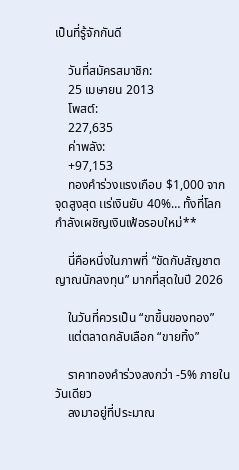เป็นที่รู้จักกันดี

    วันที่สมัครสมาชิก:
    25 เมษายน 2013
    โพสต์:
    227,635
    ค่าพลัง:
    +97,153
    ทองคำร่วงแรงเกือบ $1,000 จากจุดสูงสุด เเร่เงินยับ 40%… ทั้งที่โลกกำลังเผชิญเงินเฟ้อรอบใหม่**

    นี่คือหนึ่งในภาพที่ “ขัดกับสัญชาตญาณนักลงทุน” มากที่สุดในปี 2026

    ในวันที่ควรเป็น “ขาขึ้นของทอง”
    แต่ตลาดกลับเลือก “ขายทิ้ง”

    ราคาทองคำร่วงลงกว่า -5% ภายในวันเดียว
    ลงมาอยู่ที่ประมาณ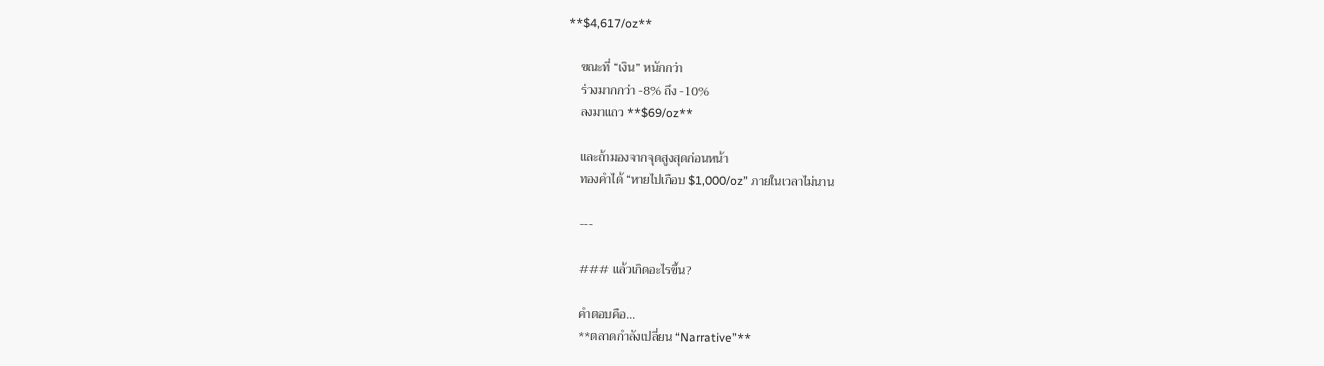**$4,617/oz**

    ขณะที่ “เงิน” หนักกว่า
    ร่วงมากกว่า -8% ถึง -10%
    ลงมาแถว **$69/oz**

    และถ้ามองจากจุดสูงสุดก่อนหน้า
    ทองคำได้ “หายไปเกือบ $1,000/oz” ภายในเวลาไม่นาน

    ---

    ### แล้วเกิดอะไรขึ้น?

    คำตอบคือ…
    **ตลาดกำลังเปลี่ยน “Narrative”**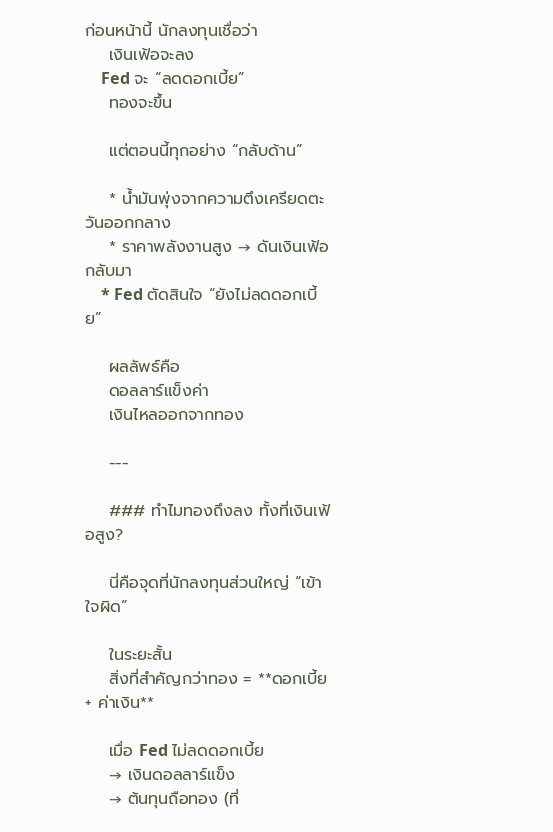ก่อนหน้านี้ นักลงทุนเชื่อว่า
    เงินเฟ้อจะลง
    Fed จะ “ลดดอกเบี้ย”
    ทองจะขึ้น

    แต่ตอนนี้ทุกอย่าง “กลับด้าน”

    * น้ำมันพุ่งจากความตึงเครียดตะวันออกกลาง
    * ราคาพลังงานสูง → ดันเงินเฟ้อกลับมา
    * Fed ตัดสินใจ “ยังไม่ลดดอกเบี้ย”

    ผลลัพธ์คือ
    ดอลลาร์แข็งค่า
    เงินไหลออกจากทอง

    ---

    ### ทำไมทองถึงลง ทั้งที่เงินเฟ้อสูง?

    นี่คือจุดที่นักลงทุนส่วนใหญ่ “เข้าใจผิด”

    ในระยะสั้น
    สิ่งที่สำคัญกว่าทอง = **ดอกเบี้ย + ค่าเงิน**

    เมื่อ Fed ไม่ลดดอกเบี้ย
    → เงินดอลลาร์แข็ง
    → ต้นทุนถือทอง (ที่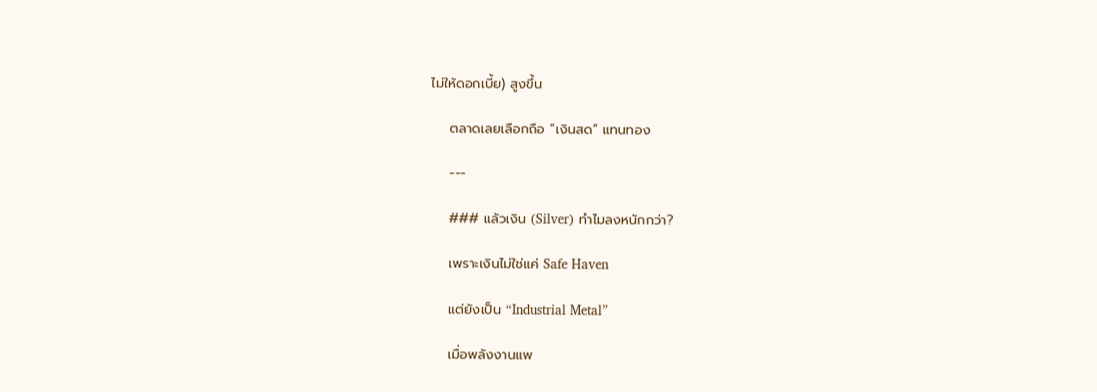ไม่ให้ดอกเบี้ย) สูงขึ้น

    ตลาดเลยเลือกถือ “เงินสด” แทนทอง

    ---

    ### แล้วเงิน (Silver) ทำไมลงหนักกว่า?

    เพราะเงินไม่ใช่แค่ Safe Haven

    แต่ยังเป็น “Industrial Metal”

    เมื่อพลังงานแพ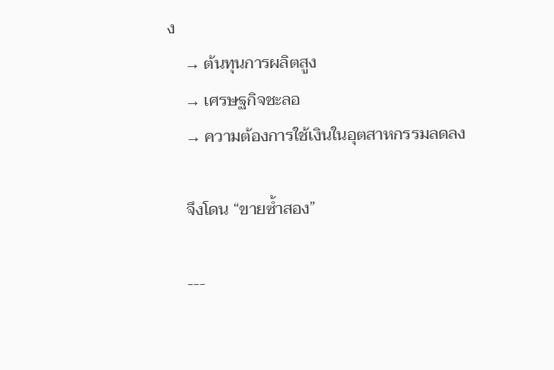ง
    → ต้นทุนการผลิตสูง
    → เศรษฐกิจชะลอ
    → ความต้องการใช้เงินในอุตสาหกรรมลดลง

    จึงโดน “ขายซ้ำสอง”

    ---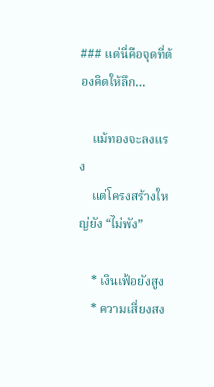### แต่นี่คือจุดที่ต้องคิดให้ลึก…

    แม้ทองจะลงแรง
    แต่โครงสร้างใหญ่ยัง “ไม่พัง”

    * เงินเฟ้อยังสูง
    * ความเสี่ยงสง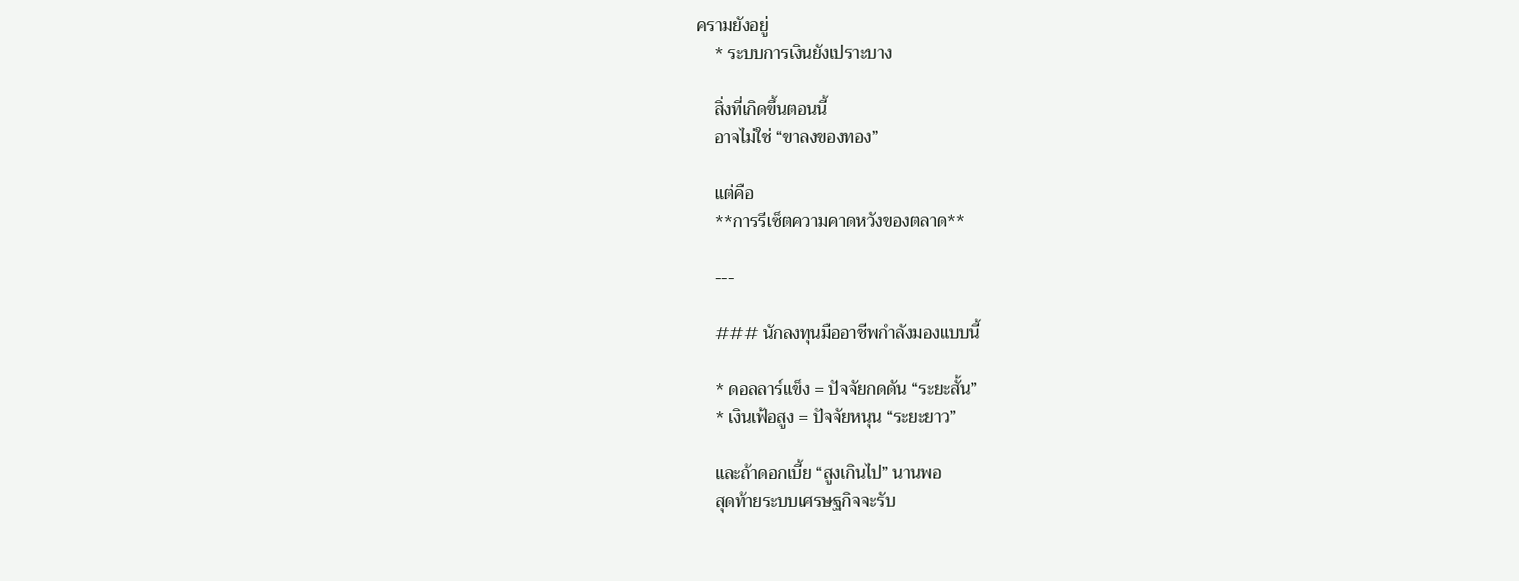ครามยังอยู่
    * ระบบการเงินยังเปราะบาง

    สิ่งที่เกิดขึ้นตอนนี้
    อาจไม่ใช่ “ขาลงของทอง”

    แต่คือ
    **การรีเซ็ตความคาดหวังของตลาด**

    ---

    ### นักลงทุนมืออาชีพกำลังมองแบบนี้

    * ดอลลาร์แข็ง = ปัจจัยกดดัน “ระยะสั้น”
    * เงินเฟ้อสูง = ปัจจัยหนุน “ระยะยาว”

    และถ้าดอกเบี้ย “สูงเกินไป” นานพอ
    สุดท้ายระบบเศรษฐกิจจะรับ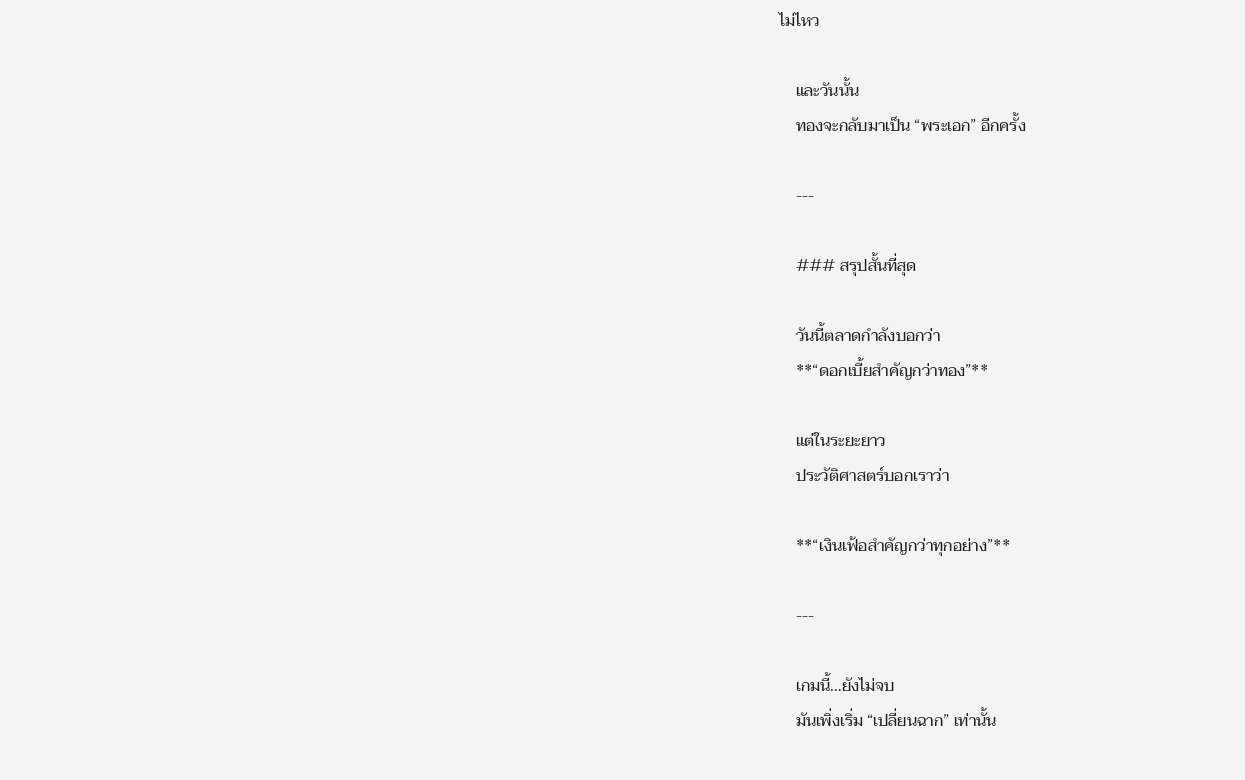ไม่ไหว

    และวันนั้น
    ทองจะกลับมาเป็น “พระเอก” อีกครั้ง

    ---

    ### สรุปสั้นที่สุด

    วันนี้ตลาดกำลังบอกว่า
    **“ดอกเบี้ยสำคัญกว่าทอง”**

    แต่ในระยะยาว
    ประวัติศาสตร์บอกเราว่า

    **“เงินเฟ้อสำคัญกว่าทุกอย่าง”**

    ---

    เกมนี้…ยังไม่จบ
    มันเพิ่งเริ่ม “เปลี่ยนฉาก” เท่านั้น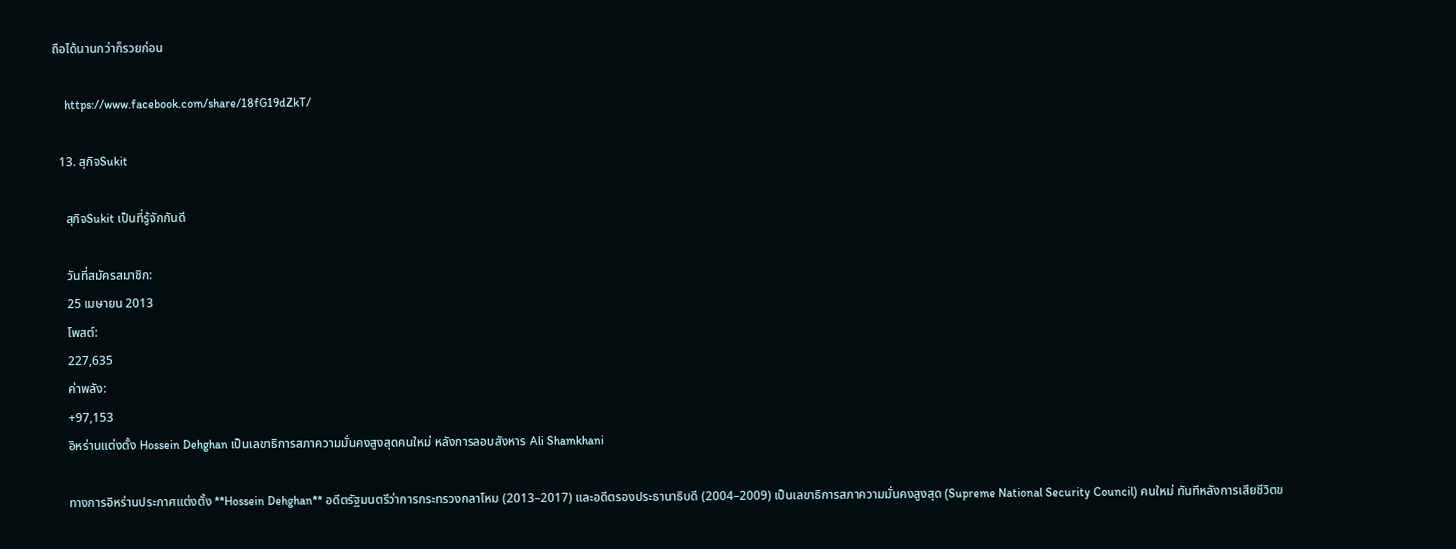ถือได้นานกว่าก็รวยก่อน

    https://www.facebook.com/share/18fG19dZkT/

  13. สุกิจSukit

    สุกิจSukit เป็นที่รู้จักกันดี

    วันที่สมัครสมาชิก:
    25 เมษายน 2013
    โพสต์:
    227,635
    ค่าพลัง:
    +97,153
    อิหร่านแต่งตั้ง Hossein Dehghan เป็นเลขาธิการสภาความมั่นคงสูงสุดคนใหม่ หลังการลอบสังหาร Ali Shamkhani

    ทางการอิหร่านประกาศแต่งตั้ง **Hossein Dehghan** อดีตรัฐมนตรีว่าการกระทรวงกลาโหม (2013–2017) และอดีตรองประธานาธิบดี (2004–2009) เป็นเลขาธิการสภาความมั่นคงสูงสุด (Supreme National Security Council) คนใหม่ ทันทีหลังการเสียชีวิตข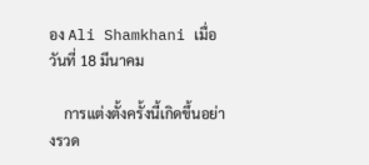อง Ali Shamkhani เมื่อวันที่ 18 มีนาคม

    การแต่งตั้งครั้งนี้เกิดขึ้นอย่างรวด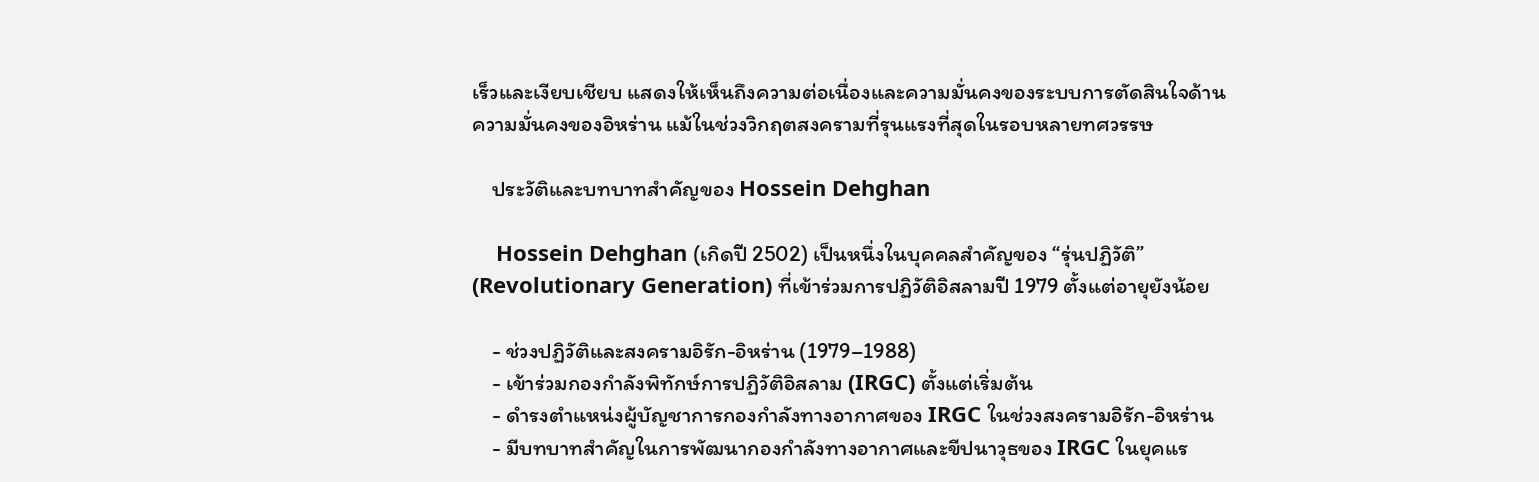เร็วและเงียบเชียบ แสดงให้เห็นถึงความต่อเนื่องและความมั่นคงของระบบการตัดสินใจด้านความมั่นคงของอิหร่าน แม้ในช่วงวิกฤตสงครามที่รุนแรงที่สุดในรอบหลายทศวรรษ

    ประวัติและบทบาทสำคัญของ Hossein Dehghan

    Hossein Dehghan (เกิดปี 2502) เป็นหนึ่งในบุคคลสำคัญของ “รุ่นปฏิวัติ” (Revolutionary Generation) ที่เข้าร่วมการปฏิวัติอิสลามปี 1979 ตั้งแต่อายุยังน้อย

    - ช่วงปฏิวัติและสงครามอิรัก-อิหร่าน (1979–1988)
    - เข้าร่วมกองกำลังพิทักษ์การปฏิวัติอิสลาม (IRGC) ตั้งแต่เริ่มต้น
    - ดำรงตำแหน่งผู้บัญชาการกองกำลังทางอากาศของ IRGC ในช่วงสงครามอิรัก-อิหร่าน
    - มีบทบาทสำคัญในการพัฒนากองกำลังทางอากาศและขีปนาวุธของ IRGC ในยุคแร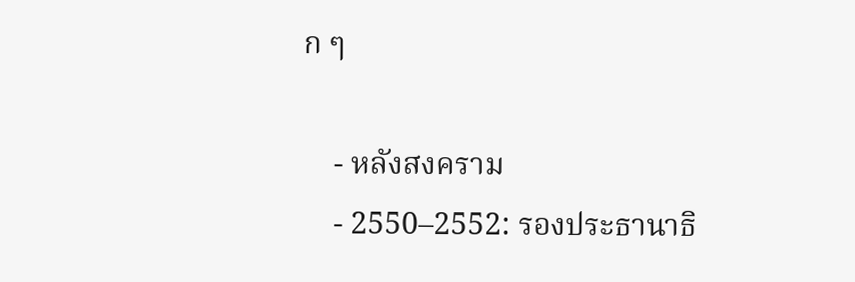ก ๆ

    - หลังสงคราม
    - 2550–2552: รองประธานาธิ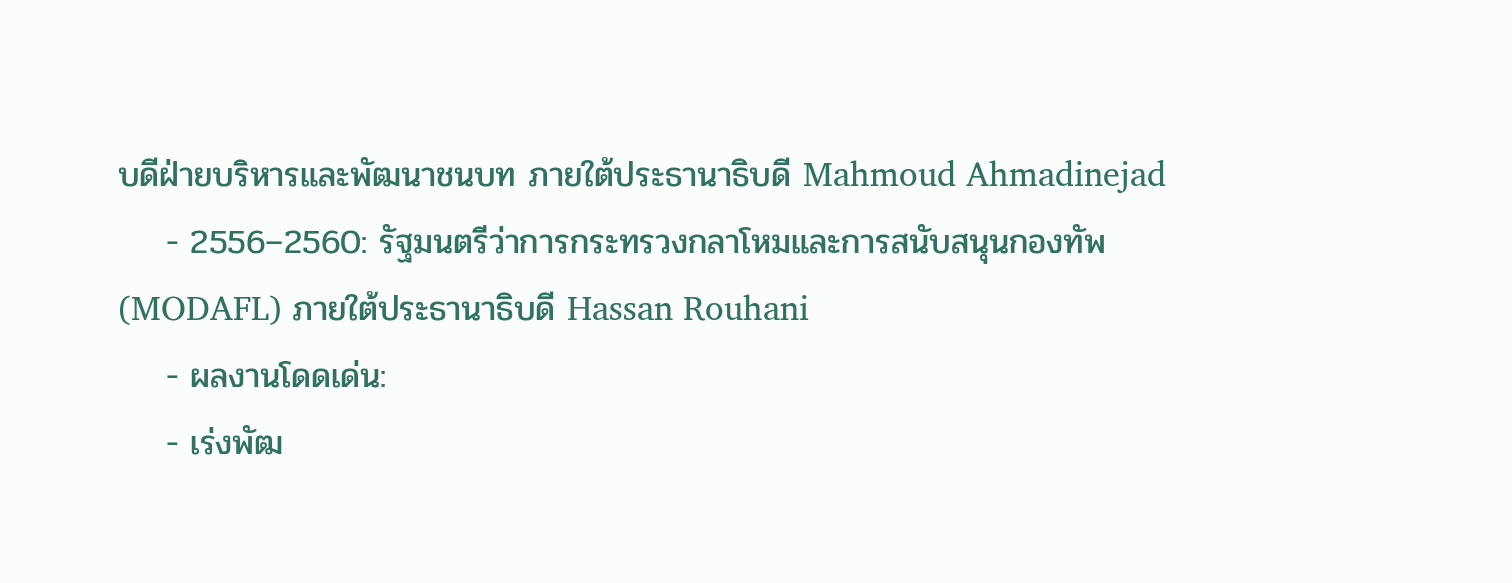บดีฝ่ายบริหารและพัฒนาชนบท ภายใต้ประธานาธิบดี Mahmoud Ahmadinejad
    - 2556–2560: รัฐมนตรีว่าการกระทรวงกลาโหมและการสนับสนุนกองทัพ (MODAFL) ภายใต้ประธานาธิบดี Hassan Rouhani
    - ผลงานโดดเด่น:
    - เร่งพัฒ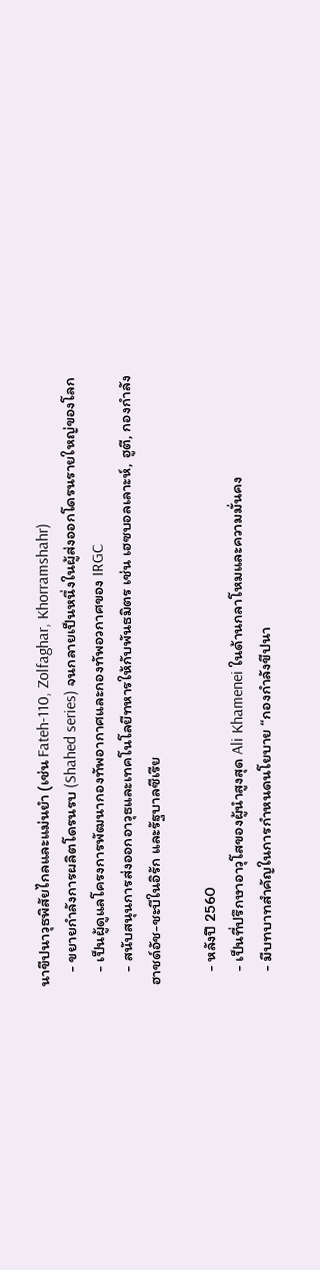นาขีปนาวุธพิสัยไกลและแม่นยำ (เช่น Fateh-110, Zolfaghar, Khorramshahr)
    - ขยายกำลังการผลิตโดรนรบ (Shahed series) จนกลายเป็นหนึ่งในผู้ส่งออกโดรนรายใหญ่ของโลก
    - เป็นผู้ดูแลโครงการพัฒนากองทัพอากาศและกองทัพอวกาศของ IRGC
    - สนับสนุนการส่งออกอาวุธและเทคโนโลยีทหารให้กับพันธมิตร เช่น เฮซบอลเลาะห์, ฮูตี, กองกำลังฮาชด์อัช-ชะบีในอิรัก และรัฐบาลซีเรีย

    - หลังปี 2560
    - เป็นที่ปรึกษาอาวุโสของผู้นำสูงสุด Ali Khamenei ในด้านกลาโหมและความมั่นคง
    - มีบทบาทสำคัญในการกำหนดนโยบาย “กองกำลังขีปนา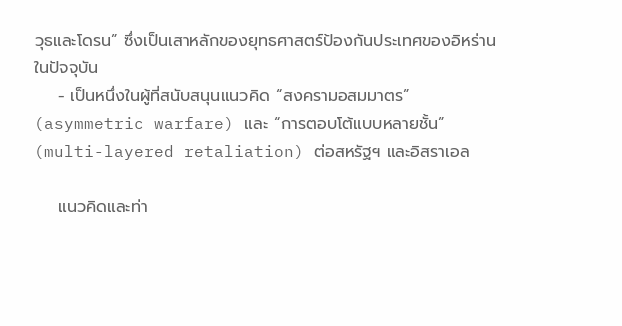วุธและโดรน” ซึ่งเป็นเสาหลักของยุทธศาสตร์ป้องกันประเทศของอิหร่านในปัจจุบัน
    - เป็นหนึ่งในผู้ที่สนับสนุนแนวคิด “สงครามอสมมาตร” (asymmetric warfare) และ “การตอบโต้แบบหลายชั้น” (multi-layered retaliation) ต่อสหรัฐฯ และอิสราเอล

    แนวคิดและท่า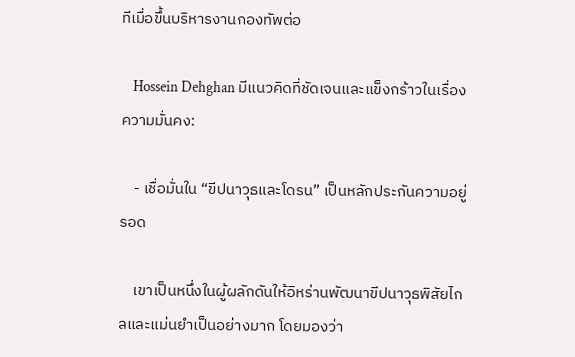ทีเมื่อขึ้นบริหารงานกองทัพต่อ

    Hossein Dehghan มีแนวคิดที่ชัดเจนและแข็งกร้าวในเรื่องความมั่นคง:

    - เชื่อมั่นใน “ขีปนาวุธและโดรน” เป็นหลักประกันความอยู่รอด

    เขาเป็นหนึ่งในผู้ผลักดันให้อิหร่านพัฒนาขีปนาวุธพิสัยไกลและแม่นยำเป็นอย่างมาก โดยมองว่า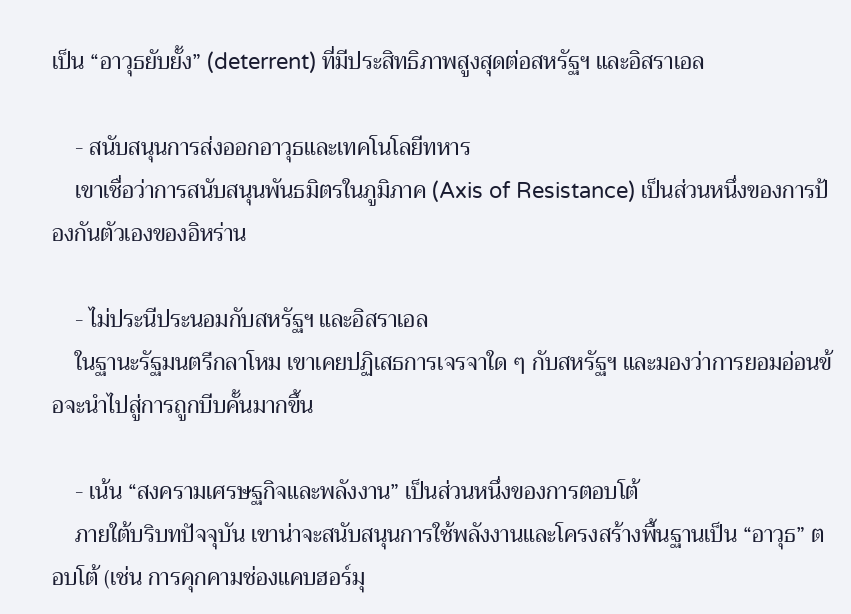เป็น “อาวุธยับยั้ง” (deterrent) ที่มีประสิทธิภาพสูงสุดต่อสหรัฐฯ และอิสราเอล

    - สนับสนุนการส่งออกอาวุธและเทคโนโลยีทหาร
    เขาเชื่อว่าการสนับสนุนพันธมิตรในภูมิภาค (Axis of Resistance) เป็นส่วนหนึ่งของการป้องกันตัวเองของอิหร่าน

    - ไม่ประนีประนอมกับสหรัฐฯ และอิสราเอล
    ในฐานะรัฐมนตรีกลาโหม เขาเคยปฏิเสธการเจรจาใด ๆ กับสหรัฐฯ และมองว่าการยอมอ่อนข้อจะนำไปสู่การถูกบีบคั้นมากขึ้น

    - เน้น “สงครามเศรษฐกิจและพลังงาน” เป็นส่วนหนึ่งของการตอบโต้
    ภายใต้บริบทปัจจุบัน เขาน่าจะสนับสนุนการใช้พลังงานและโครงสร้างพื้นฐานเป็น “อาวุธ” ตอบโต้ (เช่น การคุกคามช่องแคบฮอร์มุ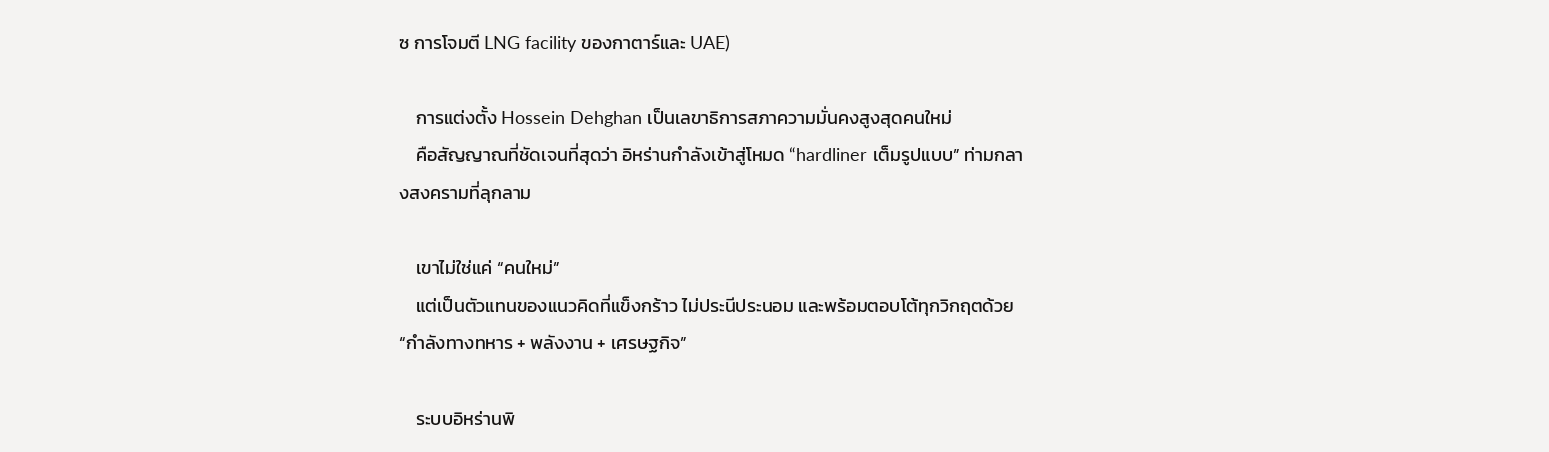ซ การโจมตี LNG facility ของกาตาร์และ UAE)

    การแต่งตั้ง Hossein Dehghan เป็นเลขาธิการสภาความมั่นคงสูงสุดคนใหม่
    คือสัญญาณที่ชัดเจนที่สุดว่า อิหร่านกำลังเข้าสู่โหมด “hardliner เต็มรูปแบบ” ท่ามกลางสงครามที่ลุกลาม

    เขาไม่ใช่แค่ “คนใหม่”
    แต่เป็นตัวแทนของแนวคิดที่แข็งกร้าว ไม่ประนีประนอม และพร้อมตอบโต้ทุกวิกฤตด้วย “กำลังทางทหาร + พลังงาน + เศรษฐกิจ”

    ระบบอิหร่านพิ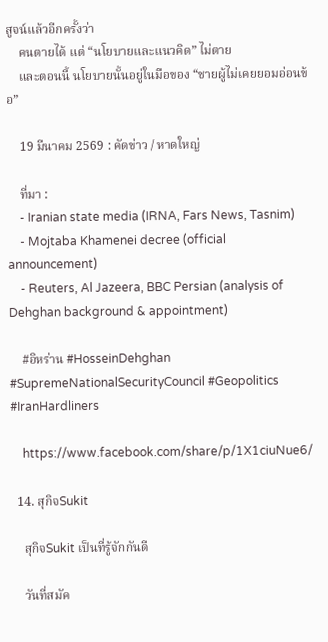สูจน์แล้วอีกครั้งว่า
    คนตายได้ แต่ “นโยบายและแนวคิด” ไม่ตาย
    และตอนนี้ นโยบายนั้นอยู่ในมือของ “ชายผู้ไม่เคยยอมอ่อนข้อ”

    19 มีนาคม 2569 : คัดข่าว / หาดใหญ่

    ที่มา :
    - Iranian state media (IRNA, Fars News, Tasnim)
    - Mojtaba Khamenei decree (official announcement)
    - Reuters, Al Jazeera, BBC Persian (analysis of Dehghan background & appointment)

    #อิหร่าน #HosseinDehghan #SupremeNationalSecurityCouncil #Geopolitics #IranHardliners

    https://www.facebook.com/share/p/1X1ciuNue6/

  14. สุกิจSukit

    สุกิจSukit เป็นที่รู้จักกันดี

    วันที่สมัค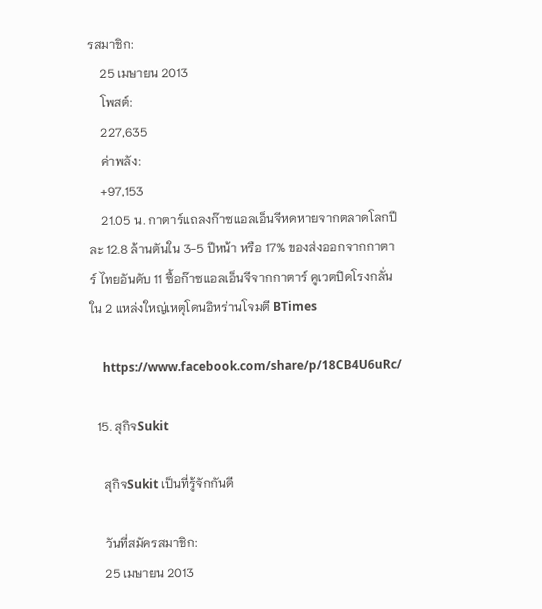รสมาชิก:
    25 เมษายน 2013
    โพสต์:
    227,635
    ค่าพลัง:
    +97,153
    21.05 น. กาตาร์แถลงก๊าซแอลเอ็นจีหดหายจากตลาดโลกปีละ 12.8 ล้านตันใน 3-5 ปีหน้า หรือ 17% ของส่งออกจากกาตาร์ ไทยอันดับ 11 ซื้อก๊าซแอลเอ็นจีจากกาตาร์ คูเวตปิดโรงกลั่นใน 2 แหล่งใหญ่เหตุโดนอิหร่านโจมตี BTimes

    https://www.facebook.com/share/p/18CB4U6uRc/

  15. สุกิจSukit

    สุกิจSukit เป็นที่รู้จักกันดี

    วันที่สมัครสมาชิก:
    25 เมษายน 2013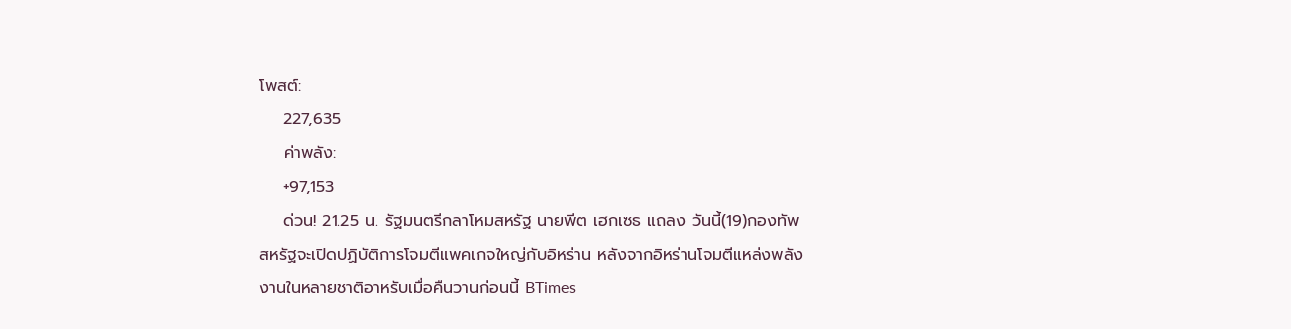โพสต์:
    227,635
    ค่าพลัง:
    +97,153
    ด่วน! 21.25 น. รัฐมนตรีกลาโหมสหรัฐ นายพีต เฮกเซธ แถลง วันนี้(19)กองทัพสหรัฐจะเปิดปฏิบัติการโจมตีแพคเกจใหญ่กับอิหร่าน หลังจากอิหร่านโจมตีแหล่งพลังงานในหลายชาติอาหรับเมื่อคืนวานก่อนนี้ BTimes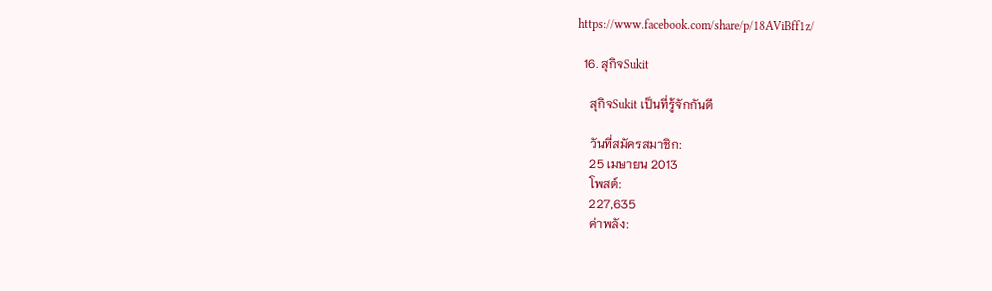https://www.facebook.com/share/p/18AViBff1z/

  16. สุกิจSukit

    สุกิจSukit เป็นที่รู้จักกันดี

    วันที่สมัครสมาชิก:
    25 เมษายน 2013
    โพสต์:
    227,635
    ค่าพลัง: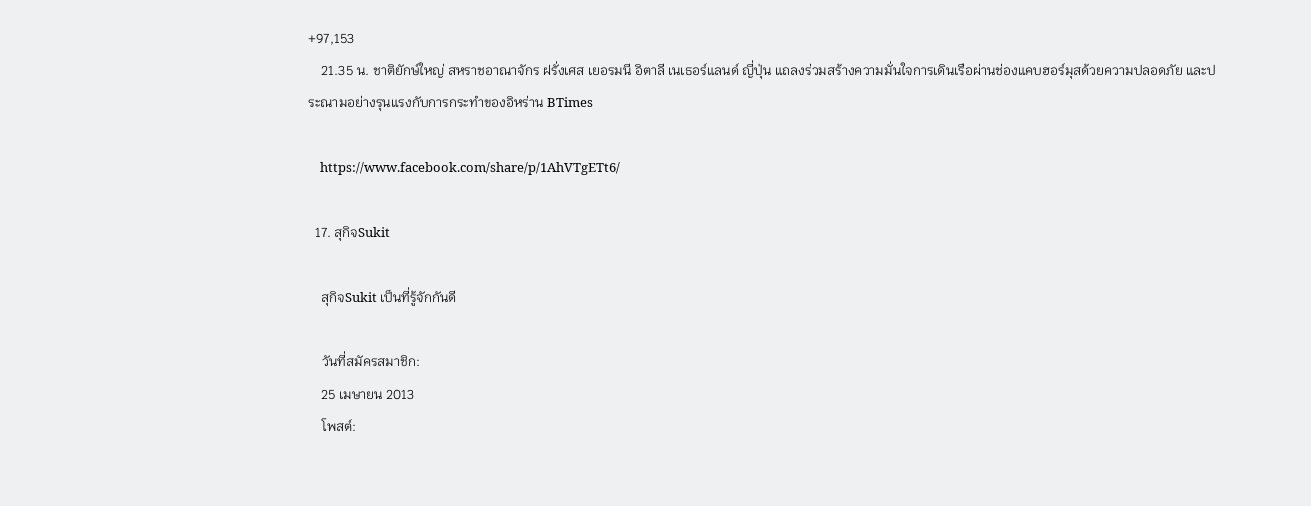+97,153
    21.35 น. ชาติยักษ์ใหญ่ สหราชอาณาจักร ฝรั่งเศส เยอรมนี อิตาลี เนเธอร์แลนด์ ญี่ปุ่น แถลงร่วมสร้างความมั่นใจการเดินเรือผ่านช่องแคบฮอร์มุสด้วยความปลอดภัย และประณามอย่างรุนแรงกับการกระทำของอิหร่าน BTimes

    https://www.facebook.com/share/p/1AhVTgETt6/

  17. สุกิจSukit

    สุกิจSukit เป็นที่รู้จักกันดี

    วันที่สมัครสมาชิก:
    25 เมษายน 2013
    โพสต์: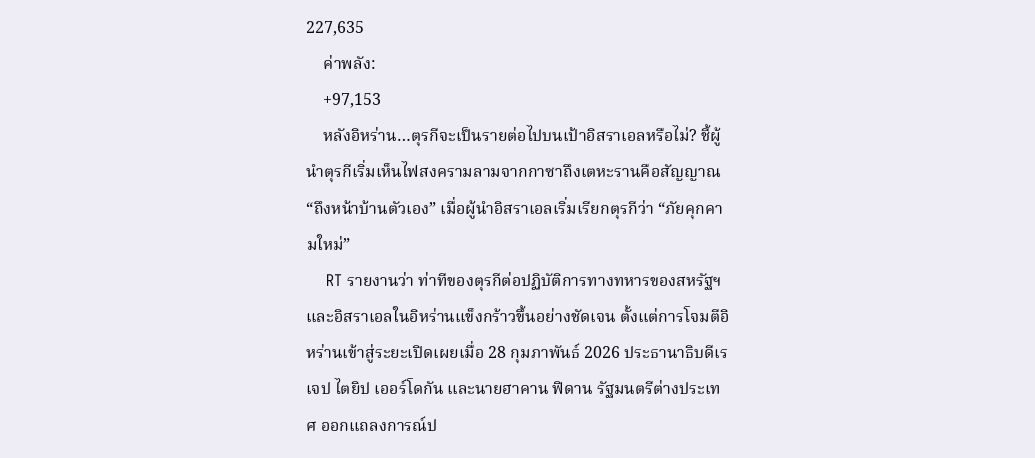227,635
    ค่าพลัง:
    +97,153
    หลังอิหร่าน…ตุรกีจะเป็นรายต่อไปบนเป้าอิสราเอลหรือไม่? ชี้ผู้นำตุรกีเริ่มเห็นไฟสงครามลามจากกาซาถึงเตหะรานคือสัญญาณ “ถึงหน้าบ้านตัวเอง” เมื่อผู้นำอิสราเอลเริ่มเรียกตุรกีว่า “ภัยคุกคามใหม่”
    RT รายงานว่า ท่าทีของตุรกีต่อปฏิบัติการทางทหารของสหรัฐฯ และอิสราเอลในอิหร่านแข็งกร้าวขึ้นอย่างชัดเจน ตั้งแต่การโจมตีอิหร่านเข้าสู่ระยะเปิดเผยเมื่อ 28 กุมภาพันธ์ 2026 ประธานาธิบดีเรเจป ไตยิป เออร์โดกัน และนายฮาคาน ฟิดาน รัฐมนตรีต่างประเทศ ออกแถลงการณ์ป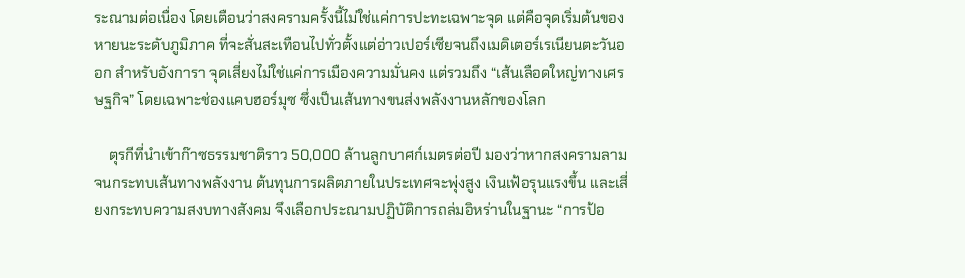ระณามต่อเนื่อง โดยเตือนว่าสงครามครั้งนี้ไม่ใช่แค่การปะทะเฉพาะจุด แต่คือจุดเริ่มต้นของหายนะระดับภูมิภาค ที่จะสั่นสะเทือนไปทั่วตั้งแต่อ่าวเปอร์เซียจนถึงเมดิเตอร์เรเนียนตะวันออก สำหรับอังการา จุดเสี่ยงไม่ใช่แค่การเมืองความมั่นคง แต่รวมถึง “เส้นเลือดใหญ่ทางเศรษฐกิจ” โดยเฉพาะช่องแคบฮอร์มุซ ซึ่งเป็นเส้นทางขนส่งพลังงานหลักของโลก

    ตุรกีที่นำเข้าก๊าซธรรมชาติราว 50,000 ล้านลูกบาศก์เมตรต่อปี มองว่าหากสงครามลามจนกระทบเส้นทางพลังงาน ต้นทุนการผลิตภายในประเทศจะพุ่งสูง เงินเฟ้อรุนแรงขึ้น และเสี่ยงกระทบความสงบทางสังคม จึงเลือกประณามปฏิบัติการถล่มอิหร่านในฐานะ “การป้อ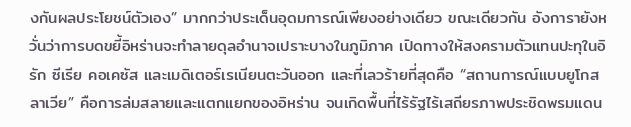งกันผลประโยชน์ตัวเอง” มากกว่าประเด็นอุดมการณ์เพียงอย่างเดียว ขณะเดียวกัน อังการายังหวั่นว่าการบดขยี้อิหร่านจะทำลายดุลอำนาจเปราะบางในภูมิภาค เปิดทางให้สงครามตัวแทนปะทุในอิรัก ซีเรีย คอเคซัส และเมดิเตอร์เรเนียนตะวันออก และที่เลวร้ายที่สุดคือ “สถานการณ์แบบยูโกสลาเวีย” คือการล่มสลายและแตกแยกของอิหร่าน จนเกิดพื้นที่ไร้รัฐไร้เสถียรภาพประชิดพรมแดน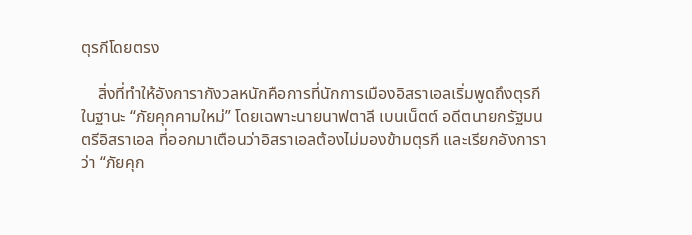ตุรกีโดยตรง

    สิ่งที่ทำให้อังการากังวลหนักคือการที่นักการเมืองอิสราเอลเริ่มพูดถึงตุรกีในฐานะ “ภัยคุกคามใหม่” โดยเฉพาะนายนาฟตาลี เบนเน็ตต์ อดีตนายกรัฐมนตรีอิสราเอล ที่ออกมาเตือนว่าอิสราเอลต้องไม่มองข้ามตุรกี และเรียกอังการาว่า “ภัยคุก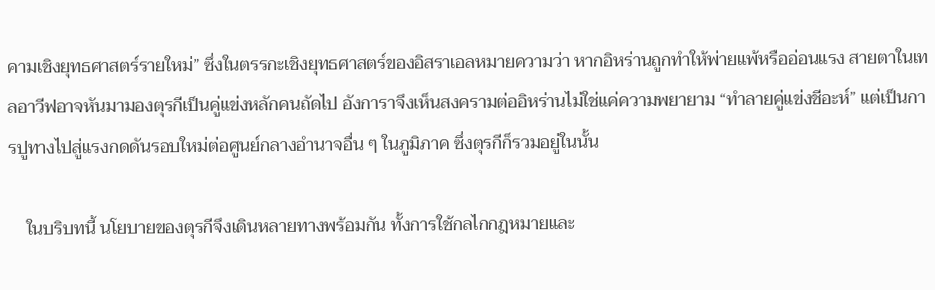คามเชิงยุทธศาสตร์รายใหม่” ซึ่งในตรรกะเชิงยุทธศาสตร์ของอิสราเอลหมายความว่า หากอิหร่านถูกทำให้พ่ายแพ้หรืออ่อนแรง สายตาในเทลอาวีฟอาจหันมามองตุรกีเป็นคู่แข่งหลักคนถัดไป อังการาจึงเห็นสงครามต่ออิหร่านไม่ใช่แค่ความพยายาม “ทำลายคู่แข่งชีอะห์” แต่เป็นการปูทางไปสู่แรงกดดันรอบใหม่ต่อศูนย์กลางอำนาจอื่น ๆ ในภูมิภาค ซึ่งตุรกีก็รวมอยู่ในนั้น

    ในบริบทนี้ นโยบายของตุรกีจึงเดินหลายทางพร้อมกัน ทั้งการใช้กลไกกฎหมายและ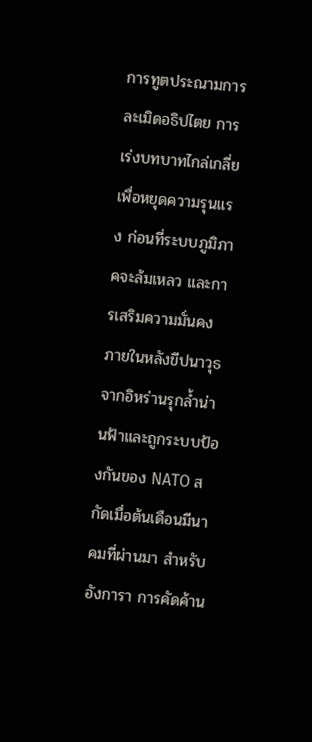การทูตประณามการละเมิดอธิปไตย การเร่งบทบาทไกล่เกลี่ยเพื่อหยุดความรุนแรง ก่อนที่ระบบภูมิภาคจะล้มเหลว และการเสริมความมั่นคงภายในหลังขีปนาวุธจากอิหร่านรุกล้ำน่านฟ้าและถูกระบบป้องกันของ NATO สกัดเมื่อต้นเดือนมีนาคมที่ผ่านมา สำหรับอังการา การคัดค้าน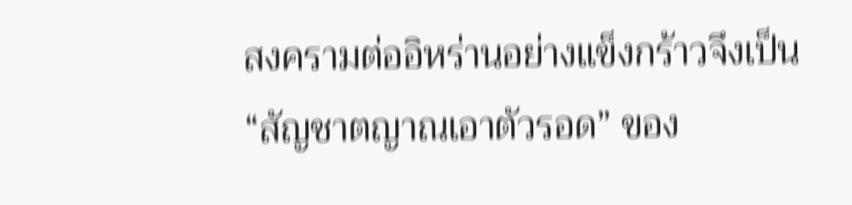สงครามต่ออิหร่านอย่างแข็งกร้าวจึงเป็น “สัญชาตญาณเอาตัวรอด” ของ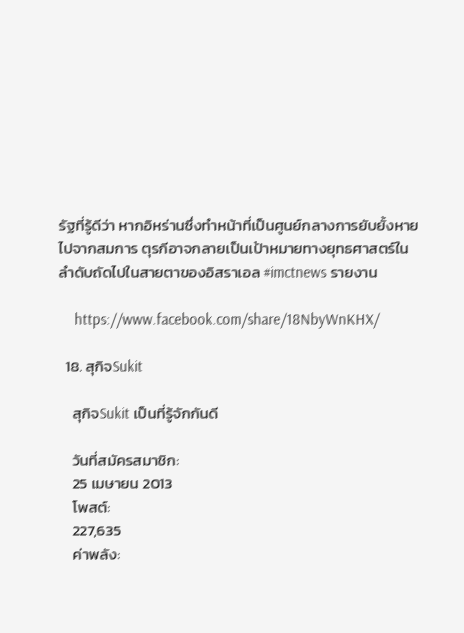รัฐที่รู้ดีว่า หากอิหร่านซึ่งทำหน้าที่เป็นศูนย์กลางการยับยั้งหายไปจากสมการ ตุรกีอาจกลายเป็นเป้าหมายทางยุทธศาสตร์ในลำดับถัดไปในสายตาของอิสราเอล #imctnews รายงาน

    https://www.facebook.com/share/18NbyWnKHX/

  18. สุกิจSukit

    สุกิจSukit เป็นที่รู้จักกันดี

    วันที่สมัครสมาชิก:
    25 เมษายน 2013
    โพสต์:
    227,635
    ค่าพลัง: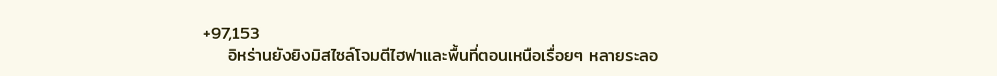+97,153
    อิหร่านยังยิงมิสไซล์โจมตีไฮฟาและพื้นที่ตอนเหนือเรื่อยๆ หลายระลอ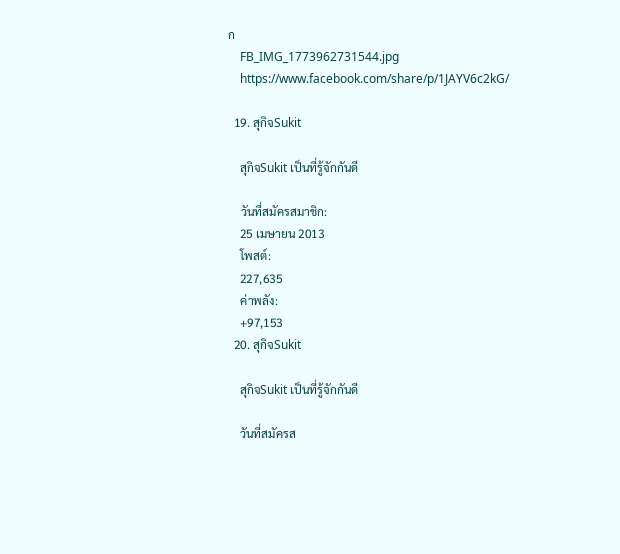ก
    FB_IMG_1773962731544.jpg
    https://www.facebook.com/share/p/1JAYV6c2kG/

  19. สุกิจSukit

    สุกิจSukit เป็นที่รู้จักกันดี

    วันที่สมัครสมาชิก:
    25 เมษายน 2013
    โพสต์:
    227,635
    ค่าพลัง:
    +97,153
  20. สุกิจSukit

    สุกิจSukit เป็นที่รู้จักกันดี

    วันที่สมัครส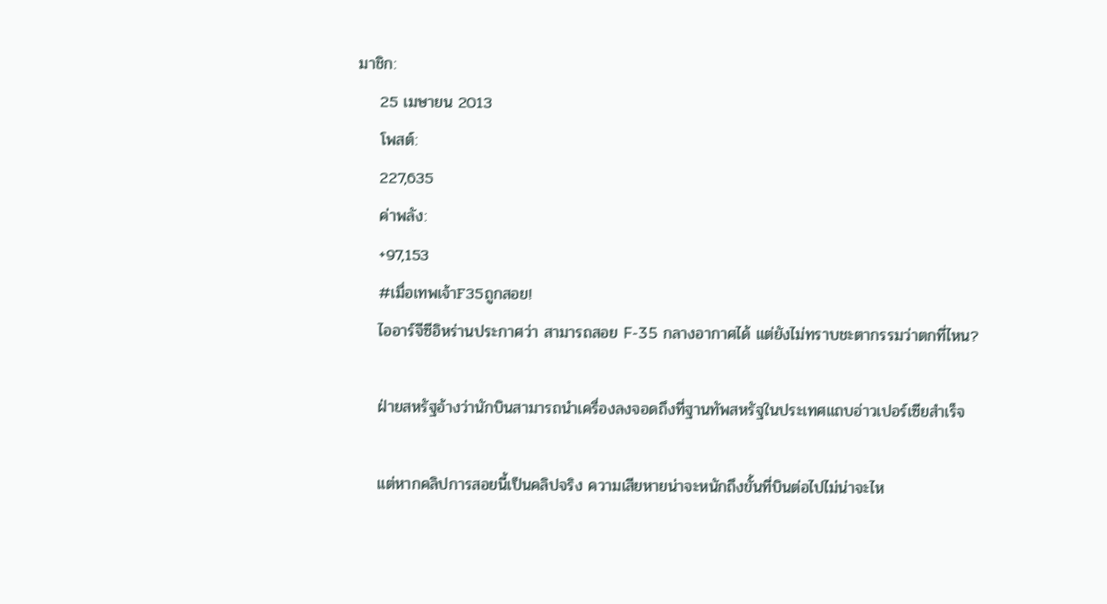มาชิก:
    25 เมษายน 2013
    โพสต์:
    227,635
    ค่าพลัง:
    +97,153
    #เมื่อเทพเจ้าF35ถูกสอย!
    ไออาร์จีซีอิหร่านประกาศว่า สามารถสอย F-35 กลางอากาศได้ แต่ยังไม่ทราบชะตากรรมว่าตกที่ไหน?

    ฝ่ายสหรัฐอ้างว่านักบินสามารถนำเครื่องลงจอดถึงที่ฐานทัพสหรัฐในประเทศแถบอ่าวเปอร์เซียสำเร็จ

    แต่หากคลิปการสอยนี้เป็นคลิปจริง ความเสียหายน่าจะหนักถึงขั้นที่บินต่อไปไม่น่าจะไห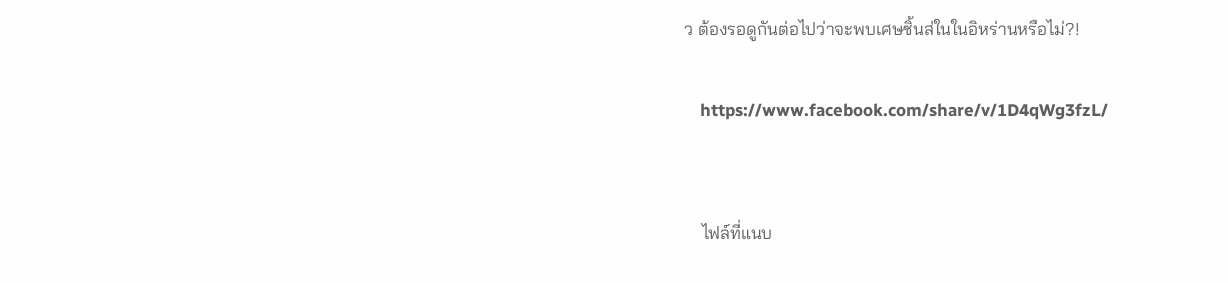ว ต้องรอดูกันต่อไปว่าจะพบเศษชิ้นส่ในในอิหร่านหรือไม่?!

    https://www.facebook.com/share/v/1D4qWg3fzL/


    ไฟล์ที่แนบ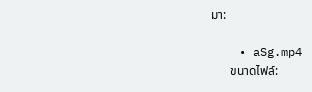มา:

    • aSg.mp4
      ขนาดไฟล์: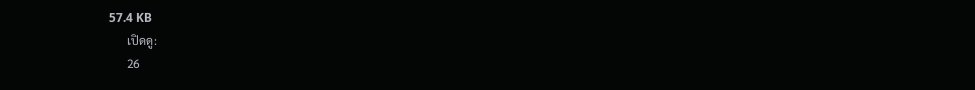57.4 KB
      เปิดดู:
      26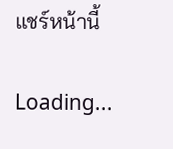แชร์หน้านี้

Loading...